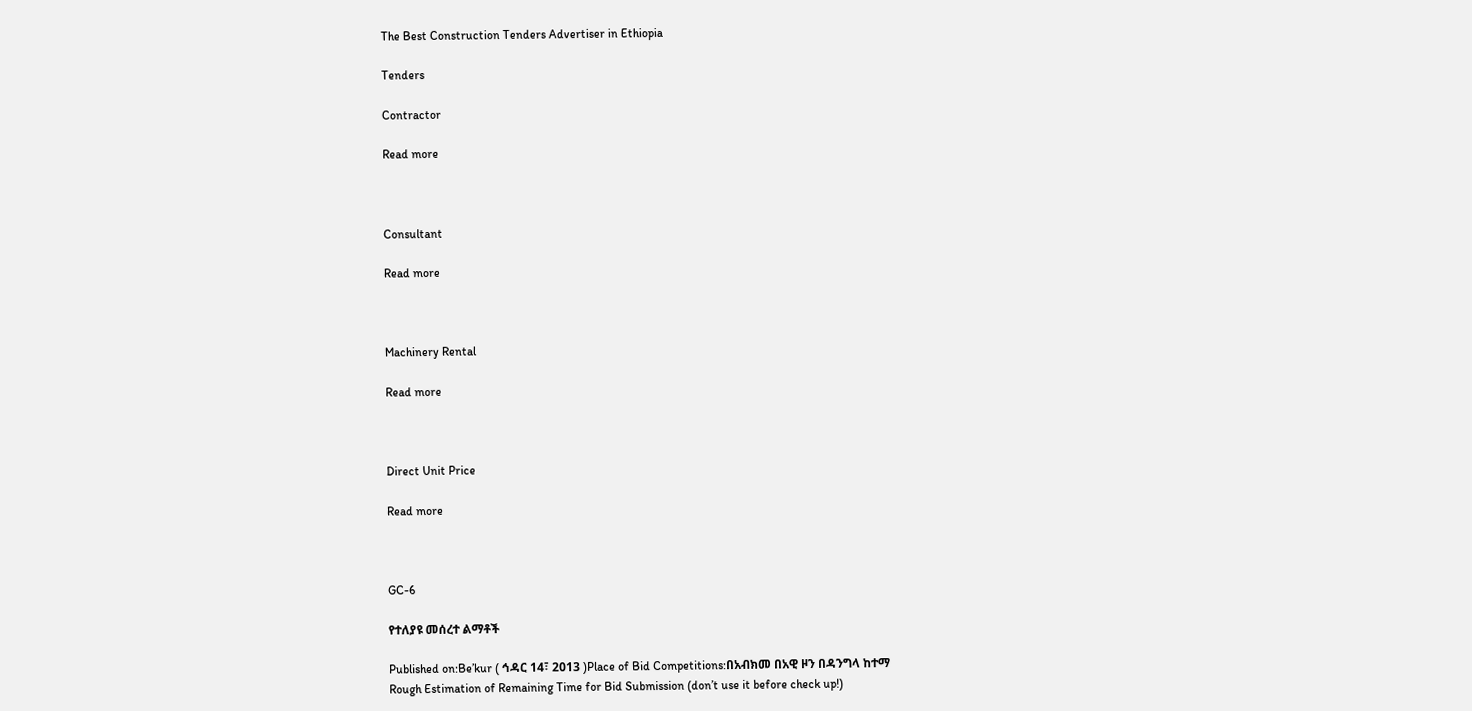The Best Construction Tenders Advertiser in Ethiopia

Tenders

Contractor

Read more



Consultant

Read more



Machinery Rental

Read more



Direct Unit Price

Read more



GC-6

የተለያዩ መሰረተ ልማቶች

Published on:Be’kur ( ኅዳር 14፣ 2013 )Place of Bid Competitions:በአብክመ በአዊ ዞን በዳንግላ ከተማ
Rough Estimation of Remaining Time for Bid Submission (don’t use it before check up!)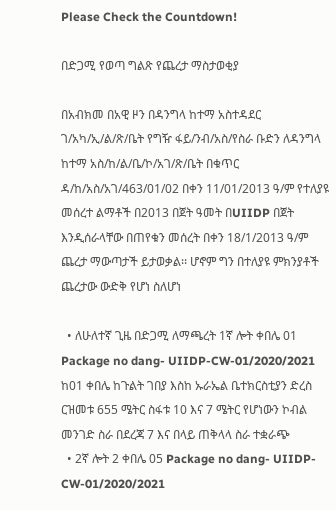Please Check the Countdown!

በድጋሚ የወጣ ግልጽ የጨረታ ማስታወቂያ

በአብክመ በአዊ ዞን በዳንግላ ከተማ አስተዳደር ገ/አካ/ኢ/ል/ጽ/ቤት የግዥ ፋይ/ንብ/አስ/የስራ ቡድን ለዳንግላ ከተማ አስ/ከ/ል/ቤ/ኮ/አገ/ጽ/ቤት በቁጥር ዳ/ከ/አስ/አገ/463/01/02 በቀን 11/01/2013 ዓ/ም የተለያዩ መሰረተ ልማቶች በ2013 በጀት ዓመት በUIIDP በጀት እንዲሰራላቸው በጠየቁን መሰረት በቀን 18/1/2013 ዓ/ም ጨረታ ማውጣታች ይታወቃል፡፡ ሆኖም ግን በተለያዩ ምክንያቶች ጨረታው ውድቅ የሆነ ስለሆነ

  • ለሁለተኛ ጊዜ በድጋሚ ለማጫረት 1ኛ ሎት ቀበሌ 01 Package no dang- UIIDP-CW-01/2020/2021 ከ01 ቀበሌ ከጉልት ገበያ እስከ ኡራኤል ቤተክርስቲያን ድረስ ርዝመቱ 655 ሜትር ስፋቱ 10 እና 7 ሜትር የሆነውን ኮብል መንገድ ስራ በደረጃ 7 እና በላይ ጠቅላላ ስራ ተቋራጭ
  • 2ኛ ሎት 2 ቀበሌ 05 Package no dang- UIIDP-CW-01/2020/2021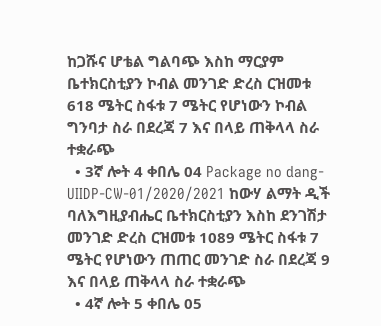ከጋሹና ሆቴል ግልባጭ እስከ ማርያም ቤተክርስቲያን ኮብል መንገድ ድረስ ርዝመቱ 618 ሜትር ስፋቱ 7 ሜትር የሆነውን ኮብል ግንባታ ስራ በደረጃ 7 እና በላይ ጠቅላላ ስራ ተቋራጭ
  • 3ኛ ሎት 4 ቀበሌ 04 Package no dang- UIIDP-CW-01/2020/2021 ከውሃ ልማት ዲች ባለእግዚያብሔር ቤተክርስቲያን እስከ ደንገሽታ መንገድ ድረስ ርዝመቱ 1089 ሜትር ስፋቱ 7 ሜትር የሆነውን ጠጠር መንገድ ስራ በደረጃ 9 እና በላይ ጠቅላላ ስራ ተቋራጭ
  • 4ኛ ሎት 5 ቀበሌ 05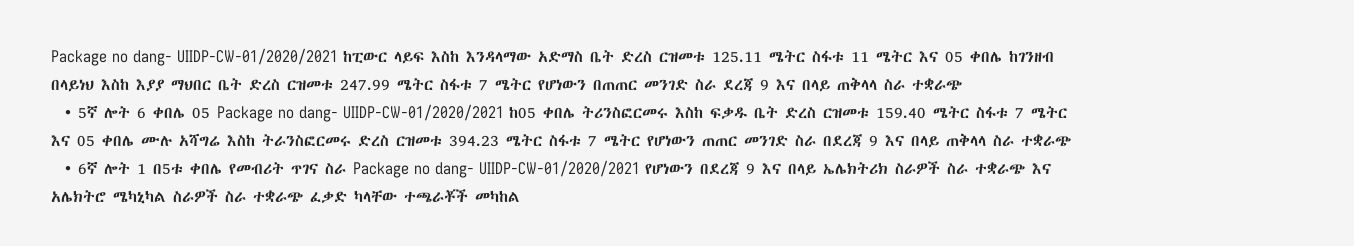Package no dang- UIIDP-CW-01/2020/2021 ከፒውር ላይፍ እስከ እንዳላማው አድማስ ቤት ድረስ ርዝመቱ 125.11 ሜትር ስፋቱ 11 ሜትር እና 05 ቀበሌ ከገንዘብ በላይነህ እስከ እያያ ማህበር ቤት ድረስ ርዝመቱ 247.99 ሜትር ስፋቱ 7 ሜትር የሆነውን በጠጠር መንገድ ስራ ደረጃ 9 እና በላይ ጠቅላላ ስራ ተቋራጭ
  • 5ኛ ሎት 6 ቀበሌ 05 Package no dang- UIIDP-CW-01/2020/2021 ከ05 ቀበሌ ትሪንስፎርመሩ እስከ ፍቃዱ ቤት ድረስ ርዝመቱ 159.40 ሜትር ስፋቱ 7 ሜትር እና 05 ቀበሌ ሙሉ አሻግሬ እስከ ትራንስፎርመሩ ድረስ ርዝመቱ 394.23 ሜትር ስፋቱ 7 ሜትር የሆነውን ጠጠር መንገድ ስራ በደረጃ 9 እና በላይ ጠቅላላ ስራ ተቋራጭ
  • 6ኛ ሎት 1 በ5ቱ ቀበሌ የመብሪት ጥገና ስራ Package no dang- UIIDP-CW-01/2020/2021 የሆነውን በደረጃ 9 እና በላይ ኤሌክትሪክ ስራዎች ስራ ተቋራጭ እና አሌክትሮ ሜካኒካል ስራዎች ስራ ተቋራጭ ፈቃድ ካላቸው ተጫራቾች መካከል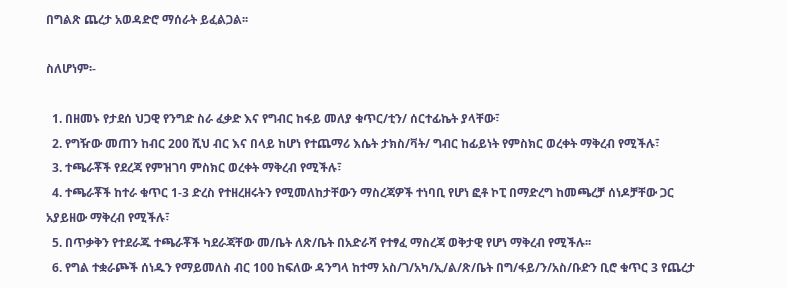በግልጽ ጨረታ አወዳድሮ ማሰራት ይፈልጋል፡፡

ስለሆነም፡-

  1. በዘመኑ የታደሰ ህጋዊ የንግድ ስራ ፈቃድ እና የግብር ከፋይ መለያ ቁጥር/ቲን/ ሰርተፊኬት ያላቸው፣
  2. የግዥው መጠን ከብር 200 ሺህ ብር እና በላይ ከሆነ የተጨማሪ እሴት ታክስ/ቫት/ ግብር ከፊይነት የምስክር ወረቀት ማቅረብ የሚችሉ፣
  3. ተጫራቾች የደረጃ የምዝገባ ምስክር ወረቀት ማቅረብ የሚችሉ፣
  4. ተጫራቾች ከተራ ቁጥር 1-3 ድረስ የተዘረዘሩትን የሚመለከታቸውን ማስረጃዎች ተነባቢ የሆነ ፎቶ ኮፒ በማድረግ ከመጫረቻ ሰነዶቻቸው ጋር አያይዘው ማቅረብ የሚችሉ፣
  5. በጥቃቅን የተደራጁ ተጫራቾች ካደራጃቸው መ/ቤት ለጽ/ቤት በአድራሻ የተፃፈ ማስረጃ ወቅታዊ የሆነ ማቅረብ የሚችሉ፡፡
  6. የግል ተቋራጮች ሰነዱን የማይመለስ ብር 100 ከፍለው ዳንግላ ከተማ አስ/ገ/አካ/ኢ/ል/ጽ/ቤት በግ/ፋይ/ን/አስ/ቡድን ቢሮ ቁጥር 3 የጨረታ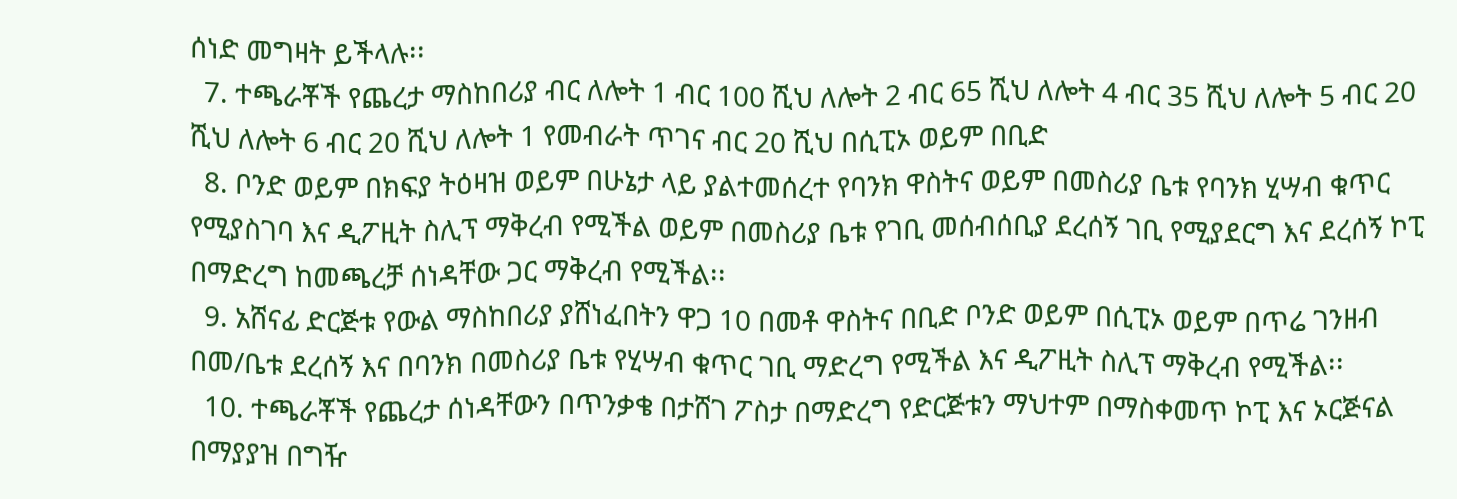ሰነድ መግዛት ይችላሉ፡፡
  7. ተጫራቾች የጨረታ ማስከበሪያ ብር ለሎት 1 ብር 100 ሺህ ለሎት 2 ብር 65 ሺህ ለሎት 4 ብር 35 ሺህ ለሎት 5 ብር 20 ሺህ ለሎት 6 ብር 20 ሺህ ለሎት 1 የመብራት ጥገና ብር 20 ሺህ በሲፒኦ ወይም በቢድ
  8. ቦንድ ወይም በክፍያ ትዕዛዝ ወይም በሁኔታ ላይ ያልተመሰረተ የባንክ ዋስትና ወይም በመስሪያ ቤቱ የባንክ ሂሣብ ቁጥር የሚያስገባ እና ዲፖዚት ስሊፕ ማቅረብ የሚችል ወይም በመስሪያ ቤቱ የገቢ መሰብሰቢያ ደረሰኝ ገቢ የሚያደርግ እና ደረሰኝ ኮፒ በማድረግ ከመጫረቻ ሰነዳቸው ጋር ማቅረብ የሚችል፡፡
  9. አሸናፊ ድርጅቱ የውል ማስከበሪያ ያሸነፈበትን ዋጋ 10 በመቶ ዋስትና በቢድ ቦንድ ወይም በሲፒኦ ወይም በጥሬ ገንዘብ በመ/ቤቱ ደረሰኝ እና በባንክ በመስሪያ ቤቱ የሂሣብ ቁጥር ገቢ ማድረግ የሚችል እና ዲፖዚት ስሊፕ ማቅረብ የሚችል፡፡
  10. ተጫራቾች የጨረታ ሰነዳቸውን በጥንቃቄ በታሸገ ፖስታ በማድረግ የድርጅቱን ማህተም በማስቀመጥ ኮፒ እና ኦርጅናል በማያያዝ በግዥ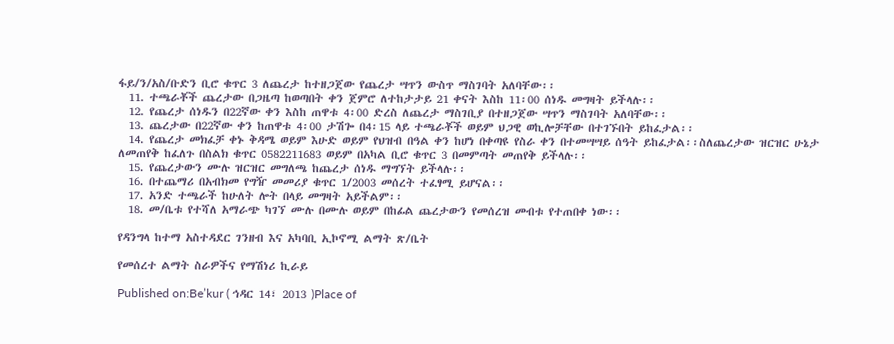ፋይ/ን/አስ/ቡድን ቢሮ ቁጥር 3 ለጨረታ ከተዘጋጀው የጨረታ ሣጥን ውስጥ ማስገባት አለባቸው፡፡
  11. ተጫራቾች ጨረታው በጋዜጣ ከወጣበት ቀን ጀምሮ ለተከታታይ 21 ቀናት እስከ 11፡00 ሰነዱ መግዛት ይችላሉ፡፡
  12. የጨረታ ሰነዱን በ22ኛው ቀን እስከ ጠዋቱ 4፡00 ድረስ ለጨረታ ማስገቢያ በተዘጋጀው ሣጥን ማስገባት አለባቸው፡፡
  13. ጨረታው በ22ኛው ቀን ከጠዋቱ 4፡00 ታሽጐ በ4፡15 ላይ ተጫራቾች ወይም ህጋዊ ወኪሎቻቸው በተገኙበት ይከፈታል፡፡
  14. የጨረታ መክፈቻ ቀኑ ቅዳሜ ወይም እሁድ ወይም የህዝብ በዓል ቀን ከሆነ በቀጣዩ የስራ ቀን በተመሣሣይ ሰዓት ይከፈታል፡፡ስለጨረታው ዝርዝር ሁኔታ ለመጠየቅ ከፈለጉ በስልክ ቁጥር 0582211683 ወይም በአካል ቢሮ ቁጥር 3 በመምጣት መጠየቅ ይችላሉ፡፡
  15. የጨረታውን ሙሉ ዝርዝር መግለጫ ከጨረታ ሰነዱ ማግኘት ይችላሉ፡፡
  16. በተጨማሪ በአብክመ የግዥ መመሪያ ቁጥር 1/2003 መሰረት ተፈፃሚ ይሆናል፡፡
  17. አንድ ተጫራች ከሁለት ሎት በላይ መግዛት አይችልም፡፡
  18. መ/ቤቱ የተሻለ አማራጭ ካገኘ ሙሉ በሙሉ ወይም በከፊል ጨረታውን የመሰረዝ መብቱ የተጠበቀ ነው፡፡

የዳንግላ ከተማ አስተዳደር ገንዘብ እና አካባቢ ኢኮኖሚ ልማት ጽ/ቤት

የመሰረተ ልማት ስራዎችና የማሽነሪ ኪራይ

Published on:Be’kur ( ኅዳር 14፣ 2013 )Place of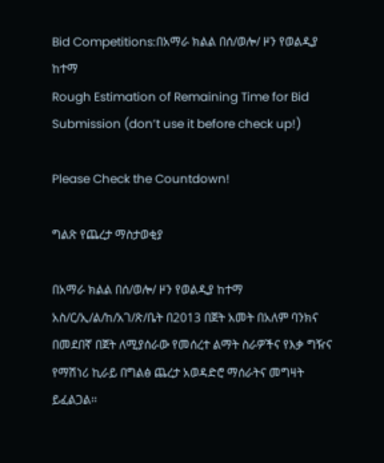Bid Competitions:በአማራ ክልል በሰ/ወሎ/ ዞን የወልዲያ ከተማ
Rough Estimation of Remaining Time for Bid Submission (don’t use it before check up!)

Please Check the Countdown!

ግልጽ የጨረታ ማስታወቂያ

በአማራ ክልል በሰ/ወሎ/ ዞን የወልዲያ ከተማ አስ/ር/ኢ/ል/ከ/አገ/ጽ/ቤት በ2013 በጀት አመት በአለም ባንክና በመደበኛ በጀት ለሚያሰራው የመሰረተ ልማት ስራዎችና የእቃ ግዥና የማሽነሪ ኪራይ በግልፅ ጨረታ አወዳድሮ ማሰራትና መግዛት ይፈልጋል፡፡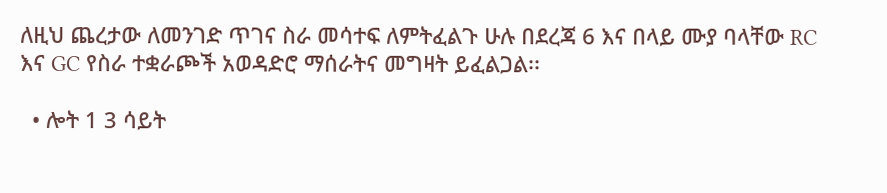ለዚህ ጨረታው ለመንገድ ጥገና ስራ መሳተፍ ለምትፈልጉ ሁሉ በደረጃ 6 እና በላይ ሙያ ባላቸው RC እና GC የስራ ተቋራጮች አወዳድሮ ማሰራትና መግዛት ይፈልጋል፡፡

  • ሎት 1 3 ሳይት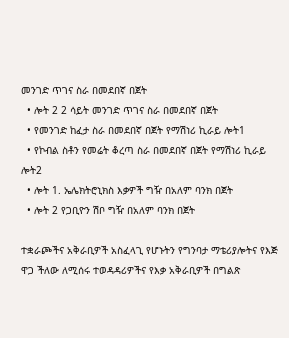መንገድ ጥገና ስራ በመደበኛ በጀት
  • ሎት 2 2 ሳይት መንገድ ጥገና ስራ በመደበኛ በጀት
  • የመንገድ ከፈታ ስራ በመደበኛ በጀት የማሽነሪ ኪራይ ሎት1
  • የኮብል ስቶን የመሬት ቆረጣ ስራ በመደበኛ በጀት የማሽነሪ ኪራይ ሎት2
  • ሎት 1. ኤሌክትሮኒክስ እቃዎች ግዥ በአለም ባንክ በጀት
  • ሎት 2 የጋቢዮን ሽቦ ግዥ በአለም ባንክ በጀት

ተቋራጮችና አቅራቢዎች አስፈላጊ የሆኑትን የግንባታ ማቴሪያሎትና የእጅ ዋጋ ችለው ለሚሰሩ ተወዳዳሪዎችና የእቃ አቅራቢዎች በግልጽ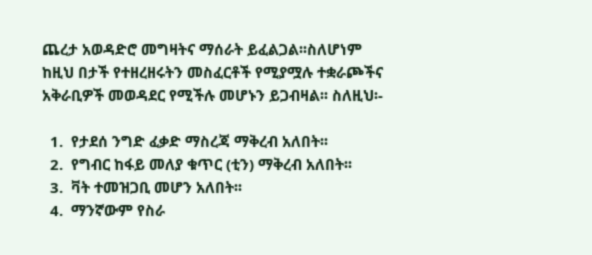ጨረታ አወዳድሮ መግዛትና ማሰራት ይፈልጋል፡፡ስለሆነም ከዚህ በታች የተዘረዘሩትን መስፈርቶች የሚያሟሉ ተቋራጮችና አቅራቢዎች መወዳደር የሚችሉ መሆኑን ይጋብዛል፡፡ ስለዚህ፡-

  1.  የታደሰ ንግድ ፈቃድ ማስረጃ ማቅረብ አለበት፡፡
  2.  የግብር ከፋይ መለያ ቁጥር (ቲን) ማቅረብ አለበት፡፡
  3.  ቫት ተመዝጋቢ መሆን አለበት፡፡
  4.  ማንኛውም የስራ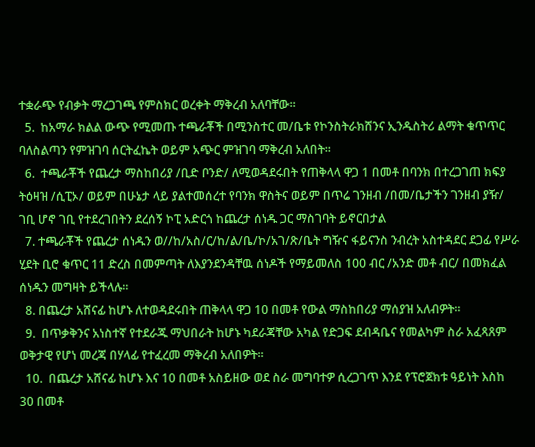ተቋራጭ የብቃት ማረጋገጫ የምስክር ወረቀት ማቅረብ አለባቸው፡፡
  5.  ከአማራ ክልል ውጭ የሚመጡ ተጫራቾች በሚንስተር መ/ቤቱ የኮንስትራክሸንና ኢንዱስትሪ ልማት ቁጥጥር ባለስልጣን የምዝገባ ሰርትፈኬት ወይም አጭር ምዝገባ ማቅረብ አለበት፡፡
  6.  ተጫራቾች የጨረታ ማስከበሪያ /ቢድ ቦንድ/ ለሚወዳደሩበት የጠቅላላ ዋጋ 1 በመቶ በባንክ በተረጋገጠ ክፍያ ትዕዛዝ /ሲፒኦ/ ወይም በሁኔታ ላይ ያልተመሰረተ የባንክ ዋስትና ወይም በጥሬ ገንዘብ /በመ/ቤታችን ገንዘብ ያዥ/ ገቢ ሆኖ ገቢ የተደረገበትን ደረሰኝ ኮፒ አድርጎ ከጨረታ ሰነዱ ጋር ማስገባት ይኖርበታል
  7. ተጫራቾች የጨረታ ሰነዱን ወ//ከ/አስ/ር/ከ/ል/ቤ/ኮ/አገ/ጽ/ቤት ግዥና ፋይናንስ ንብረት አስተዳደር ደጋፊ የሥራ ሂደት ቢሮ ቁጥር 11 ድረስ በመምጣት ለእያንደንዳቸዉ ሰነዶች የማይመለስ 100 ብር /አንድ መቶ ብር/ በመክፈል ሰነዱን መግዛት ይችላሉ፡፡
  8. በጨረታ አሸናፊ ከሆኑ ለተወዳደሩበት ጠቅላላ ዋጋ 10 በመቶ የውል ማስከበሪያ ማሰያዝ አለብዎት፡፡
  9.  በጥቃቅንና አነስተኛ የተደራጁ ማህበራት ከሆኑ ካደራጃቸው አካል የድጋፍ ደብዳቤና የመልካም ስራ አፈጻጸም ወቅታዊ የሆነ መረጃ በሃላፊ የተፈረመ ማቅረብ አለበዎት፡፡
  10.  በጨረታ አሸናፊ ከሆኑ እና 10 በመቶ አስይዘው ወደ ስራ መግባተዎ ሲረጋገጥ እንደ የፕሮጀክቱ ዓይነት እስከ 30 በመቶ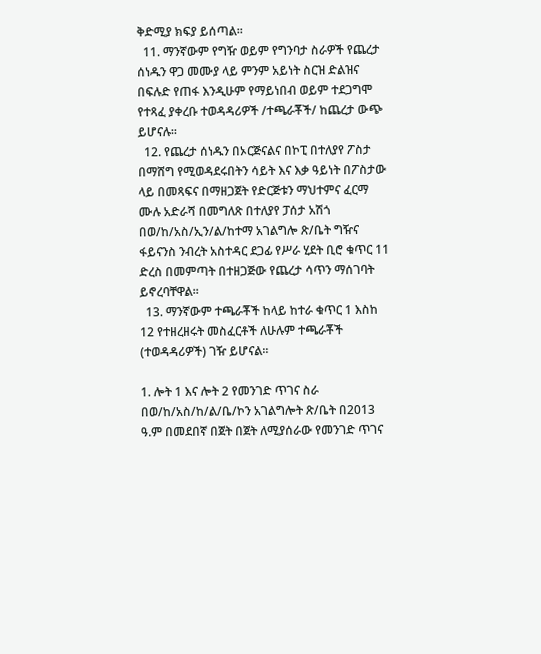ቅድሚያ ክፍያ ይሰጣል፡፡
  11. ማንኛውም የግዥ ወይም የግንባታ ስራዎች የጨረታ ሰነዱን ዋጋ መሙያ ላይ ምንም አይነት ስርዝ ድልዝና በፍሉድ የጠፋ እንዲሁም የማይነበብ ወይም ተደጋግሞ የተጻፈ ያቀረቡ ተወዳዳሪዎች /ተጫራቾች/ ከጨረታ ውጭ ይሆናሉ፡፡
  12. የጨረታ ሰነዱን በኦርጅናልና በኮፒ በተለያየ ፖስታ በማሸግ የሚወዳደሩበትን ሳይት እና እቃ ዓይነት በፖስታው ላይ በመጻፍና በማዘጋጀት የድርጅቱን ማህተምና ፈርማ ሙሉ አድራሻ በመግለጽ በተለያየ ፓሰታ አሽጎ በወ/ከ/አስ/ኢን/ል/ከተማ አገልግሎ ጽ/ቤት ግዥና ፋይናንስ ንብረት አስተዳር ደጋፊ የሥራ ሂደት ቢሮ ቁጥር 11 ድረስ በመምጣት በተዘጋጅው የጨረታ ሳጥን ማሰገባት ይኖረባቸዋል፡፡
  13. ማንኛውም ተጫራቾች ከላይ ከተራ ቁጥር 1 እስከ 12 የተዘረዘሩት መስፈርቶች ለሁሉም ተጫራቾች (ተወዳዳሪዎች) ገዥ ይሆናል፡፡

1. ሎት 1 እና ሎት 2 የመንገድ ጥገና ስራ በወ/ከ/አስ/ከ/ል/ቤ/ኮን አገልግሎት ጽ/ቤት በ2013 ዓ.ም በመደበኛ በጀት በጀት ለሚያሰራው የመንገድ ጥገና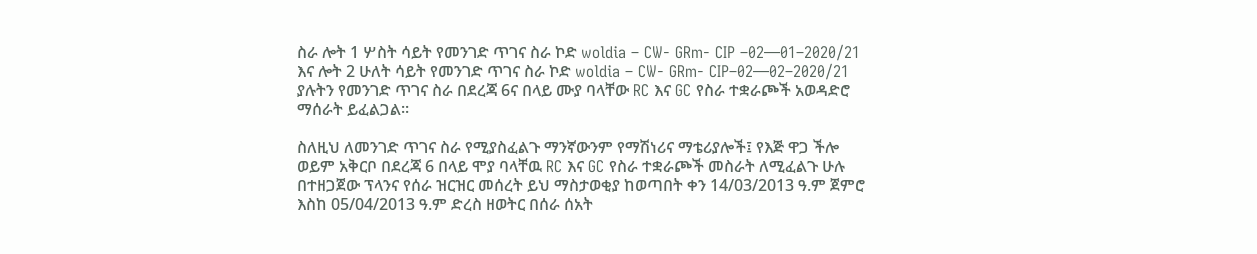ስራ ሎት 1 ሦስት ሳይት የመንገድ ጥገና ስራ ኮድ woldia – CW- GRm- CIP –02—01–2020/21 እና ሎት 2 ሁለት ሳይት የመንገድ ጥገና ስራ ኮድ woldia – CW- GRm- CIP–02—02–2020/21 ያሉትን የመንገድ ጥገና ስራ በደረጃ 6ና በላይ ሙያ ባላቸው RC እና GC የስራ ተቋራጮች አወዳድሮ ማሰራት ይፈልጋል፡፡

ስለዚህ ለመንገድ ጥገና ስራ የሚያስፈልጉ ማንኛውንም የማሽነሪና ማቴሪያሎች፤ የእጅ ዋጋ ችሎ ወይም አቅርቦ በደረጃ 6 በላይ ሞያ ባላቸዉ RC እና GC የስራ ተቋራጮች መስራት ለሚፈልጉ ሁሉ በተዘጋጀው ፕላንና የሰራ ዝርዝር መሰረት ይህ ማስታወቂያ ከወጣበት ቀን 14/03/2013 ዓ.ም ጀምሮ እስከ 05/04/2013 ዓ.ም ድረስ ዘወትር በሰራ ሰአት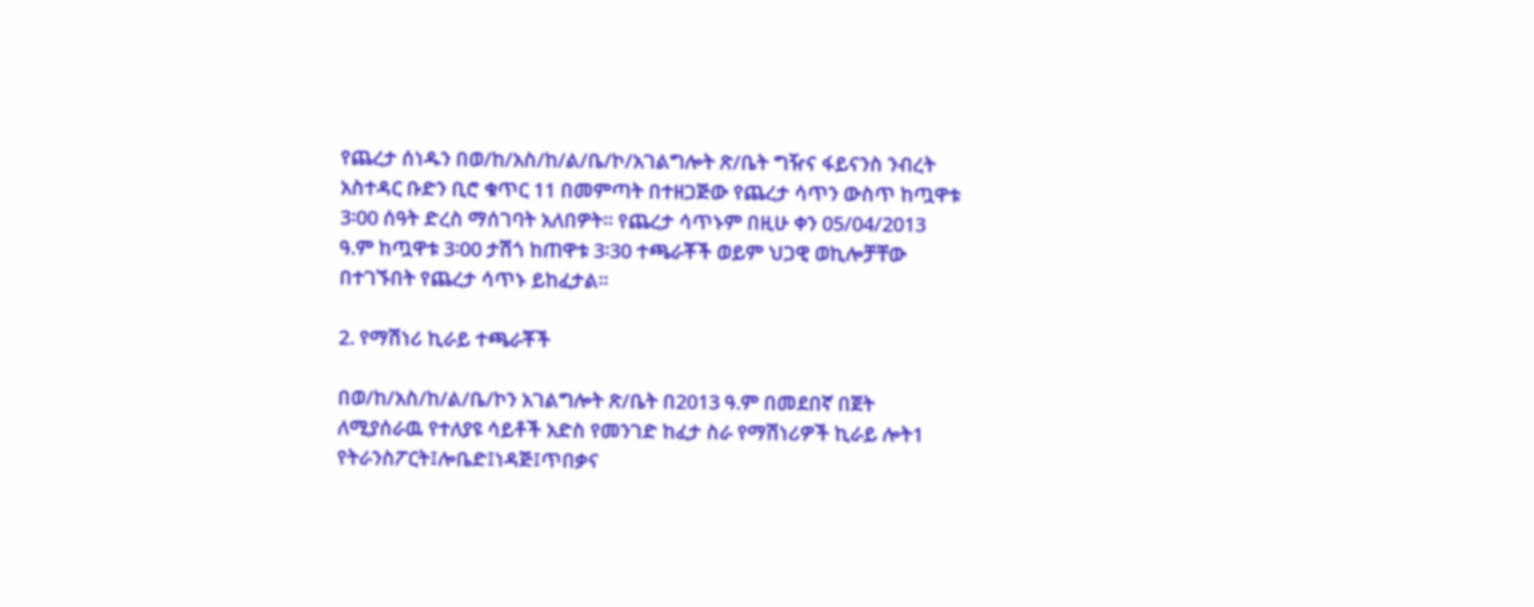የጨረታ ሰነዱን በወ/ከ/አስ/ከ/ል/ቤ/ኮ/አገልግሎት ጽ/ቤት ግዥና ፋይናንስ ንብረት አስተዳር ቡድን ቢሮ ቁጥር 11 በመምጣት በተዘጋጅው የጨረታ ሳጥን ውስጥ ከጧዋቱ 3፡00 ሰዓት ድረስ ማሰገባት አለበዎት፡፡ የጨረታ ሳጥኑም በዚሁ ቀን 05/04/2013 ዓ.ም ከጧዋቱ 3፡00 ታሽጎ ከጠዋቱ 3፡30 ተጫራቾች ወይም ህጋዊ ወኪሎቻቸው በተገኙበት የጨረታ ሳጥኑ ይከፈታል፡፡

2. የማሽነሪ ኪራይ ተጫራቾች

በወ/ከ/አስ/ከ/ል/ቤ/ኮን አገልግሎት ጽ/ቤት በ2013 ዓ.ም በመደበኛ በጀት ለሚያሰራዉ የተለያዩ ሳይቶች አድስ የመንገድ ከፈታ ስራ የማሽነሪዎች ኪራይ ሎት1 የትራንስፖርት፤ሎቤድ፤ነዳጅ፤ጥበቃና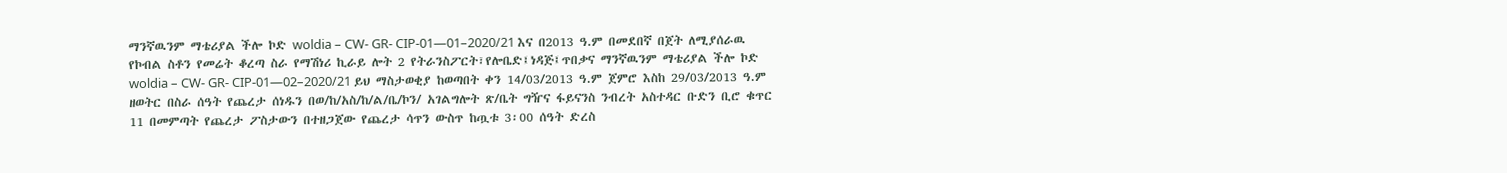ማንኛዉንም ማቴሪያል ችሎ ኮድ woldia – CW- GR- CIP-01—01–2020/21 እና በ2013 ዓ.ም በመደበኛ በጀት ለሚያሰራዉ የኮብል ስቶን የመሬት ቆረጣ ስራ የማሽነሪ ኪራይ ሎት 2 የትራንስፖርት፣የሎቤድ፤ነዳጅ፤ጥበቃና ማንኛዉንም ማቴሪያል ችሎ ኮድ woldia – CW- GR- CIP-01—02–2020/21 ይህ ማስታወቂያ ከወጣበት ቀን 14/03/2013 ዓ.ም ጀምሮ እስከ 29/03/2013 ዓ.ም ዘወትር በስራ ሰዓት የጨረታ ሰነዱን በወ/ከ/አስ/ከ/ል/ቤ/ኮን/ አገልግሎት ጽ/ቤት ግዥና ፋይናንስ ንብረት አስተዳር ቡድን ቢሮ ቁጥር 11 በመምጣት የጨረታ ፖስታውን በተዘጋጀው የጨረታ ሳጥን ውስጥ ከጧቱ 3፡00 ሰዓት ድረስ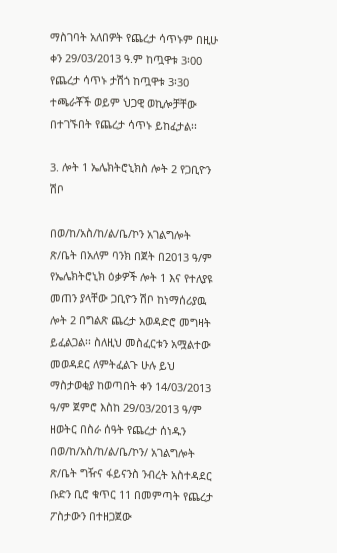ማስገባት አለበዎት የጨረታ ሳጥኑም በዚሁ ቀን 29/03/2013 ዓ.ም ከጧዋቱ 3፡00 የጨረታ ሳጥኑ ታሽጎ ከጧዋቱ 3፡30 ተጫራቾች ወይም ህጋዊ ወኪሎቻቸው በተገኙበት የጨረታ ሳጥኑ ይከፈታል፡፡

3. ሎት 1 ኤሌክትሮኒክስ ሎት 2 የጋቢዮን ሽቦ

በወ/ከ/አስ/ከ/ል/ቤ/ኮን አገልግሎት ጽ/ቤት በአለም ባንክ በጀት በ2013 ዓ/ም የኤሌክትሮኒክ ዕቃዎች ሎት 1 እና የተለያዩ መጠን ያላቸው ጋቢዮን ሽቦ ከነማሰሪያዉ ሎት 2 በግልጽ ጨረታ አወዳድሮ መግዛት ይፈልጋል፡፡ ስለዚህ መስፈርቱን አሟልተው መወዳደር ለምትፈልጉ ሁሉ ይህ ማስታወቂያ ከወጣበት ቀን 14/03/2013 ዓ/ም ጀምሮ እስከ 29/03/2013 ዓ/ም ዘወትር በስራ ሰዓት የጨረታ ሰነዱን በወ/ከ/አስ/ከ/ል/ቤ/ኮን/ አገልግሎት ጽ/ቤት ግዥና ፋይናንስ ንብረት አስተዳደር ቡድን ቢሮ ቁጥር 11 በመምጣት የጨረታ ፖስታውን በተዘጋጀው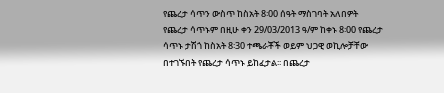የጨረታ ሳጥን ውስጥ ከስአት 8፡00 ሰዓት ማስገባት አለበዎት የጨረታ ሳጥኑም በዚሁ ቀን 29/03/2013 ዓ/ም ከቀኑ 8፡00 የጨረታ ሳጥኑ ታሽጎ ከስአት 8፡30 ተጫራቾች ወይም ህጋዊ ወኪሎቻቸው በተገኙበት የጨረታ ሳጥኑ ይከፈታል፡፡ በጨረታ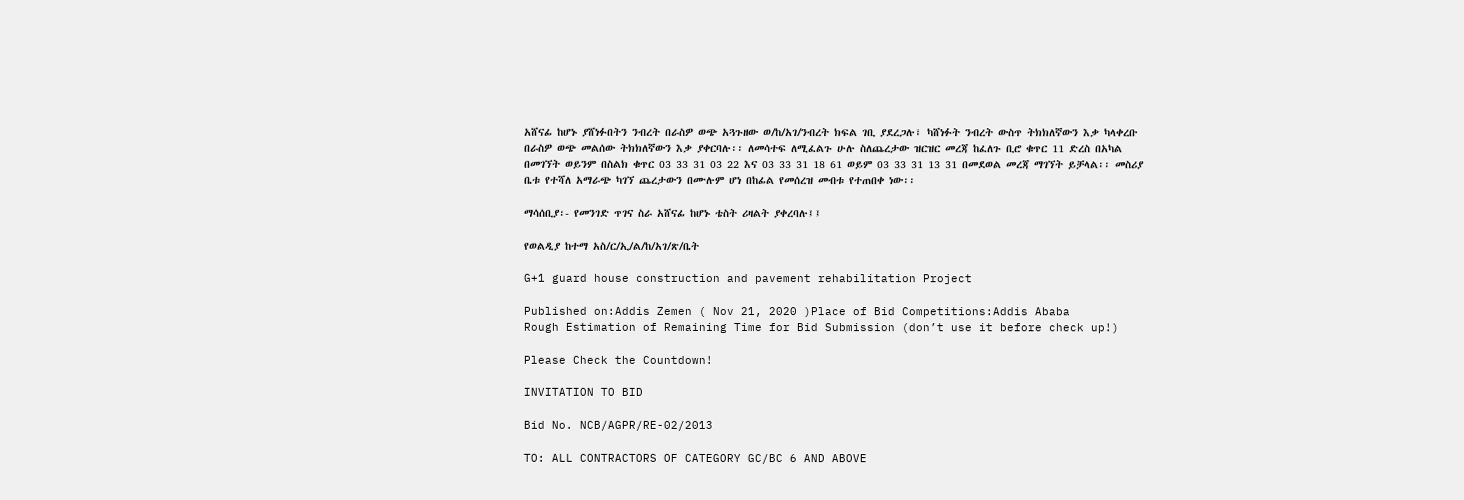አሸናፊ ከሆኑ ያሸነፉበትን ንብረት በራስዎ ወጭ አጓጉዘው ወ/ከ/አገ/ንብረት ክፍል ገቢ ያደረጋሉ፣ ካሸነፉት ንብረት ውስጥ ትክክለኛውን እቃ ካላቀረቡ በራስዎ ወጭ መልሰው ትክክለኛውን እቃ ያቀርባሉ፡፡ ለመሳተፍ ለሚፈልጉ ሁሉ ስለጨረታው ዝርዝር መረጃ ከፈለጉ ቢሮ ቁጥር 11 ድረስ በአካል በመገኘት ወይንም በስልክ ቁጥር 03 33 31 03 22 እና 03 33 31 18 61 ወይም 03 33 31 13 31 በመደወል መረጃ ማገኘት ይቻላል፡፡ መስሪያ ቤቱ የተሻለ አማራጭ ካገኘ ጨረታውን በሙሉም ሆነ በከፊል የመሰረዝ መብቱ የተጠበቀ ነው፡፡

ማሳሰቢያ፡- የመንገድ ጥገና ስራ አሸናፊ ከሆኑ ቴስት ሪዛልት ያቀረባሉ፤፤

የወልዲያ ከተማ አስ/ር/ኢ/ል/ከ/አገ/ጽ/ቤት

G+1 guard house construction and pavement rehabilitation Project

Published on:Addis Zemen ( Nov 21, 2020 )Place of Bid Competitions:Addis Ababa
Rough Estimation of Remaining Time for Bid Submission (don’t use it before check up!)

Please Check the Countdown!

INVITATION TO BID

Bid No. NCB/AGPR/RE-02/2013

TO: ALL CONTRACTORS OF CATEGORY GC/BC 6 AND ABOVE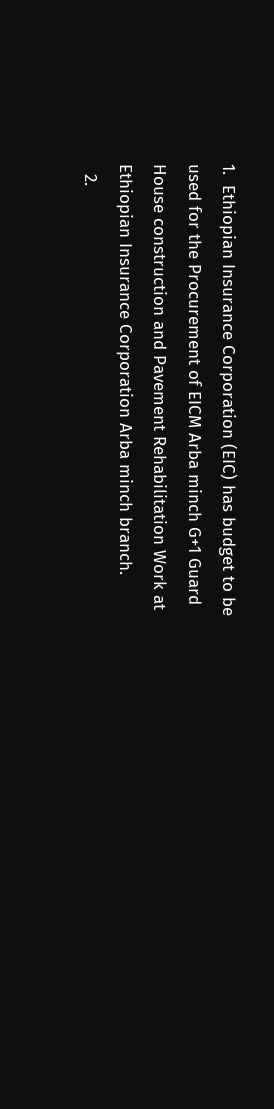1.  Ethiopian Insurance Corporation (EIC) has budget to be used for the Procurement of EICM Arba minch G+1 Guard House construction and Pavement Rehabilitation Work at Ethiopian Insurance Corporation Arba minch branch.
  2.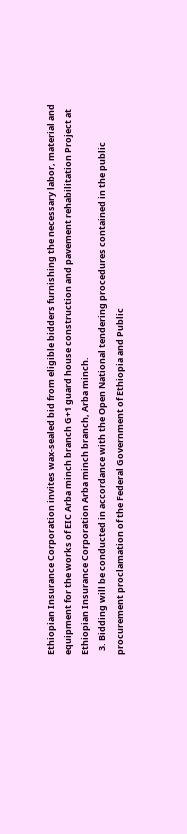Ethiopian Insurance Corporation invites wax-sealed bid from eligible bidders furnishing the necessary labor, material and equipment for the works of EIC Arba minch branch G+1 guard house construction and pavement rehabilitation Project at Ethiopian Insurance Corporation Arba minch branch, Arba minch.
  3. Bidding will be conducted in accordance with the Open National tendering procedures contained in the public procurement proclamation of the Federal Government of Ethiopia and Public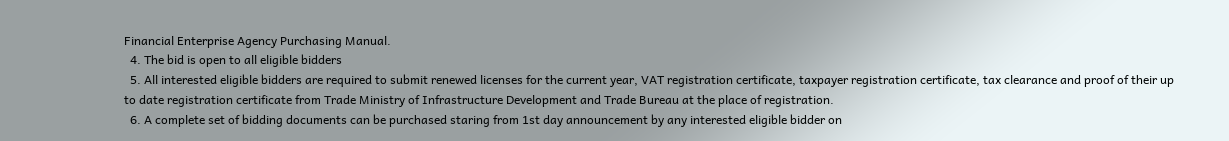Financial Enterprise Agency Purchasing Manual.
  4. The bid is open to all eligible bidders
  5. All interested eligible bidders are required to submit renewed licenses for the current year, VAT registration certificate, taxpayer registration certificate, tax clearance and proof of their up to date registration certificate from Trade Ministry of Infrastructure Development and Trade Bureau at the place of registration.
  6. A complete set of bidding documents can be purchased staring from 1st day announcement by any interested eligible bidder on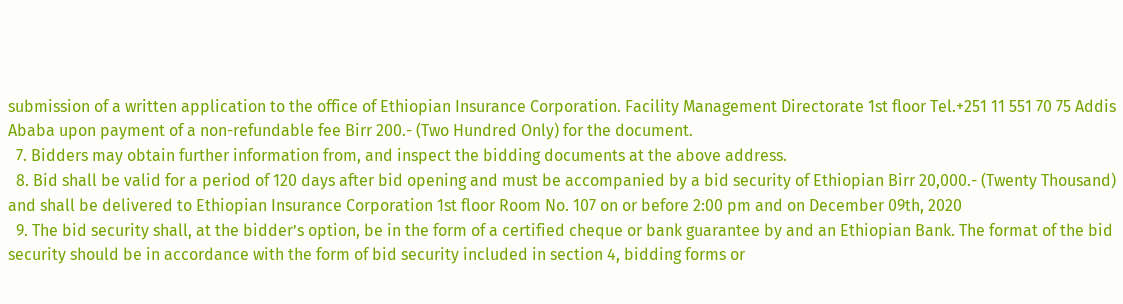submission of a written application to the office of Ethiopian Insurance Corporation. Facility Management Directorate 1st floor Tel.+251 11 551 70 75 Addis Ababa upon payment of a non-refundable fee Birr 200.- (Two Hundred Only) for the document.
  7. Bidders may obtain further information from, and inspect the bidding documents at the above address.
  8. Bid shall be valid for a period of 120 days after bid opening and must be accompanied by a bid security of Ethiopian Birr 20,000.- (Twenty Thousand) and shall be delivered to Ethiopian Insurance Corporation 1st floor Room No. 107 on or before 2:00 pm and on December 09th, 2020
  9. The bid security shall, at the bidder’s option, be in the form of a certified cheque or bank guarantee by and an Ethiopian Bank. The format of the bid security should be in accordance with the form of bid security included in section 4, bidding forms or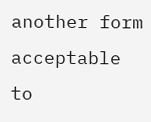another form acceptable to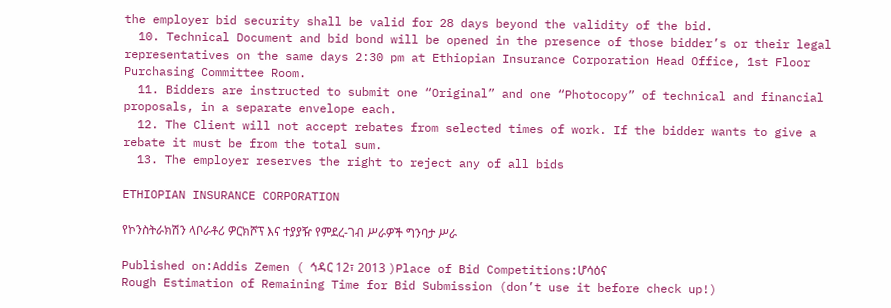the employer bid security shall be valid for 28 days beyond the validity of the bid.
  10. Technical Document and bid bond will be opened in the presence of those bidder’s or their legal representatives on the same days 2:30 pm at Ethiopian Insurance Corporation Head Office, 1st Floor Purchasing Committee Room.
  11. Bidders are instructed to submit one “Original” and one “Photocopy” of technical and financial proposals, in a separate envelope each.
  12. The Client will not accept rebates from selected times of work. If the bidder wants to give a rebate it must be from the total sum.
  13. The employer reserves the right to reject any of all bids

ETHIOPIAN INSURANCE CORPORATION

የኮንስትራክሽን ላቦራቶሪ ዎርክሾፕ እና ተያያዥ የምደረ-ገብ ሥራዎች ግንባታ ሥራ

Published on:Addis Zemen ( ኅዳር 12፣ 2013 )Place of Bid Competitions:ሆሳዕና
Rough Estimation of Remaining Time for Bid Submission (don’t use it before check up!)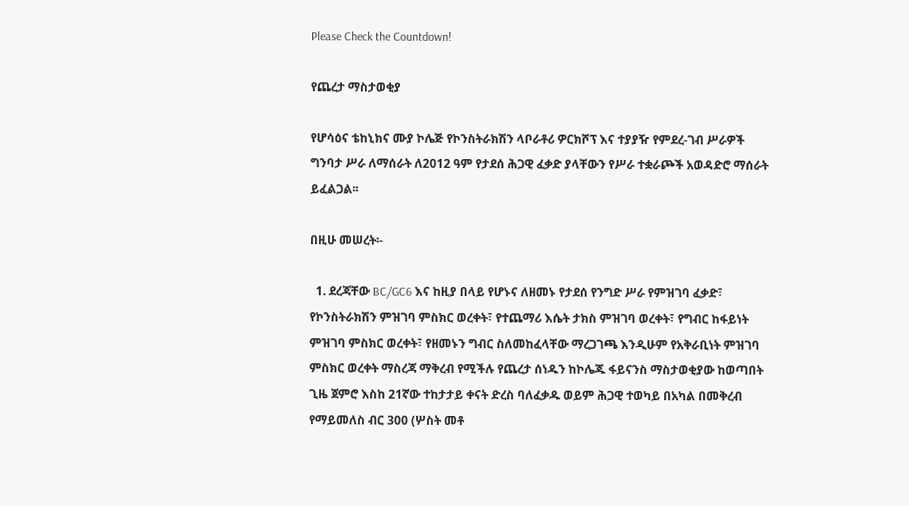Please Check the Countdown!

የጨረታ ማስታወቂያ

የሆሳዕና ቴከኒክና ሙያ ኮሌጅ የኮንስትራክሽን ላቦራቶሪ ዎርክሾፕ እና ተያያዥ የምደረ-ገብ ሥራዎች ግንባታ ሥራ ለማሰራት ለ2012 ዓም የታደሰ ሕጋዊ ፈቃድ ያላቸውን የሥራ ተቋራጮች አወዳድሮ ማሰራት ይፈልጋል፡፡

በዚሁ መሠረት፡-

  1. ደረጃቸው BC/GC6 እና ከዚያ በላይ የሆኑና ለዘመኑ የታደሰ የንግድ ሥራ የምዝገባ ፈቃድ፣ የኮንስትራክሽን ምዝገባ ምስክር ወረቀት፣ የተጨማሪ እሴት ታክስ ምዝገባ ወረቀት፣ የግብር ከፋይነት ምዝገባ ምስክር ወረቀት፣ የዘመኑን ግብር ስለመከፈላቸው ማረጋገጫ እንዲሁም የአቅራቢነት ምዝገባ ምስክር ወረቀት ማስረጃ ማቅረብ የሚችሉ የጨረታ ሰነዱን ከኮሌጁ ፋይናንስ ማስታወቂያው ከወጣበት ጊዜ ጀምሮ እስከ 21ኛው ተከታታይ ቀናት ድረስ ባለፈቃዱ ወይም ሕጋዊ ተወካይ በአካል በመቅረብ የማይመለስ ብር 300 (ሦስት መቶ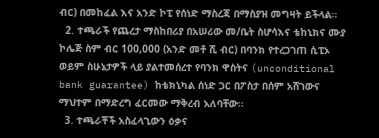ብር) በመከፈል እና አንድ ኮፒ የሰነድ ማስረጃ በማስያዝ መግዛት ይችላል፡፡
  2. ተጫራች የጨረታ ማስከበሪያ በአሠሪው መ/ቤት ስሆሳእና ቴከኒክና ሙያ ኮሌጅ ስም ብር 100,000 (አንድ መቶ ሺ ብር) በባንክ የተረጋገጠ ሲፒኦ ወይም ስሁኔታዎች ላይ ያልተመሰረተ የባንክ ዋስትና (unconditional bank guarantee) ከቴክኒካል ሰነድ ጋር በፖስታ በሰም አሸገውና ማህተም በማድረግ ፈርመው ማቅረብ አለባቸው፡፡
  3. ተጫራቾች አስፈላጊውን ዕቃና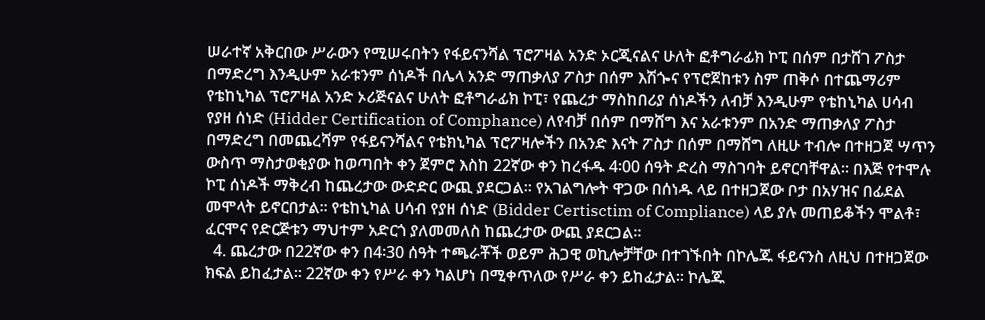ሠራተኛ አቅርበው ሥራውን የሚሠሩበትን የፋይናንሻል ፕሮፖዛል አንድ ኦርጂናልና ሁለት ፎቶግራፊክ ኮፒ በሰም በታሸገ ፖስታ በማድረግ እንዲሁም አራቱንም ሰነዶች በሌላ አንድ ማጠቃለያ ፖስታ በሰም እሽጐና የፕሮጀከቱን ስም ጠቅሶ በተጨማሪም የቴከኒካል ፕሮፖዛል አንድ ኦሪጅናልና ሁለት ፎቶግራፊክ ኮፒ፣ የጨረታ ማስከበሪያ ሰነዶችን ለብቻ እንዲሁም የቴከኒካል ሀሳብ የያዘ ሰነድ (Hidder Certification of Comphance) ለየብቻ በሰም በማሸግ እና አራቱንም በአንድ ማጠቃለያ ፖስታ በማድረግ በመጨረሻም የፋይናንሻልና የቴክኒካል ፕሮፖዛሎችን በአንድ እናት ፖስታ በሰም በማሸግ ለዚሁ ተብሎ በተዘጋጀ ሣጥን ውስጥ ማስታወቂያው ከወጣበት ቀን ጀምሮ እስከ 22ኛው ቀን ከረፋዱ 4፡00 ሰዓት ድረስ ማስገባት ይኖርባቸዋል፡፡ በእጅ የተሞሉ ኮፒ ሰነዶች ማቅረብ ከጨረታው ውድድር ውጪ ያደርጋል፡፡ የአገልግሎት ዋጋው በሰነዱ ላይ በተዘጋጀው ቦታ በአሃዝና በፊደል መሞላት ይኖርበታል፡፡ የቴከኒካል ሀሳብ የያዘ ሰነድ (Bidder Certisctim of Compliance) ላይ ያሉ መጠይቆችን ሞልቶ፣ ፈርሞና የድርጅቱን ማህተም አድርጎ ያለመመለስ ከጨረታው ውጪ ያደርጋል፡፡
  4. ጨረታው በ22ኛው ቀን በ4፡30 ሰዓት ተጫራቾች ወይም ሕጋዊ ወኪሎቻቸው በተገኙበት በኮሌጁ ፋይናንስ ለዚህ በተዘጋጀው ክፍል ይከፈታል፡፡ 22ኛው ቀን የሥራ ቀን ካልሆነ በሚቀጥለው የሥራ ቀን ይከፈታል፡፡ ኮሌጁ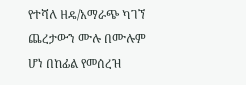የተሻለ ዘዴ/አማራጭ ካገኘ ጨረታውን ሙሉ በሙሉም ሆነ በከፊል የመሰረዝ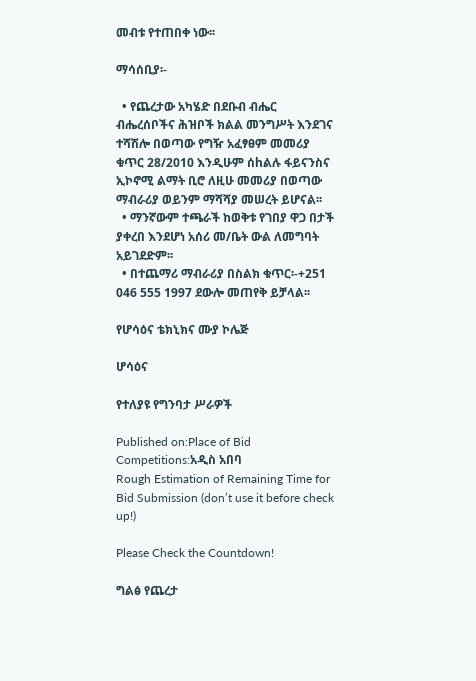መብቱ የተጠበቀ ነው፡፡

ማሳሰቢያ፡-

  • የጨረታው አካሄድ በደቡብ ብሔር ብሔረሰቦችና ሕዝቦች ክልል መንግሥት እንደገና ተሻሽሎ በወጣው የግዥ አፈፃፀም መመሪያ ቁጥር 28/2010 እንዲሁም ሰhልሉ ፋይናንስና ኢኮኖሚ ልማት ቢሮ ለዚሁ መመሪያ በወጣው ማብራሪያ ወይንም ማሻሻያ መሠረት ይሆናል፡፡
  • ማንኛውም ተጫራች ከወቅቱ የገበያ ዋጋ በታች ያቀረበ እንደሆነ አሰሪ መ/ቤት ውል ለመግባት አይገደድም፡፡
  • በተጨማሪ ማብራሪያ በስልክ ቁጥር፡-+251 046 555 1997 ደውሎ መጠየቅ ይቻላል፡፡

የሆሳዕና ቴክኒክና ሙያ ኮሌጅ

ሆሳዕና

የተለያዩ የግንባታ ሥራዎች

Published on:Place of Bid Competitions:አዲስ አበባ
Rough Estimation of Remaining Time for Bid Submission (don’t use it before check up!)

Please Check the Countdown!

ግልፅ የጨረታ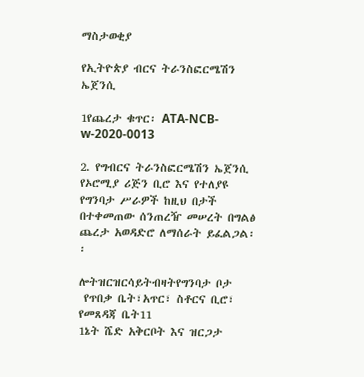ማስታወቂያ

የኢትዮጵያ ብርና ትራንስፎርሜሽን ኤጀንሲ

1የጨረታ ቁጥር፡ ATA-NCB-w-2020-0013

2. የግብርና ትራንስፎርሜሽን ኤጀንሲ የኦሮሚያ ሪጅን ቢሮ እና የተለያዩ የግንባታ ሥራዎች ከዚህ በታች በተቀመጠው ሰንጠረዥ መሠረት በግልፅ ጨረታ አወዳድሮ ለማሰራት ይፈልጋል፡፡

ሎትዝርዝርሳይትብዛትየግንባታ ቦታ
 የጥበቃ ቤት፣አጥር፣ ስቶርና ቢሮ፣ የመጸዳጃ ቤት11
1ኔት ሼድ አቅርቦት እና ዝርጋታ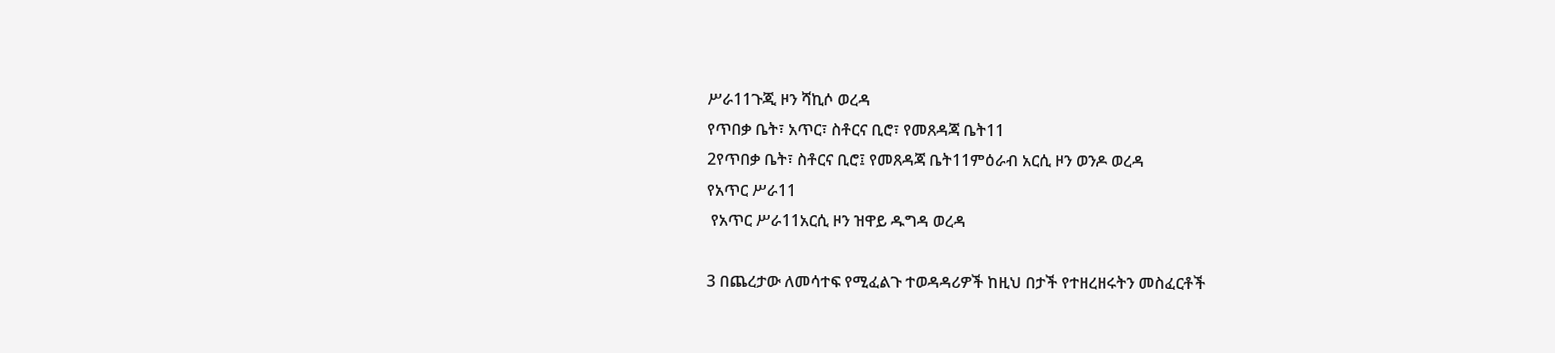ሥራ11ጉጂ ዞን ሻኪሶ ወረዳ
የጥበቃ ቤት፣ አጥር፣ ስቶርና ቢሮ፣ የመጸዳጃ ቤት11
2የጥበቃ ቤት፣ ስቶርና ቢሮ፤ የመጸዳጃ ቤት11ምዕራብ አርሲ ዞን ወንዶ ወረዳ
የአጥር ሥራ11
 የአጥር ሥራ11አርሲ ዞን ዝዋይ ዱግዳ ወረዳ

3 በጨረታው ለመሳተፍ የሚፈልጉ ተወዳዳሪዎች ከዚህ በታች የተዘረዘሩትን መስፈርቶች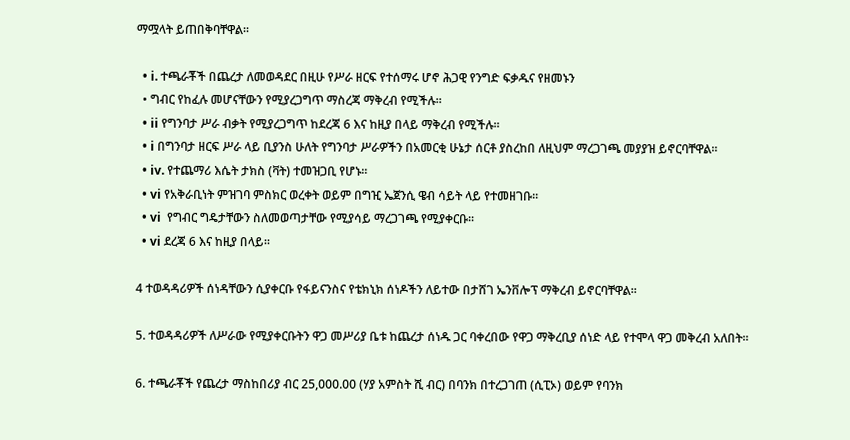ማሟላት ይጠበቅባቸዋል፡፡

  • i. ተጫራቾች በጨረታ ለመወዳደር በዚሁ የሥራ ዘርፍ የተሰማሩ ሆኖ ሕጋዊ የንግድ ፍቃዱና የዘመኑን
  • ግብር የከፈሉ መሆናቸውን የሚያረጋግጥ ማስረጃ ማቅረብ የሚችሉ።
  • ii የግንባታ ሥራ ብቃት የሚያረጋግጥ ከደረጃ 6 እና ከዚያ በላይ ማቅረብ የሚችሉ፡፡
  • i በግንባታ ዘርፍ ሥራ ላይ ቢያንስ ሁለት የግንባታ ሥራዎችን በአመርቂ ሁኔታ ሰርቶ ያስረከበ ለዚህም ማረጋገጫ መያያዝ ይኖርባቸዋል፡፡
  • iv. የተጨማሪ እሴት ታክስ (ቫት) ተመዝጋቢ የሆኑ፡፡
  • vi የአቅራቢነት ምዝገባ ምስክር ወረቀት ወይም በግዢ ኤጀንሲ ዌብ ሳይት ላይ የተመዘገቡ፡፡
  • vi  የግብር ግዴታቸውን ስለመወጣታቸው የሚያሳይ ማረጋገጫ የሚያቀርቡ፡፡
  • vi ደረጃ 6 እና ከዚያ በላይ፡፡

4 ተወዳዳሪዎች ሰነዳቸውን ሲያቀርቡ የፋይናንስና የቴክኒክ ሰነዶችን ለይተው በታሸገ ኤንቨሎፕ ማቅረብ ይኖርባቸዋል፡፡

5. ተወዳዳሪዎች ለሥራው የሚያቀርቡትን ዋጋ መሥሪያ ቤቱ ከጨረታ ሰነዱ ጋር ባቀረበው የዋጋ ማቅረቢያ ሰነድ ላይ የተሞላ ዋጋ መቅረብ አለበት፡፡

6. ተጫራቾች የጨረታ ማስከበሪያ ብር 25,000.00 (ሃያ አምስት ሺ ብር) በባንክ በተረጋገጠ (ሲፒኦ) ወይም የባንክ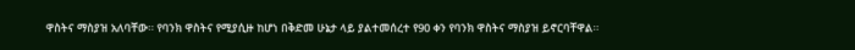ዋስትና ማስያዝ አለባቸው፡፡ የባንክ ዋስትና የሚያሲዙ ከሆነ በቅድመ ሁኔታ ላይ ያልተመሰረተ የ90 ቀን የባንክ ዋስትና ማስያዝ ይኖርባቸዋል፡፡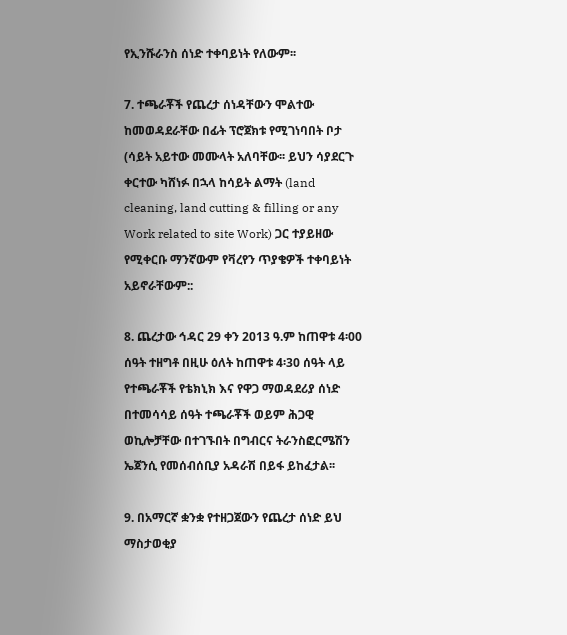የኢንሹራንስ ሰነድ ተቀባይነት የለውም፡፡

7. ተጫራቾች የጨረታ ሰነዳቸውን ሞልተው ከመወዳደራቸው በፊት ፕሮጀክቱ የሚገነባበት ቦታ (ሳይት አይተው መሙላት አለባቸው፡፡ ይህን ሳያደርጉ ቀርተው ካሸነፉ በኋላ ከሳይት ልማት (land cleaning, land cutting & filling or any Work related to site Work) ጋር ተያይዘው የሚቀርቡ ማንኛውም የቫረየን ጥያቄዎች ተቀባይነት አይኖራቸውም::

8. ጨረታው ኅዳር 29 ቀን 2013 ዓ.ም ከጠዋቱ 4፡00 ሰዓት ተዘግቶ በዚሁ ዕለት ከጠዋቱ 4፡30 ሰዓት ላይ የተጫራቾች የቴክኒክ እና የዋጋ ማወዳደሪያ ሰነድ በተመሳሳይ ሰዓት ተጫራቾች ወይም ሕጋዊ ወኪሎቻቸው በተገኙበት በግብርና ትራንስፎርሜሽን ኤጀንሲ የመሰብሰቢያ አዳራሽ በይፋ ይከፈታል፡፡

9. በአማርኛ ቋንቋ የተዘጋጀውን የጨረታ ሰነድ ይህ ማስታወቂያ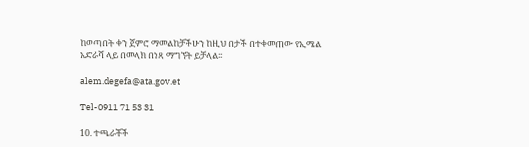ከወጣበት ቀን ጀምሮ ማመልከቻችሁን ከዚህ በታች በተቀመጠው የኢሜል አድራሻ ላይ በመላክ በነጻ ማግኘት ይቻላል፡፡

alem.degefa@ata.gov.et

Tel-0911 71 53 31

10. ተጫራቾች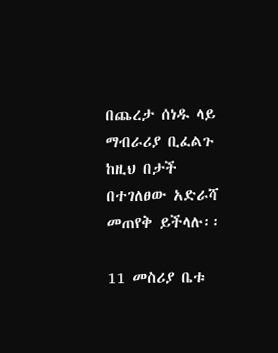በጨረታ ሰነዱ ላይ ማብራሪያ ቢፈልጉ ከዚህ በታች በተገለፀው አድራሻ መጠየቅ ይችላሉ፡፡

11 መስሪያ ቤቱ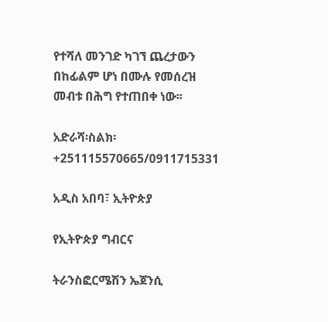የተሻለ መንገድ ካገኘ ጨረታውን በከፊልም ሆነ በሙሉ የመሰረዝ መብቱ በሕግ የተጠበቀ ነው፡፡

አድራሻ፡ስልክ፡ +251115570665/0911715331

አዲስ አበባ፣ ኢትዮጵያ

የኢትዮጵያ ግብርና

ትራንስፎርሜሽን ኤጀንሲ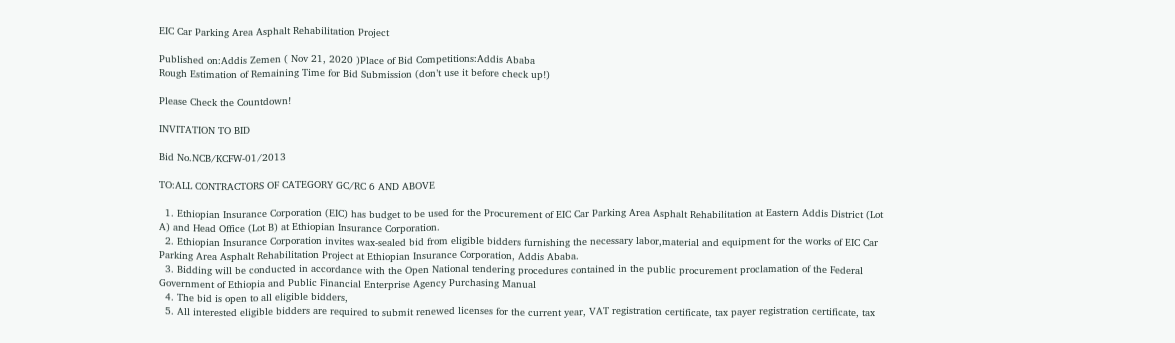EIC Car Parking Area Asphalt Rehabilitation Project

Published on:Addis Zemen ( Nov 21, 2020 )Place of Bid Competitions:Addis Ababa
Rough Estimation of Remaining Time for Bid Submission (don’t use it before check up!)

Please Check the Countdown!

INVITATION TO BID

Bid No.NCB/KCFW-01/2013

TO:ALL CONTRACTORS OF CATEGORY GC/RC 6 AND ABOVE

  1. Ethiopian Insurance Corporation (EIC) has budget to be used for the Procurement of EIC Car Parking Area Asphalt Rehabilitation at Eastern Addis District (Lot A) and Head Office (Lot B) at Ethiopian Insurance Corporation.
  2. Ethiopian Insurance Corporation invites wax-sealed bid from eligible bidders furnishing the necessary labor,material and equipment for the works of EIC Car Parking Area Asphalt Rehabilitation Project at Ethiopian Insurance Corporation, Addis Ababa.
  3. Bidding will be conducted in accordance with the Open National tendering procedures contained in the public procurement proclamation of the Federal Government of Ethiopia and Public Financial Enterprise Agency Purchasing Manual
  4. The bid is open to all eligible bidders,
  5. All interested eligible bidders are required to submit renewed licenses for the current year, VAT registration certificate, tax payer registration certificate, tax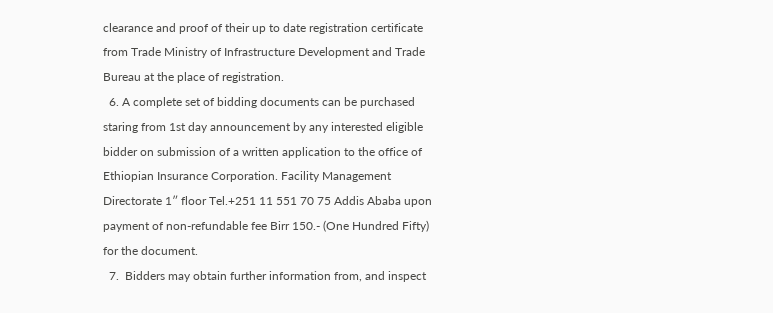clearance and proof of their up to date registration certificate from Trade Ministry of Infrastructure Development and Trade Bureau at the place of registration.
  6. A complete set of bidding documents can be purchased staring from 1st day announcement by any interested eligible bidder on submission of a written application to the office of Ethiopian Insurance Corporation. Facility Management Directorate 1″ floor Tel.+251 11 551 70 75 Addis Ababa upon payment of non-refundable fee Birr 150.- (One Hundred Fifty) for the document.
  7.  Bidders may obtain further information from, and inspect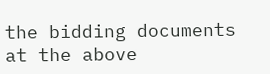the bidding documents at the above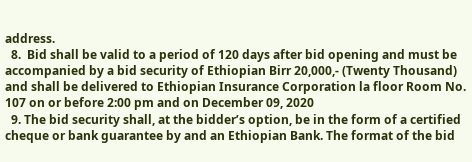address.
  8.  Bid shall be valid to a period of 120 days after bid opening and must be accompanied by a bid security of Ethiopian Birr 20,000,- (Twenty Thousand) and shall be delivered to Ethiopian Insurance Corporation la floor Room No. 107 on or before 2:00 pm and on December 09, 2020
  9. The bid security shall, at the bidder’s option, be in the form of a certified cheque or bank guarantee by and an Ethiopian Bank. The format of the bid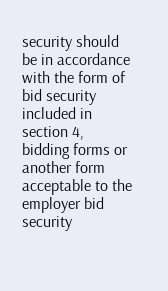security should be in accordance with the form of bid security included in section 4, bidding forms or another form acceptable to the employer bid security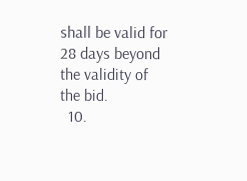shall be valid for 28 days beyond the validity of the bid.
  10.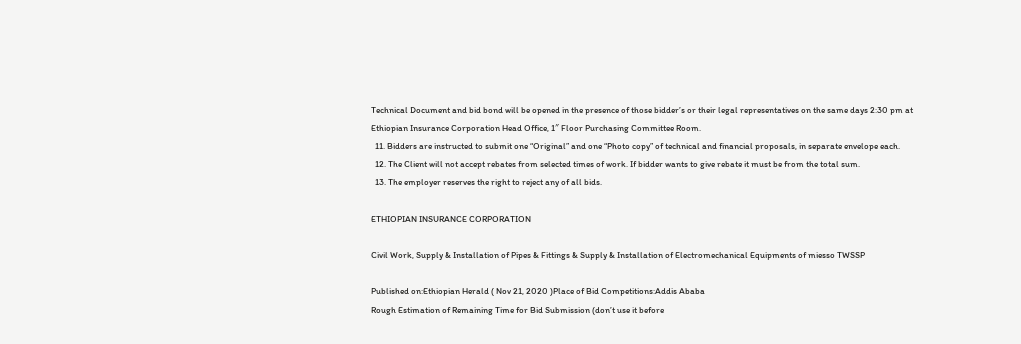Technical Document and bid bond will be opened in the presence of those bidder’s or their legal representatives on the same days 2:30 pm at Ethiopian Insurance Corporation Head Office, 1″ Floor Purchasing Committee Room.
  11. Bidders are instructed to submit one “Original” and one “Photo copy” of technical and financial proposals, in separate envelope each.
  12. The Client will not accept rebates from selected times of work. If bidder wants to give rebate it must be from the total sum.
  13. The employer reserves the right to reject any of all bids.

ETHIOPIAN INSURANCE CORPORATION

Civil Work, Supply & Installation of Pipes & Fittings & Supply & Installation of Electromechanical Equipments of miesso TWSSP

Published on:Ethiopian Herald ( Nov 21, 2020 )Place of Bid Competitions:Addis Ababa
Rough Estimation of Remaining Time for Bid Submission (don’t use it before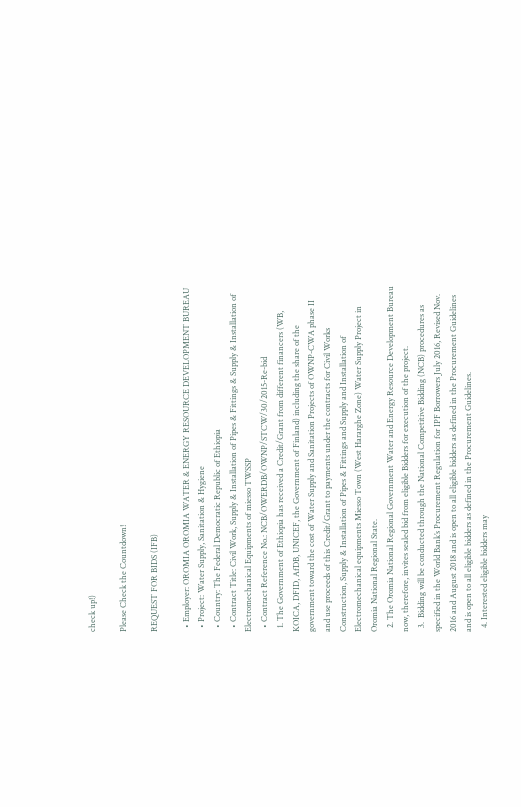check up!)

Please Check the Countdown!

REQUEST FOR BIDS (IFB)

  • Employer: OROMIA OROMIA WATER & ENERGY RESOURCE DEVELOPMENT BUREAU
  • Project: Water Supply, Sanitation & Hygiene
  • Country: The Federal Democratic Republic of Ethiopia
  • Contract Title: Civil Work, Supply & Installation of Pipes & Fittings & Supply & Installation of Electromechanical Equipments of miesso TWSSP
  • Contract Reference No.: NCB/OWERDB/OWNP/STCW/30/2015-Re-bid
  1. The Government of Ethiopia has received a Credit/Grant from different financers (WB, KOICA, DFID, AfDB, UNICEF, the Government of Finland) including the share of the government toward the cost of Water Supply and Sanitation Projects of OWNP-CWA phase II and use proceeds of this Credit/Grant to payments under the contracts for Civil Works Construction, Supply & Installation of Pipes & Fittings and Supply and Installation of Electromechanical equipments Miesso Town (West Hararghe Zone) Water Supply Project in Oromia National Regional State.
  2. The Oromia National Regional Government Water and Energy Resource Development Bureau now, therefore, invites sealed bid from eligible Bidders for execution of the project.
  3.  Bidding will be conducted through the National Competitive Bidding (NCB) procedures as specified in the World Bank’s Procurement Regulation for IPF Borrowers July 2016, Revised Nov. 2016 and August 2018 and is open to all eligible bidders as defined in the Procurement Guidelines and is open to all eligible bidders as defined in the Procurement Guidelines.
  4. Interested eligible bidders may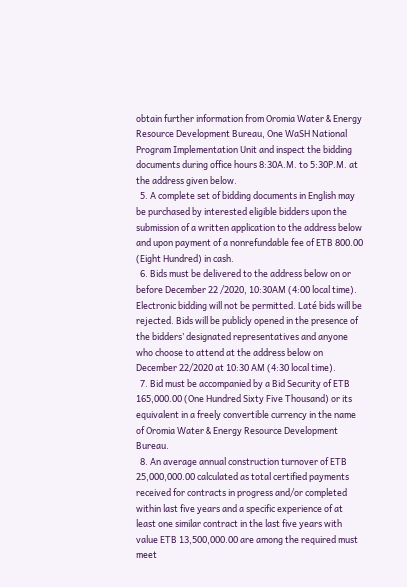obtain further information from Oromia Water & Energy Resource Development Bureau, One WaSH National Program Implementation Unit and inspect the bidding documents during office hours 8:30A.M. to 5:30P.M. at the address given below.
  5. A complete set of bidding documents in English may be purchased by interested eligible bidders upon the submission of a written application to the address below and upon payment of a nonrefundable fee of ETB 800.00 (Eight Hundred) in cash.
  6. Bids must be delivered to the address below on or before December 22 /2020, 10:30AM (4:00 local time). Electronic bidding will not be permitted. Laté bids will be rejected. Bids will be publicly opened in the presence of the bidders’ designated representatives and anyone who choose to attend at the address below on December 22/2020 at 10:30 AM (4:30 local time).
  7. Bid must be accompanied by a Bid Security of ETB 165,000.00 (One Hundred Sixty Five Thousand) or its equivalent in a freely convertible currency in the name of Oromia Water & Energy Resource Development Bureau.
  8. An average annual construction turnover of ETB 25,000,000.00 calculated as total certified payments received for contracts in progress and/or completed within last five years and a specific experience of at least one similar contract in the last five years with value ETB 13,500,000.00 are among the required must meet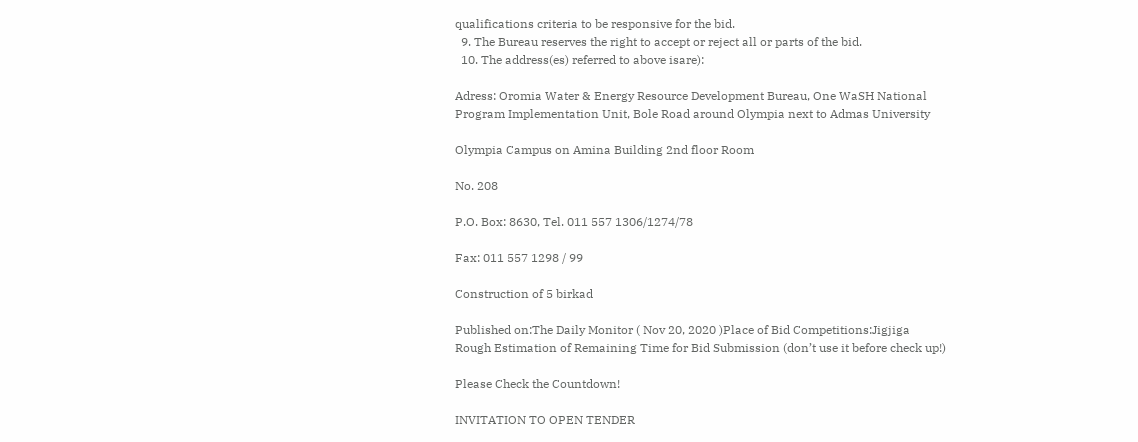qualifications criteria to be responsive for the bid.
  9. The Bureau reserves the right to accept or reject all or parts of the bid.
  10. The address(es) referred to above isare):

Adress: Oromia Water & Energy Resource Development Bureau, One WaSH National Program Implementation Unit, Bole Road around Olympia next to Admas University

Olympia Campus on Amina Building 2nd floor Room

No. 208

P.O. Box: 8630, Tel. 011 557 1306/1274/78

Fax: 011 557 1298 / 99

Construction of 5 birkad

Published on:The Daily Monitor ( Nov 20, 2020 )Place of Bid Competitions:Jigjiga
Rough Estimation of Remaining Time for Bid Submission (don’t use it before check up!)

Please Check the Countdown!

INVITATION TO OPEN TENDER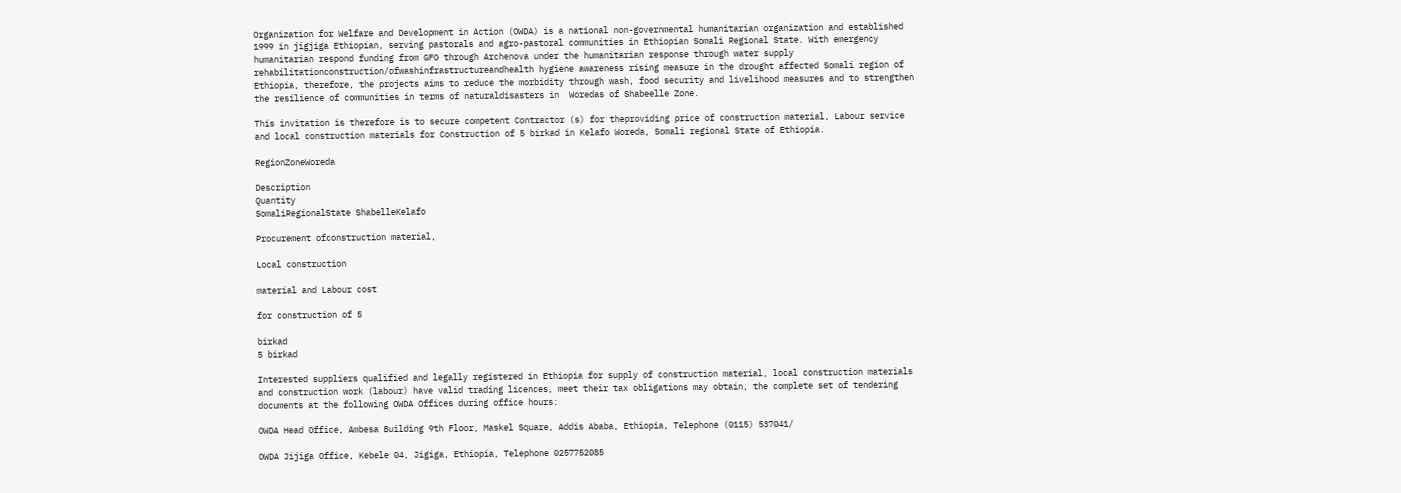Organization for Welfare and Development in Action (OWDA) is a national non-governmental humanitarian organization and established 1999 in jigjiga Ethiopian, serving pastorals and agro-pastoral communities in Ethiopian Somali Regional State. With emergency humanitarian respond funding from GFO through Archenova under the humanitarian response through water supply rehabilitationconstruction/ofwashinfrastructureandhealth hygiene awareness rising measure in the drought affected Somali region of Ethiopia, therefore, the projects aims to reduce the morbidity through wash, food security and livelihood measures and to strengthen the resilience of communities in terms of naturaldisasters in  Woredas of Shabeelle Zone.

This invitation is therefore is to secure competent Contractor (s) for theproviding price of construction material, Labour service and local construction materials for Construction of 5 birkad in Kelafo Woreda, Somali regional State of Ethiopia.

RegionZoneWoreda

Description
Quantity
SomaliRegionalState ShabelleKelafo

Procurement ofconstruction material,

Local construction

material and Labour cost

for construction of 5

birkad
5 birkad

Interested suppliers qualified and legally registered in Ethiopia for supply of construction material, local construction materials and construction work (labour) have valid trading licences, meet their tax obligations may obtain, the complete set of tendering documents at the following OWDA Offices during office hours:

OWDA Head Office, Ambesa Building 9th Floor, Maskel Square, Addis Ababa, Ethiopia, Telephone (0115) 537041/

OWDA Jijiga Office, Kebele 04, Jigiga, Ethiopia, Telephone 0257752085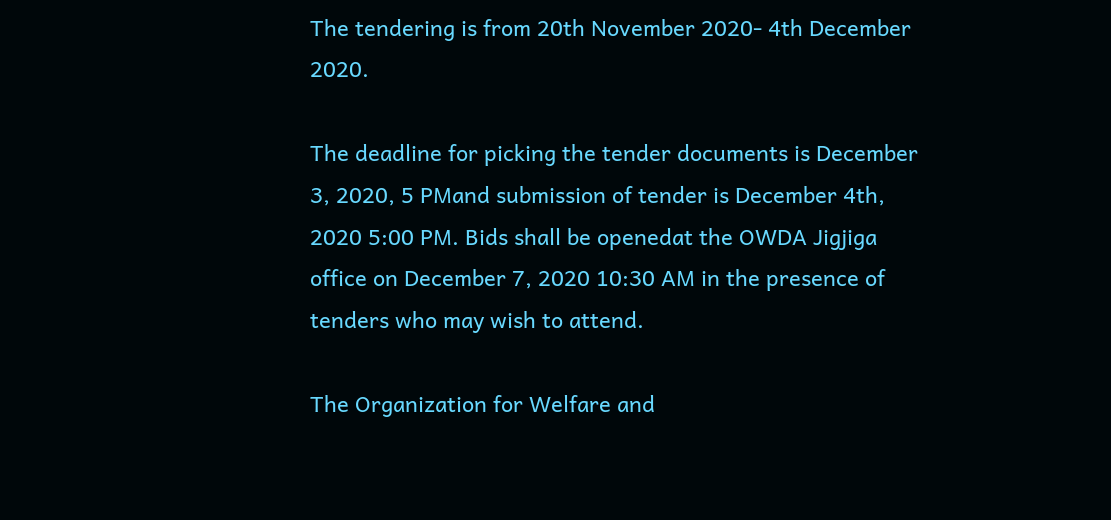The tendering is from 20th November 2020- 4th December 2020.

The deadline for picking the tender documents is December 3, 2020, 5 PMand submission of tender is December 4th, 2020 5:00 PM. Bids shall be openedat the OWDA Jigjiga office on December 7, 2020 10:30 AM in the presence of tenders who may wish to attend.

The Organization for Welfare and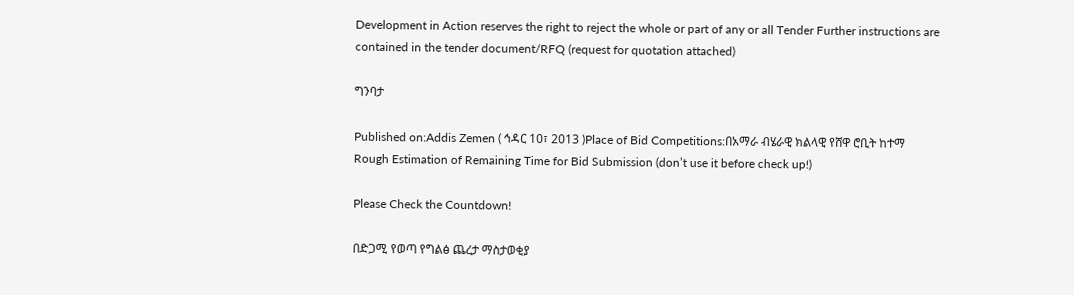Development in Action reserves the right to reject the whole or part of any or all Tender Further instructions are contained in the tender document/RFQ (request for quotation attached)

ግንባታ

Published on:Addis Zemen ( ኅዳር 10፣ 2013 )Place of Bid Competitions:በአማራ ብሄራዊ ክልላዊ የሸዋ ሮቢት ከተማ
Rough Estimation of Remaining Time for Bid Submission (don’t use it before check up!)

Please Check the Countdown!

በድጋሚ የወጣ የግልፅ ጨረታ ማስታወቂያ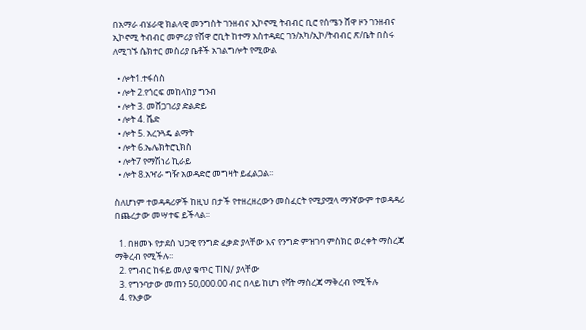በአማራ ብሄራዊ ክልላዊ መንግስት ገንዘብና ኢኮኖሚ ትብብር ቢሮ የሰሜን ሸዋ ዞን ገንዘብና ኢኮኖሚ ትብብር መምሪያ የሸዋ ሮቢት ከተማ አስተዳደር ገን/አካ/ኢኮ/ትብብር ጽ/ቤት በስሩ ለሚገኙ ሴክተር መስሪያ ቤቶች አገልግሎት የሚውል

  • ሎት1.ተፋሰስ
  • ሎት 2.የጎርፍ መከላከያ ግንብ
  • ሎት 3. መሸጋገሪያ ድልድይ
  • ሎት 4. ሼድ
  • ሎት 5. አረንጓዴ ልማት
  • ሎት 6.ኤሌክትሮኒክስ
  • ሎት7 የማሽነሪ ኪራይ
  • ሎት 8.አዣራ ግዥ አወዳድሮ መግዛት ይፈልጋል፡፡

ስለሆነም ተወዳዳሪዎች ከዚህ በታች የተዘረዘረውን መስፈርት የሚያሟላ ማንኛውም ተወዳዳሪ በጨረታው መሣተፍ ይችላል፡፡

  1. በዘመኑ የታደሰ ህጋዊ የንግድ ፈቃድ ያላቸው እና የንግድ ምዝገባ ምስክር ወረቀት ማስረጃ ማቅረብ የሚችሉ፡፡
  2. የግብር ከፋይ መለያ ቁጥር TIN/ ያላቸው
  3. የግንባታው መጠን 50,000.00 ብር በላይ ከሆነ የቫት ማስረጃ ማቅረብ የሚችሉ
  4. የእቃው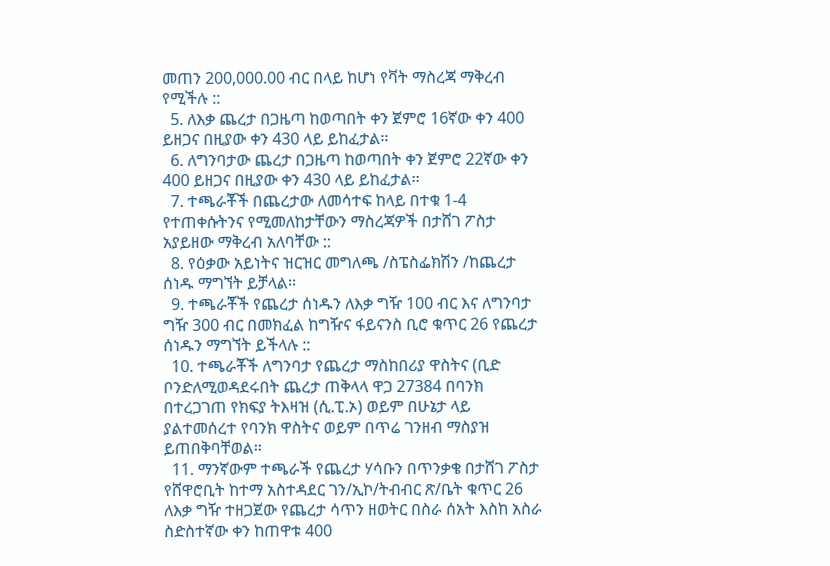መጠን 200,000.00 ብር በላይ ከሆነ የቫት ማስረጃ ማቅረብ የሚችሉ ::
  5. ለእቃ ጨረታ በጋዜጣ ከወጣበት ቀን ጀምሮ 16ኛው ቀን 400 ይዘጋና በዚያው ቀን 430 ላይ ይከፈታል፡፡
  6. ለግንባታው ጨረታ በጋዜጣ ከወጣበት ቀን ጀምሮ 22ኛው ቀን 400 ይዘጋና በዚያው ቀን 430 ላይ ይከፈታል፡፡
  7. ተጫራቾች በጨረታው ለመሳተፍ ከላይ በተቁ 1-4 የተጠቀሱትንና የሚመለከታቸውን ማስረጃዎች በታሸገ ፖስታ አያይዘው ማቅረብ አለባቸው ::
  8. የዕቃው አይነትና ዝርዝር መግለጫ /ስፔስፌክሽን /ከጨረታ ሰነዱ ማግኘት ይቻላል፡፡
  9. ተጫራቾች የጨረታ ሰነዱን ለእቃ ግዥ 100 ብር እና ለግንባታ ግዥ 300 ብር በመክፈል ከግዥና ፋይናንስ ቢሮ ቁጥር 26 የጨረታ ሰነዱን ማግኘት ይችላሉ ::
  10. ተጫራቾች ለግንባታ የጨረታ ማስከበሪያ ዋስትና (ቢድ ቦንድለሚወዳደሩበት ጨረታ ጠቅላላ ዋጋ 27384 በባንክ በተረጋገጠ የክፍያ ትእዛዝ (ሲ.ፒ.ኦ) ወይም በሁኔታ ላይ ያልተመሰረተ የባንክ ዋስትና ወይም በጥሬ ገንዘብ ማስያዝ ይጠበቅባቸወል፡፡
  11. ማንኛውም ተጫራች የጨረታ ሃሳቡን በጥንቃቄ በታሸገ ፖስታ የሸዋሮቢት ከተማ አስተዳደር ገን/ኢኮ/ትብብር ጽ/ቤት ቁጥር 26 ለእቃ ግዥ ተዘጋጀው የጨረታ ሳጥን ዘወትር በስራ ሰአት እስከ አስራ ስድስተኛው ቀን ከጠዋቱ 400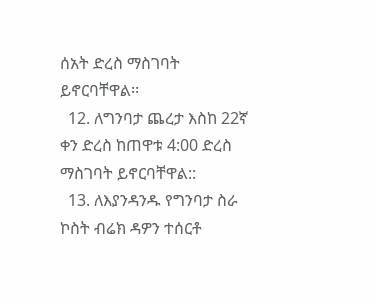ሰአት ድረስ ማስገባት ይኖርባቸዋል፡፡
  12. ለግንባታ ጨረታ እስከ 22ኛ ቀን ድረስ ከጠዋቱ 4:00 ድረስ ማስገባት ይኖርባቸዋል::
  13. ለእያንዳንዱ የግንባታ ስራ ኮስት ብሬክ ዳዎን ተሰርቶ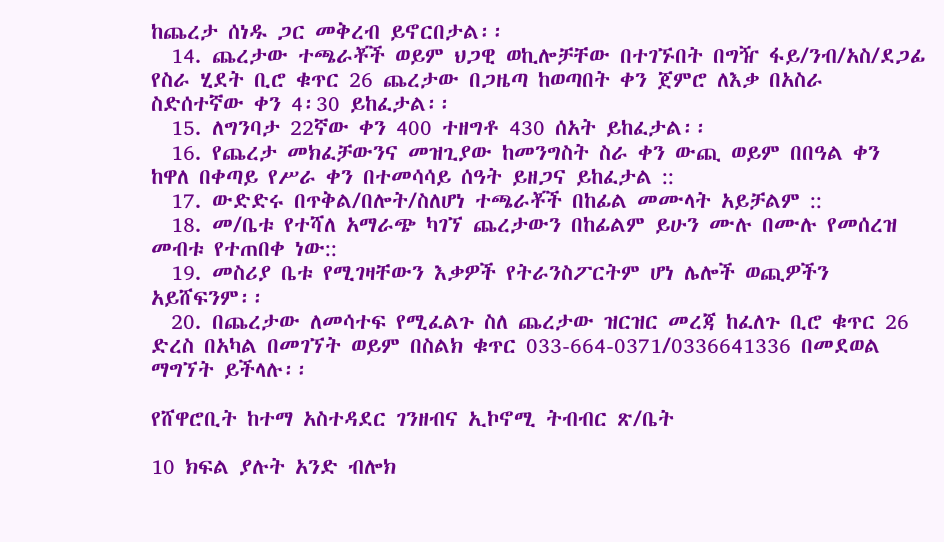ከጨረታ ሰነዱ ጋር መቅረብ ይኖርበታል፡፡
  14. ጨረታው ተጫራቾች ወይም ህጋዊ ወኪሎቻቸው በተገኙበት በግዥ ፋይ/ንብ/አስ/ደጋፊ የስራ ሂደት ቢሮ ቁጥር 26 ጨረታው በጋዜጣ ከወጣበት ቀን ጀምሮ ለእቃ በአስራ ስድሰተኛው ቀን 4፡30 ይከፈታል፡፡
  15. ለግንባታ 22ኛው ቀን 400 ተዘግቶ 430 ሰአት ይከፈታል፡፡
  16. የጨረታ መክፈቻውንና መዝጊያው ከመንግስት ስራ ቀን ውጪ ወይም በበዓል ቀን ከዋለ በቀጣይ የሥራ ቀን በተመሳሳይ ሰዓት ይዘጋና ይከፈታል ::
  17. ውድድሩ በጥቅል/በሎት/ስለሆነ ተጫራቾች በከፊል መሙላት አይቻልም ::
  18. መ/ቤቱ የተሻለ አማራጭ ካገኘ ጨረታውን በከፊልም ይሁን ሙሉ በሙሉ የመሰረዝ መብቱ የተጠበቀ ነው::
  19. መስሪያ ቤቱ የሚገዛቸውን እቃዎች የትራንስፖርትም ሆነ ሌሎች ወጪዎችን አይሸፍንም፡፡
  20. በጨረታው ለመሳተፍ የሚፈልጉ ስለ ጨረታው ዝርዝር መረጃ ከፈለጉ ቢሮ ቁጥር 26 ድረስ በአካል በመገኘት ወይም በስልክ ቁጥር 033-664-0371/0336641336 በመደወል ማግኘት ይችላሉ፡፡

የሸዋሮቢት ከተማ አስተዳደር ገንዘብና ኢኮኖሚ ትብብር ጽ/ቤት

10 ክፍል ያሉት አንድ ብሎክ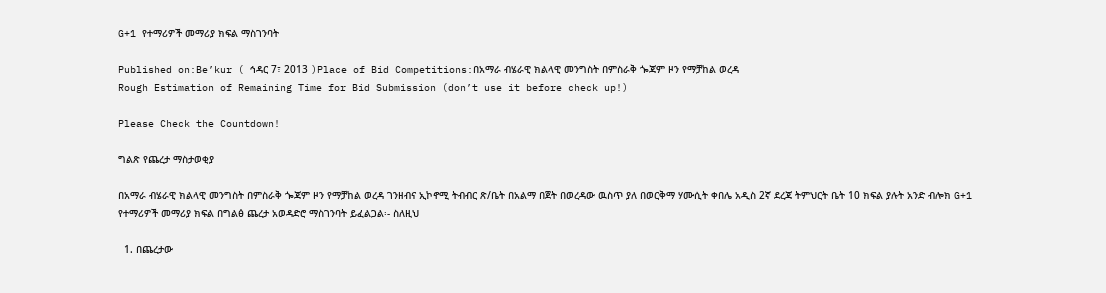G+1 የተማሪዎች መማሪያ ክፍል ማስገንባት

Published on:Be’kur ( ኅዳር 7፣ 2013 )Place of Bid Competitions:በአማራ ብሄራዊ ክልላዊ መንግስት በምስራቅ ጐጃም ዞን የማቻከል ወረዳ
Rough Estimation of Remaining Time for Bid Submission (don’t use it before check up!)

Please Check the Countdown!

ግልጽ የጨረታ ማስታወቂያ

በአማራ ብሄራዊ ክልላዊ መንግስት በምስራቅ ጐጃም ዞን የማቻከል ወረዳ ገንዘብና ኢኮኖሚ ትብብር ጽ/ቤት በአልማ በጀት በወረዳው ዉስጥ ያለ በወርቅማ ሃሙሲት ቀበሌ አዲስ 2ኛ ደረጃ ትምህርት ቤት 10 ክፍል ያሉት አንድ ብሎክ G+1 የተማሪዎች መማሪያ ክፍል በግልፅ ጨረታ አወዳድሮ ማስገንባት ይፈልጋል፡- ስለዚህ

  1. በጨረታው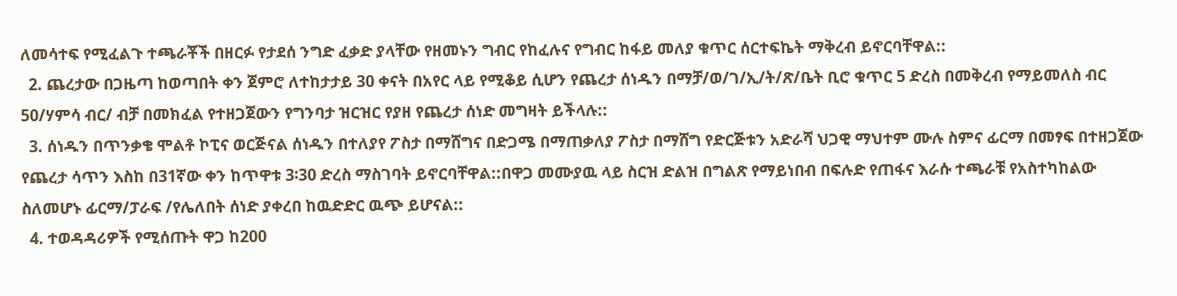ለመሳተፍ የሚፈልጉ ተጫራቾች በዘርፉ የታደሰ ንግድ ፈቃድ ያላቸው የዘመኑን ግብር የከፈሉና የግብር ከፋይ መለያ ቁጥር ሰርተፍኬት ማቅረብ ይኖርባቸዋል::
  2. ጨረታው በጋዜጣ ከወጣበት ቀን ጀምሮ ለተከታታይ 30 ቀናት በአየር ላይ የሚቆይ ሲሆን የጨረታ ሰነዱን በማቻ/ወ/ገ/ኢ/ት/ጽ/ቤት ቢሮ ቁጥር 5 ድረስ በመቅረብ የማይመለስ ብር 50/ሃምሳ ብር/ ብቻ በመክፈል የተዘጋጀውን የግንባታ ዝርዝር የያዘ የጨረታ ሰነድ መግዛት ይችላሉ::
  3. ሰነዱን በጥንቃቄ ሞልቶ ኮፒና ወርጅናል ሰነዱን በተለያየ ፖስታ በማሸግና በድጋሜ በማጠቃለያ ፖስታ በማሸግ የድርጅቱን አድራሻ ህጋዊ ማህተም ሙሉ ስምና ፊርማ በመፃፍ በተዘጋጀው የጨረታ ሳጥን እስከ በ31ኛው ቀን ከጥዋቱ 3፡30 ድረስ ማስገባት ይኖርባቸዋል::በዋጋ መሙያዉ ላይ ስርዝ ድልዝ በግልጽ የማይነበብ በፍሉድ የጠፋና እራሱ ተጫራቹ የአስተካከልው ስለመሆኑ ፊርማ/ፓራፍ /የሌለበት ሰነድ ያቀረበ ከዉድድር ዉጭ ይሆናል::
  4. ተወዳዳሪዎች የሚሰጡት ዋጋ ከ200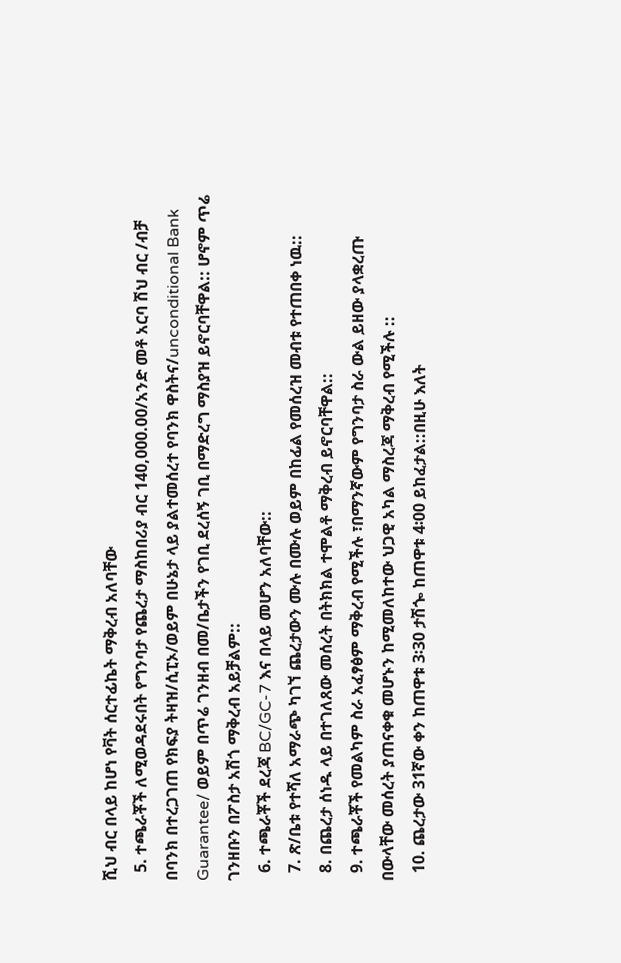ሺህ ብር በላይ ከሆነ የቫት ሰርተፊኬት ማቅረብ አለባቸው
  5. ተጫራቾች ለሚወዳደሩበት የግንባታ የጨረታ ማስከበሪያ ብር 140,000.00/አንድ መቶ አርባ ሽህ ብር /ብቻ በባንክ በተረጋገጠ የክፍያ ትዛዝ/ሲፒኦ/ወይም በሁኔታ ላይ ያልተመሰረተ የባንክ ዋስትና/unconditional Bank Guarantee/ ወይም በጥሬ ገንዘብ በመ/ቤታችን የገቢ ደረሰኝ ገቢ በማድረግ ማስያዝ ይኖርባቸዋል:: ሆኖም ጥሬ ገንዘቡን በፖስታ አሽጎ ማቅረብ አይቻልም::
  6. ተጫራቾች ደረጃ BC/GC-7 እና በላይ መሆን አለባቸው::
  7. ጽ/ቤቱ የተሻለ አማራጭ ካገኘ ጨረታውን ሙሉ በሙሉ ወይም በከፊል የመሰረዝ መብቱ የተጠበቀ ነዉ::
  8. በጨረታ ሰነዱ ላይ በተገለጸው መሰረት በትክክል ተሞልቶ ማቅረብ ይኖርባቸዋል::
  9. ተጫራቾች የመልካም ስራ አፈፃፅም ማቅረብ የሚችሉ ፣በማንኛውም የግንባታ ስራ ውል ይዘው ያላቋረጡ በውላቸው መሰረት ያጠናቀቁ መሆኑን ከሚመለከተው ህጋዊ አካል ማስረጃ ማቅረብ የሚችሉ ::
  10. ጨረታው 31ኛው ቀን ከጠዋቱ 3፡30 ታሽጐ ከጠዋቱ 4፡00 ይከፈታል::በዚሁ እለት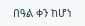በዓል ቀን ከሆነ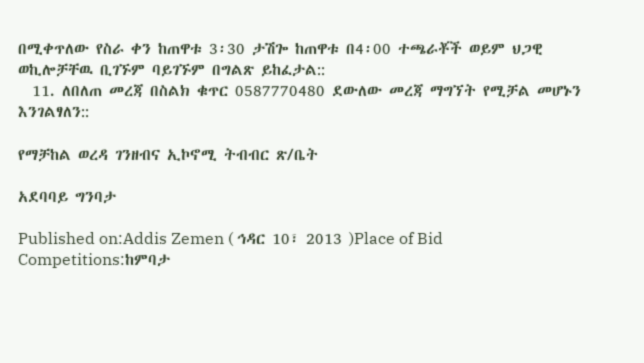በሚቀጥለው የስራ ቀን ከጠዋቱ 3፡30 ታሽጐ ከጠዋቱ በ4፡00 ተጫራቾች ወይም ህጋዊ ወኪሎቻቸዉ ቢገኙም ባይገኙም በግልጽ ይከፈታል::
  11. ለበለጠ መረጃ በስልክ ቁጥር 0587770480 ደውለው መረጃ ማግኘት የሚቻል መሆኑን እንገልፃለን::

የማቻከል ወረዳ ገንዘብና ኢኮኖሚ ትብብር ጽ/ቤት

አደባባይ ግንባታ

Published on:Addis Zemen ( ኅዳር 10፣ 2013 )Place of Bid Competitions:ከምባታ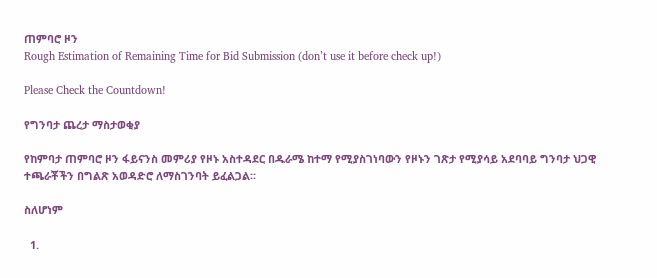ጠምባሮ ዞን
Rough Estimation of Remaining Time for Bid Submission (don’t use it before check up!)

Please Check the Countdown!

የግንባታ ጨረታ ማስታወቂያ

የከምባታ ጠምባሮ ዞን ፋይናንስ መምሪያ የዞኑ አስተዳደር በዱራሜ ከተማ የሚያስገነባውን የዞኑን ገጽታ የሚያሳይ አደባባይ ግንባታ ህጋዊ ተጫራቾችን በግልጽ አወዳድሮ ለማስገንባት ይፈልጋል፡፡

ስለሆነም

  1.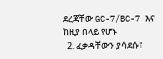ደረጃቸው GC-7/BC-7 እና ከዚያ በላይ የሆኑ
  2. ፈቃዳቸውን ያሳደሱ፣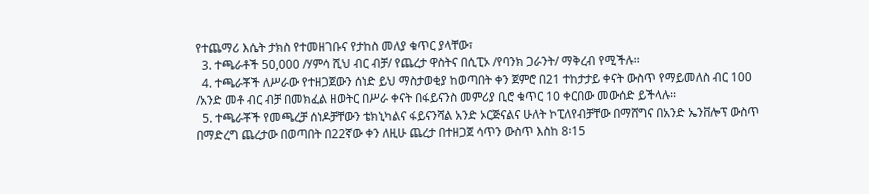የተጨማሪ እሴት ታክስ የተመዘገቡና የታከስ መለያ ቁጥር ያላቸው፣
  3. ተጫራቶች 50,000 /ሃምሳ ሺህ ብር ብቻ/ የጨረታ ዋስትና በሲፒኦ /የባንክ ጋራንት/ ማቅረብ የሚችሉ፡፡
  4. ተጫራቾች ለሥራው የተዘጋጀውን ሰነድ ይህ ማስታወቂያ ከወጣበት ቀን ጀምሮ በ21 ተከታታይ ቀናት ውስጥ የማይመለስ ብር 100 /አንድ መቶ ብር ብቻ በመክፈል ዘወትር በሥራ ቀናት በፋይናንስ መምሪያ ቢሮ ቁጥር 10 ቀርበው መውሰድ ይችላሉ፡፡
  5. ተጫራቾች የመጫረቻ ሰነዶቻቸውን ቴክኒካልና ፋይናንሻል አንድ ኦርጅናልና ሁለት ኮፒለየብቻቸው በማሸግና በአንድ ኤንቨሎፕ ውስጥ በማድረግ ጨረታው በወጣበት በ22ኛው ቀን ለዚሁ ጨረታ በተዘጋጀ ሳጥን ውስጥ እስከ 8፡15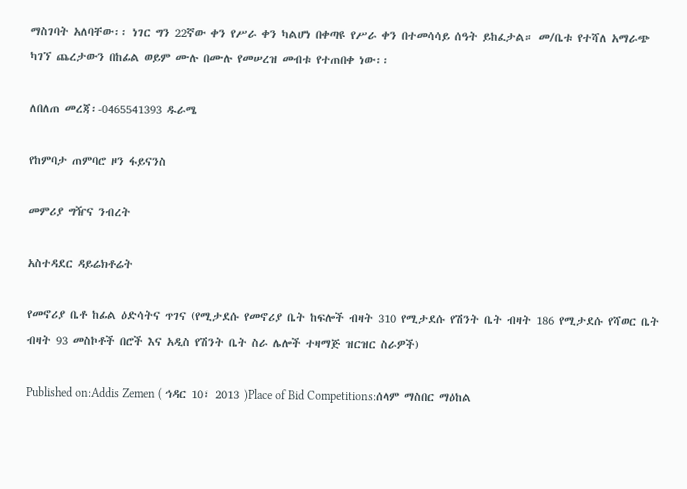ማስገባት አለባቸው፡፡ ነገር ግን 22ኛው ቀን የሥራ ቀን ካልሆነ በቀጣዩ የሥራ ቀን በተመሳሳይ ሰዓት ይከፈታል። መ/ቤቱ የተሻለ አማራጭ ካገኘ ጨረታውን በከፊል ወይም ሙሉ በሙሉ የመሠረዝ መብቱ የተጠበቀ ነው፡፡

ለበለጠ መረጃ፡-0465541393 ዱራሜ

የከምባታ ጠምባሮ ዞን ፋይናንስ

መምሪያ ግዥና ንብረት

አስተዳደር ዳይሬክቶሬት

የመኖሪያ ቤቶ ከፊል ዕድሳትና ጥገና (የሚታደሱ የመኖሪያ ቤት ከፍሎች ብዛት 310 የሚታደሱ የሽንት ቤት ብዛት 186 የሚታደሱ የሻወር ቤት ብዛት 93 መስኮቶች በሮች እና አዲስ የሽንት ቤት ስራ ሌሎች ተዛማጅ ዝርዝር ስራዎች)

Published on:Addis Zemen ( ኅዳር 10፣ 2013 )Place of Bid Competitions:ሰላም ማስበር ማዕከል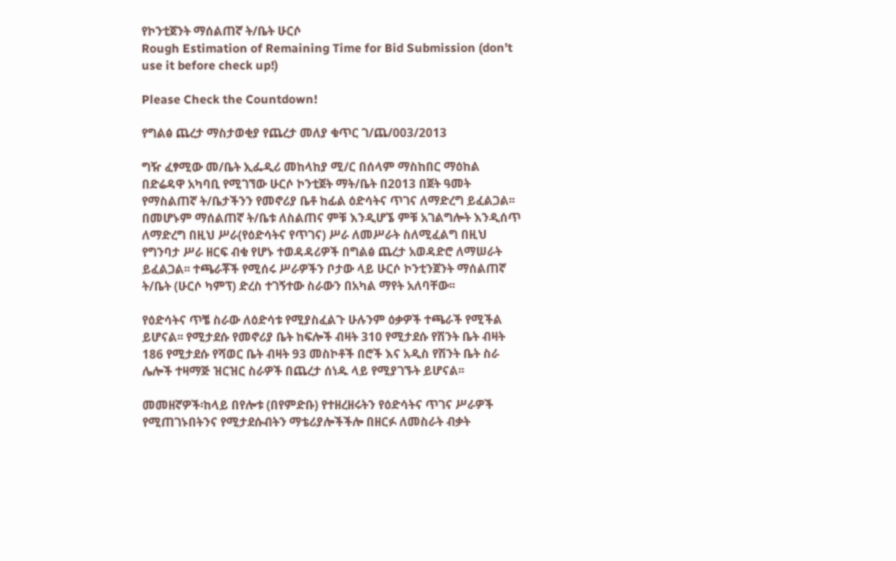የኮንቲጀንት ማሰልጠኛ ት/ቤት ሁርሶ
Rough Estimation of Remaining Time for Bid Submission (don’t use it before check up!)

Please Check the Countdown!

የግልፅ ጨረታ ማስታወቂያ የጨረታ መለያ ቁጥር ገ/ጨ/003/2013

ግዥ ፈፃሚው መ/ቤት ኢፌዲሪ መከላከያ ሚ/ር በሰላም ማስከበር ማዕከል በድሬዳዋ አካባቢ የሚገኘው ሁርሶ ኮንቲጀት ማት/ቤት በ2013 በጀት ዓመት የማስልጠኛ ት/ቤታችንን የመኖሪያ ቤቶ ከፊል ዕድሳትና ጥገና ለማድረግ ይፈልጋል፡፡ በመሆኑም ማሰልጠኛ ት/ቤቱ ለስልጠና ምቹ እንዲሆኜ ምቹ አገልግሎት እንዲሰጥ ለማድረግ በዚህ ሥራ(የዕድሳትና የጥገና) ሥራ ለመሥራት ስለሚፈልግ በዚህ የግንባታ ሥራ ዘርፍ ብቁ የሆኑ ተወዳዳሪዎች በግልፅ ጨረታ አወዳድሮ ለማሠራት ይፈልጋል፡፡ ተጫራቾች የሚሰሩ ሥራዎችን ቦታው ላይ ሁርሶ ኮንቲንጀንት ማሰልጠኛ ት/ቤት (ሁርሶ ካምፕ) ድረስ ተገኝተው ስራውን በአካል ማየት አለባቸው፡፡

የዕድሳትና ጥቼ ስራው ለዕድሳቱ የሚያስፈልጉ ሁሉንም ዕቃዎች ተጫራች የሚችል ይሆናል፡፡ የሚታደሱ የመኖሪያ ቤት ከፍሎች ብዛት 310 የሚታደሱ የሽንት ቤት ብዛት 186 የሚታደሱ የሻወር ቤት ብዛት 93 መስኮቶች በሮች እና አዲስ የሽንት ቤት ስራ ሌሎች ተዛማጅ ዝርዝር ስራዎች በጨረታ ሰነዱ ላይ የሚያገኙት ይሆናል፡፡

መመዘኛዎች፡ከላይ በየሎቱ (በየምድቡ) የተዘረዘሩትን የዕድሳትና ጥገና ሥራዎች የሚጠገኑበትንና የሚታደሱብትን ማቴሪያሎችችሎ በዘርፉ ለመስራት ብቃት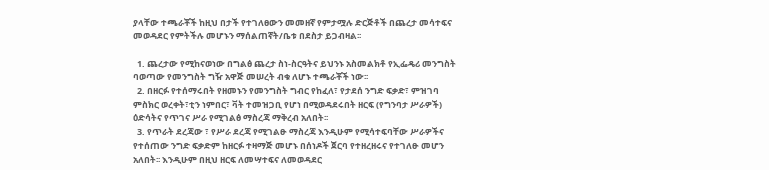ያላቸው ተጫራቾች ከዚህ በታች የተገለፀውን መመዘኛ የምታሟሉ ድርጅቶች በጨረታ መሳተፍና መወዳደር የምትችሉ መሆኑን ማሰልጠኛት/ቤቱ በደስታ ይጋብዛል፡፡

  1. ጨረታው የሚከናወነው በግልፅ ጨረታ ስነ-ስርዓትና ይህንኑ አስመልክቶ የኢፌዴሪ መንግስት ባወጣው የመንግስት ግዥ አዋጅ መሠረት ብቁ ለሆኑ ተጫራቾች ነው፡፡
  2. በዘርፉ የተሰማሩበት የዘመኑን የመንግስት ግብር የከፈለ፣ የታደሰ ንግድ ፍቃድ፣ ምዝገባ ምስክር ወረቀት፣ቲን ነምበር፣ ቫት ተመዝጋቢ የሆነ በሚወዳደሩበት ዘርፍ (የግንባታ ሥራዎች) ዕድሳትና የጥገና ሥራ የሚገልፅ ማስረጃ ማቅረብ አለበት፡፡
  3. የጥራት ደረጃው ፣ የሥራ ደረጃ የሚገልፁ ማስረጃ እንዲሁም የሚሳተፍባቸው ሥራዎችና የተሰጠው ንግድ ፍቃድም ከዘርፉ ተዛማጅ መሆኑ በሰነዶች ጀርባ የተዘረዘሩና የተገለፁ መሆን አለበት፡፡ እንዲሁም በዚህ ዘርፍ ለመሣተፍና ለመወዳደር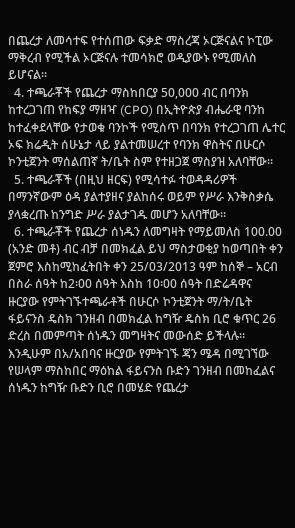በጨረታ ለመሳተፍ የተሰጠው ፍቃድ ማስረጃ ኦርጅናልና ኮፒው ማቅረብ የሚችል ኦርጅናሉ ተመሳክሮ ወዲያውኑ የሚመለስ ይሆናል፡፡
  4. ተጫራቾች የጨረታ ማስከበርያ 50,000 ብር በባንክ ከተረጋገጠ የከፍያ ማዘዣ (CPO) በኢትዮጵያ ብሔራዊ ባንከ ከተፈቀደላቸው የታወቁ ባንኮች የሚሰጥ በባንክ የተረጋገጠ ሌተር ኦፍ ክሬዲት ሰሁኔታ ላይ ያልተመሠረተ የባንክ ዋስትና በሁርሶ ኮንቲጀንት ማሰልጠኛ ት/ቤት ስም የተዘጋጀ ማስያዝ አለባቸው፡፡
  5. ተጫራቾች (በዚህ ዘርፍ) የሚሳተፉ ተወዳዳሪዎች በማንኛውም ዕዳ ያልተያዘና ያልከሰሩ ወይም የሥራ እንቅስቃሴ ያላቋረጡ ከንግድ ሥራ ያልታገዱ መሆን አለባቸው፡፡
  6. ተጫራቾች የጨረታ ሰነዱን ለመግዛት የማይመለስ 100.00 (አንድ መቶ) ብር ብቻ በመክፈል ይህ ማስታወቂያ ከወጣበት ቀን ጀምሮ እስከሚከፈትበት ቀን 25/03/2013 ዓም ከሰኞ – አርብ በስራ ሰዓት ከ2፡00 ሰዓት እስከ 10፡00 ሰዓት በድሬዳዋና ዙርያው የምትገኙተጫራቶች በሁርሶ ኮንቲጀንት ማ/ት/ቤት ፋይናንስ ዴስክ ገንዘብ በመክፈል ከግዥ ዴስክ ቢሮ ቁጥር 26 ድረስ በመምጣት ሰነዱን መግዛትና መውሰድ ይችላሉ። እንዲሁም በአ/አበባና ዙርያው የምትገኙ ጃን ሜዳ በሚገኘው የሠላም ማስከበር ማዕከል ፋይናንስ ቡድን ገንዘብ በመከፈልና ሰነዱን ከግዥ ቡድን ቢሮ በመሄድ የጨረታ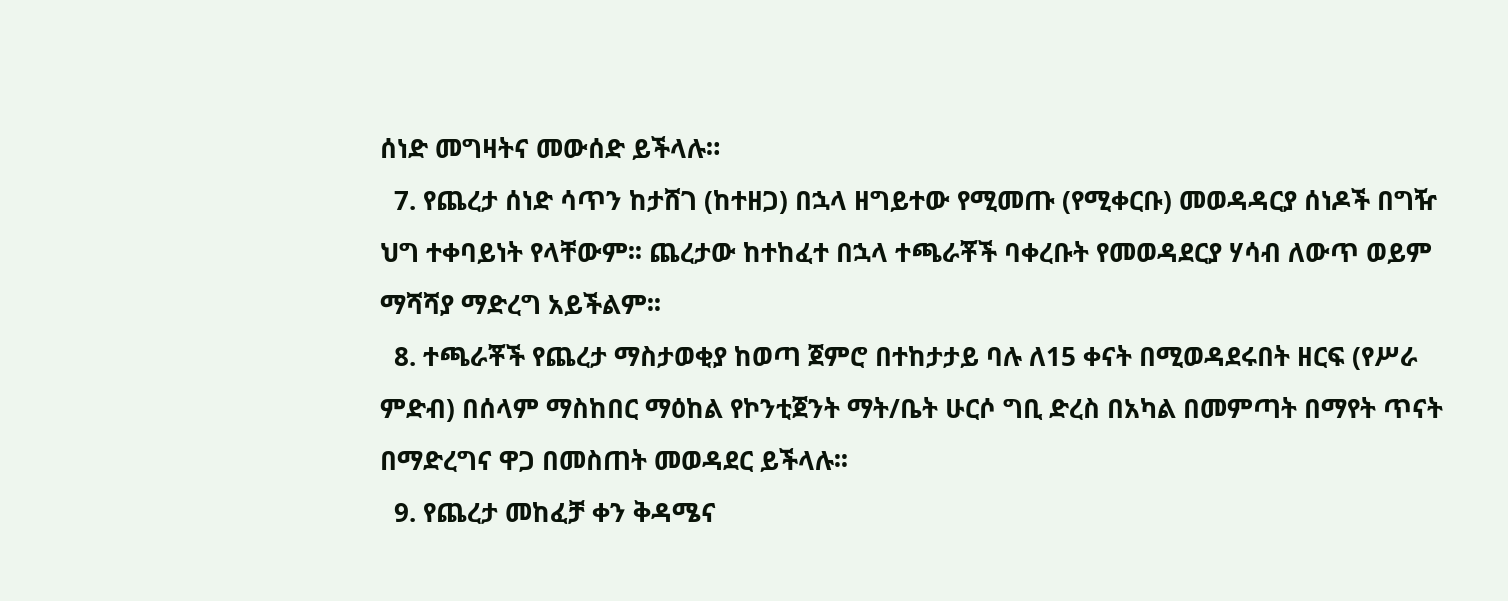ሰነድ መግዛትና መውሰድ ይችላሉ።
  7. የጨረታ ሰነድ ሳጥን ከታሸገ (ከተዘጋ) በኋላ ዘግይተው የሚመጡ (የሚቀርቡ) መወዳዳርያ ሰነዶች በግዥ ህግ ተቀባይነት የላቸውም፡፡ ጨረታው ከተከፈተ በኋላ ተጫራቾች ባቀረቡት የመወዳደርያ ሃሳብ ለውጥ ወይም ማሻሻያ ማድረግ አይችልም፡፡
  8. ተጫራቾች የጨረታ ማስታወቂያ ከወጣ ጀምሮ በተከታታይ ባሉ ለ15 ቀናት በሚወዳደሩበት ዘርፍ (የሥራ ምድብ) በሰላም ማስከበር ማዕከል የኮንቲጀንት ማት/ቤት ሁርሶ ግቢ ድረስ በአካል በመምጣት በማየት ጥናት በማድረግና ዋጋ በመስጠት መወዳደር ይችላሉ፡፡
  9. የጨረታ መከፈቻ ቀን ቅዳሜና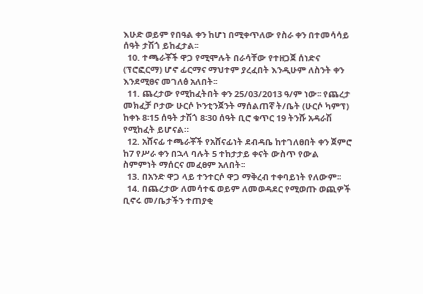እሁድ ወይም የበዓል ቀን ከሆነ በሚቀጥለው የስራ ቀን በተመሳሳይ ሰዓት ታሽጎ ይከፈታል፡፡
  10. ተጫራቾች ዋጋ የሚሞሉት በራሳቸው የተዘጋጀ ሰነድና (ፕሮፎርማ) ሆኖ ፊርማና ማህተም ያረፈበት እንዲሁም ለስንት ቀን እንደሚፀና መገለፅ አለበት፡፡
  11. ጨረታው የሚከፈትበት ቀን 25/03/2013 ዓ/ም ነው፡፡ የጨረታ መክፈቻ ቦታው ሁርሶ ኮንቲንጀንት ማሰልጠኛ ት/ቤት (ሁርሶ ካምፕ) ከቀኑ 8፡15 ሰዓት ታሽጎ 8፡30 ሰዓት ቢሮ ቁጥር 19 ትንሹ አዳራሽ የሚከፈት ይሆናል።
  12. አሸናፊ ተጫራቾች የአሸናፊነት ደብዳቤ ከተገለፀበት ቀን ጀምሮ ከ7 የሥራ ቀን በኋላ ባሉት 5 ተከታታይ ቀናት ውስጥ የውል ስምምነት ማሰርና መፈፀም አለበት፡፡
  13. በአንድ ዋጋ ላይ ተንተርሶ ዋጋ ማቅረብ ተቀባይነት የለውም፡፡
  14. በጨረታው ለመሳተፍ ወይም ለመወዳደር የሚወጡ ወጪዎች ቢኖሩ መ/ቤታችን ተጠያቂ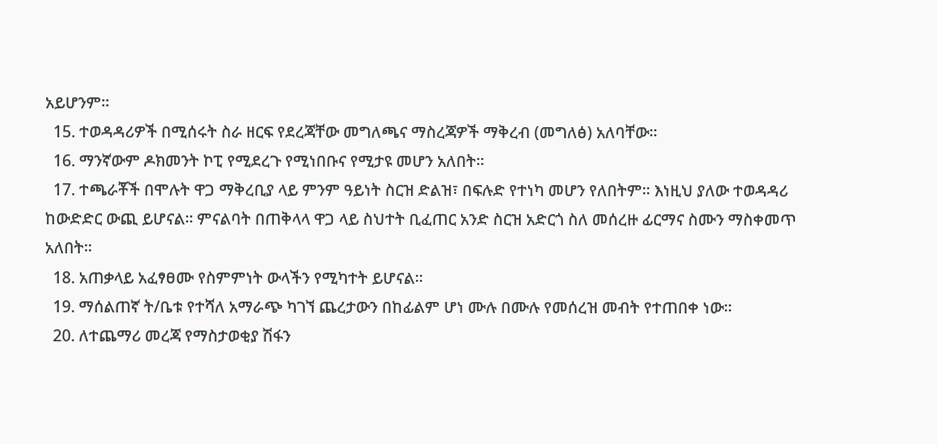አይሆንም፡፡
  15. ተወዳዳሪዎች በሚሰሩት ስራ ዘርፍ የደረጃቸው መግለጫና ማስረጃዎች ማቅረብ (መግለፅ) አለባቸው፡፡
  16. ማንኛውም ዶክመንት ኮፒ የሚደረጉ የሚነበቡና የሚታዩ መሆን አለበት፡፡
  17. ተጫራቾች በሞሉት ዋጋ ማቅረቢያ ላይ ምንም ዓይነት ስርዝ ድልዝ፣ በፍሉድ የተነካ መሆን የለበትም፡፡ እነዚህ ያለው ተወዳዳሪ ከውድድር ውጪ ይሆናል። ምናልባት በጠቅላላ ዋጋ ላይ ስህተት ቢፈጠር አንድ ስርዝ አድርጎ ስለ መሰረዙ ፊርማና ስሙን ማስቀመጥ አለበት፡፡
  18. አጠቃላይ አፈፃፀሙ የስምምነት ውላችን የሚካተት ይሆናል፡፡
  19. ማሰልጠኛ ት/ቤቱ የተሻለ አማራጭ ካገኘ ጨረታውን በከፊልም ሆነ ሙሉ በሙሉ የመሰረዝ መብት የተጠበቀ ነው፡፡
  20. ለተጨማሪ መረጃ የማስታወቂያ ሽፋን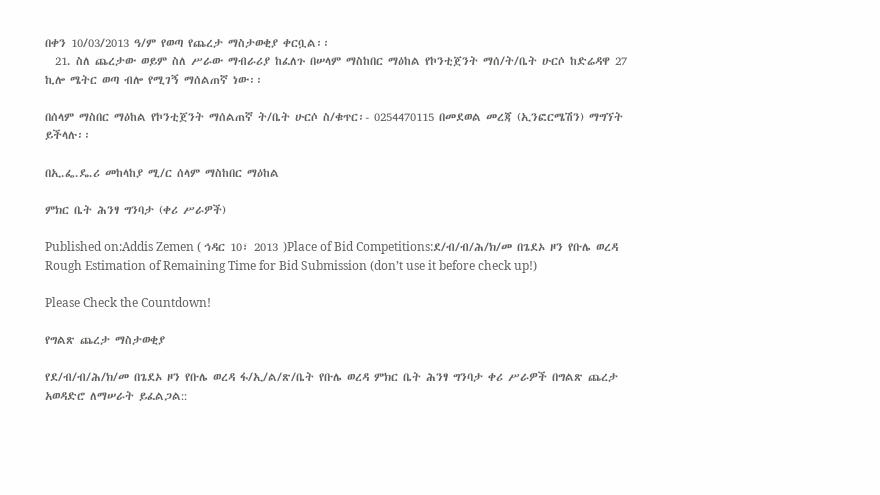በቀን 10/03/2013 ዓ/ም የወጣ የጨረታ ማስታወቂያ ቀርቧል፡፡
  21. ስለ ጨረታው ወይም ስለ ሥራው ማብራሪያ ከፈለጉ በሠላም ማስከበር ማዕከል የኮንቲጀንት ማሰ/ት/ቤት ሁርሶ ከድሬዳዋ 27 ኪሎ ሜትር ወጣ ብሎ የሚገኝ ማሰልጠኛ ነው፡፡

በሰላም ማስበር ማዕከል የኮንቲጀንት ማሰልጠኛ ት/ቤት ሁርሶ ስ/ቁጥር፡- 0254470115 በመደወል መረጃ (ኢንፎርሜሽን) ማግኘት ይችላሉ፡፡

በኢ.ፌ.ዴ.ሪ መከላከያ ሚ/ር ሰላም ማስከበር ማዕከል

ምክር ቤት ሕንፃ ግንባታ (ቀሪ ሥራዎች)

Published on:Addis Zemen ( ኅዳር 10፣ 2013 )Place of Bid Competitions:ደ/ብ/ብ/ሕ/ክ/መ በጌደኦ ዞን የቡሌ ወረዳ
Rough Estimation of Remaining Time for Bid Submission (don’t use it before check up!)

Please Check the Countdown!

የግልጽ ጨረታ ማስታወቂያ

የደ/ብ/ብ/ሕ/ክ/መ በጌደኦ ዞን የቡሌ ወረዳ ፋ/ኢ/ል/ጽ/ቤት የቡሌ ወረዳ ምክር ቤት ሕንፃ ግንባታ ቀሪ ሥራዎች በግልጽ ጨረታ አወዳድሮ ለማሠራት ይፈልጋል::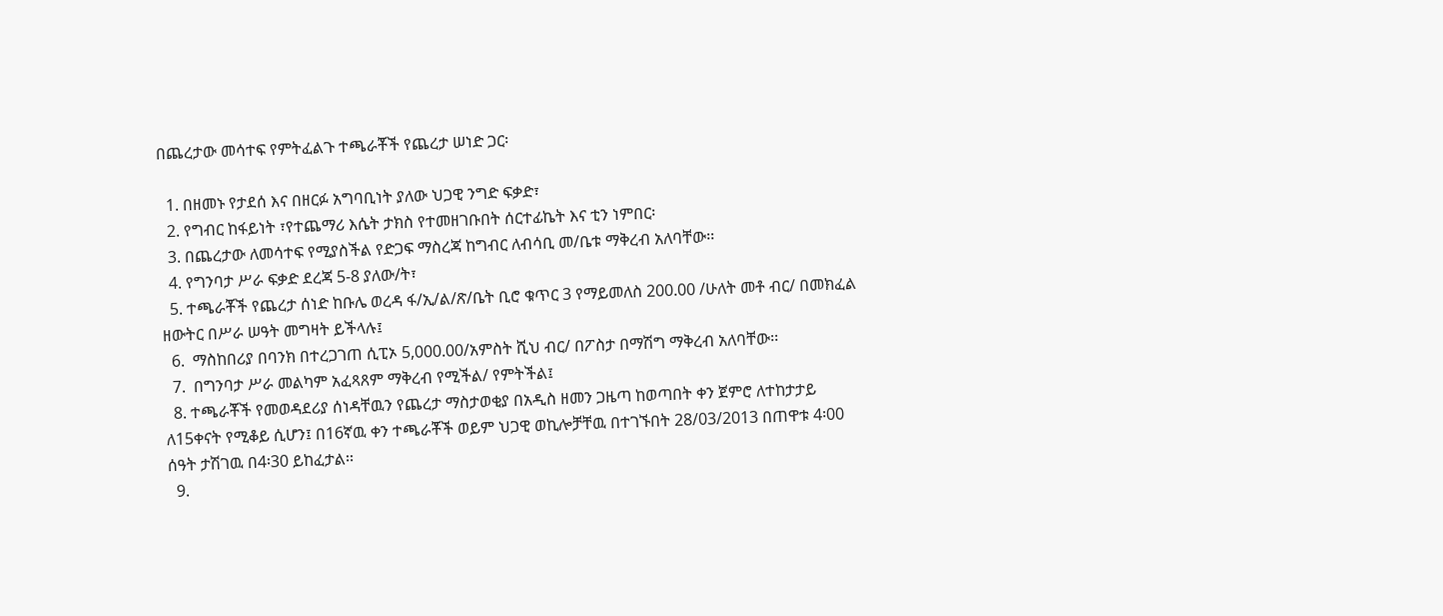በጨረታው መሳተፍ የምትፈልጉ ተጫራቾች የጨረታ ሠነድ ጋር፡

  1. በዘመኑ የታደሰ እና በዘርፉ አግባቢነት ያለው ህጋዊ ንግድ ፍቃድ፣
  2. የግብር ከፋይነት ፣የተጨማሪ እሴት ታክስ የተመዘገቡበት ሰርተፊኬት እና ቲን ነምበር፡
  3. በጨረታው ለመሳተፍ የሚያስችል የድጋፍ ማስረጃ ከግብር ለብሳቢ መ/ቤቱ ማቅረብ አለባቸው፡፡
  4. የግንባታ ሥራ ፍቃድ ደረጃ 5-8 ያለው/ት፣
  5. ተጫራቾች የጨረታ ሰነድ ከቡሌ ወረዳ ፋ/ኢ/ል/ጽ/ቤት ቢሮ ቁጥር 3 የማይመለስ 200.00 /ሁለት መቶ ብር/ በመክፈል ዘውትር በሥራ ሠዓት መግዛት ይችላሉ፤
  6.  ማስከበሪያ በባንክ በተረጋገጠ ሲፒኦ 5,000.00/አምስት ሺህ ብር/ በፖስታ በማሽግ ማቅረብ አለባቸው፡፡
  7.  በግንባታ ሥራ መልካም አፈጻጸም ማቅረብ የሚችል/ የምትችል፤
  8. ተጫራቾች የመወዳደሪያ ሰነዳቸዉን የጨረታ ማስታወቂያ በአዲስ ዘመን ጋዜጣ ከወጣበት ቀን ጀምሮ ለተከታታይ ለ15ቀናት የሚቆይ ሲሆን፤ በ16ኛዉ ቀን ተጫራቾች ወይም ህጋዊ ወኪሎቻቸዉ በተገኙበት 28/03/2013 በጠዋቱ 4፡00 ሰዓት ታሽገዉ በ4፡30 ይከፈታል፡፡
  9.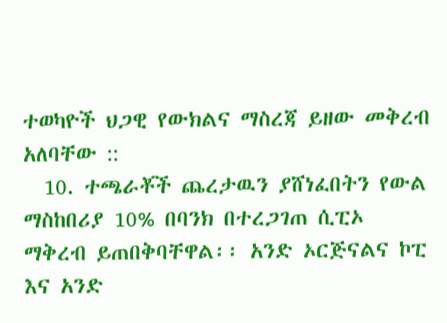ተወካዮች ህጋዊ የውክልና ማስረጃ ይዘው መቅረብ አለባቸው ::
  10. ተጫራቾች ጨረታዉን ያሸነፈበትን የውል ማስከበሪያ 10% በባንክ በተረጋገጠ ሲፒኦ ማቅረብ ይጠበቅባቸዋል፡፡ አንድ ኦርጅናልና ኮፒ እና አንድ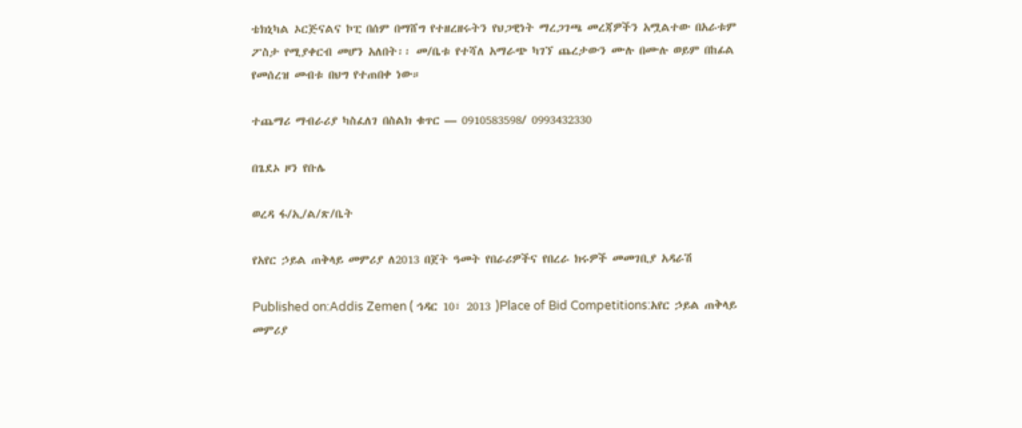ቴክኒካል ኦርጅናልና ኮፒ በሰም በማሸግ የተዘረዘሩትን የህጋዊነት ማረጋገጫ መረጃዎችን አሟልተው በአራቱም ፖስታ የሚያቀርብ መሆን አለበት፡፡ መ/ቤቱ የተሻለ አማራጭ ካገኘ ጨረታውን ሙሉ በሙሉ ወይም በከፊል የመሰረዝ መብቱ በህግ የተጠበቀ ነው።

ተጨማሪ ማብራሪያ ካስፈለገ በስልክ ቁጥር — 0910583598/ 0993432330

በጌደኦ ዞን የቡሌ

ወረዳ ፋ/ኢ/ል/ጽ/ቤት

የአየር ኃይል ጠቅላይ መምሪያ ለ2013 በጀት ዓመት የበራሪዎችና የበረራ ክሩዎች መመገቢያ አዳራሽ

Published on:Addis Zemen ( ኅዳር 10፣ 2013 )Place of Bid Competitions:አየር ኃይል ጠቅላይ መምሪያ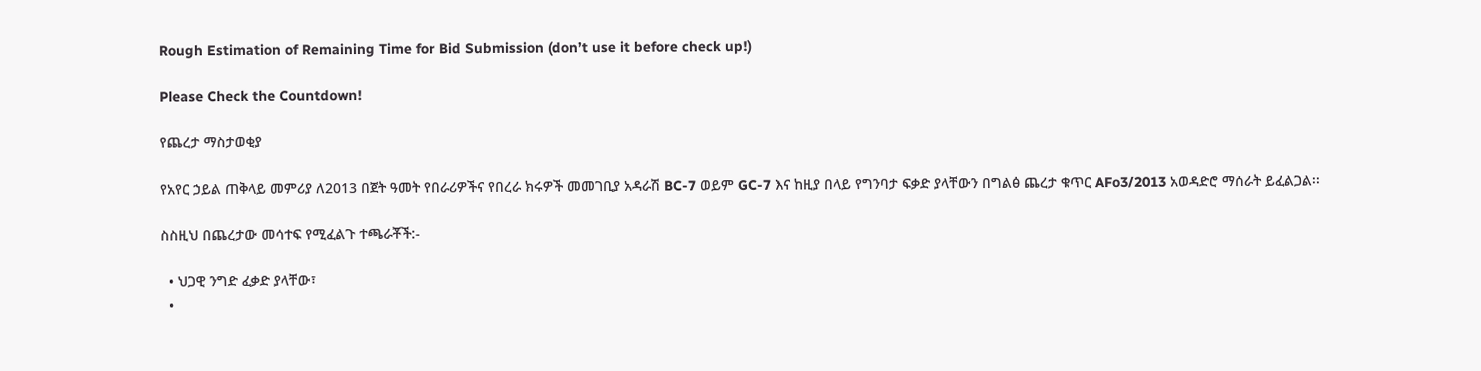Rough Estimation of Remaining Time for Bid Submission (don’t use it before check up!)

Please Check the Countdown!

የጨረታ ማስታወቂያ

የአየር ኃይል ጠቅላይ መምሪያ ለ2013 በጀት ዓመት የበራሪዎችና የበረራ ክሩዎች መመገቢያ አዳራሽ BC-7 ወይም GC-7 እና ከዚያ በላይ የግንባታ ፍቃድ ያላቸውን በግልፅ ጨረታ ቁጥር AFo3/2013 አወዳድሮ ማሰራት ይፈልጋል፡፡

ስስዚህ በጨረታው መሳተፍ የሚፈልጉ ተጫራቾች:-

  • ህጋዊ ንግድ ፈቃድ ያላቸው፣
  •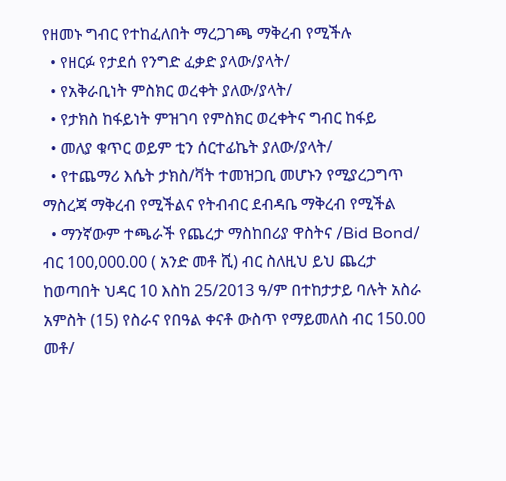የዘመኑ ግብር የተከፈለበት ማረጋገጫ ማቅረብ የሚችሉ
  • የዘርፉ የታደሰ የንግድ ፈቃድ ያላው/ያላት/
  • የአቅራቢነት ምስክር ወረቀት ያለው/ያላት/
  • የታክስ ከፋይነት ምዝገባ የምስክር ወረቀትና ግብር ከፋይ
  • መለያ ቁጥር ወይም ቲን ሰርተፊኬት ያለው/ያላት/
  • የተጨማሪ እሴት ታክስ/ቫት ተመዝጋቢ መሆኑን የሚያረጋግጥ ማስረጃ ማቅረብ የሚችልና የትብብር ደብዳቤ ማቅረብ የሚችል
  • ማንኛውም ተጫራች የጨረታ ማስከበሪያ ዋስትና /Bid Bond/ ብር 100,000.00 ( አንድ መቶ ሺ) ብር ስለዚህ ይህ ጨረታ ከወጣበት ህዳር 10 እስከ 25/2013 ዓ/ም በተከታታይ ባሉት አስራ አምስት (15) የስራና የበዓል ቀናቶ ውስጥ የማይመለስ ብር 150.00 መቶ/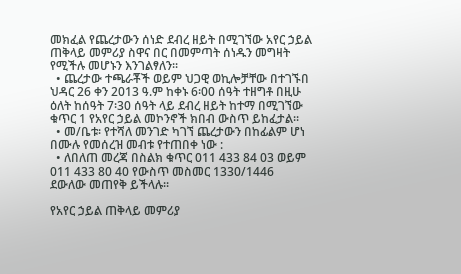መክፈል የጨረታውን ሰነድ ደብረ ዘይት በሚገኘው አየር ኃይል ጠቅላይ መምሪያ ስዋና በር በመምጣት ሰነዱን መግዛት የሚችሉ መሆኑን እንገልፃለን፡፡
  • ጨረታው ተጫራቾች ወይም ህጋዊ ወኪሎቻቸው በተገኙበ ህዳር 26 ቀን 2013 ዓ.ም ከቀኑ 6፡00 ሰዓት ተዘግቶ በዚሁ ዕለት ከሰዓት 7፡30 ሰዓት ላይ ደብረ ዘይት ከተማ በሚገኘው ቁጥር 1 የአየር ኃይል መኮንኖች ክበብ ውስጥ ይከፈታል፡፡
  • መ/ቤቱ፡ የተሻለ መንገድ ካገኘ ጨረታውን በከፊልም ሆነ በሙሉ የመሰረዝ መብቱ የተጠበቀ ነው :
  • ለበለጠ መረጃ በስልክ ቁጥር 011 433 84 03 ወይም 011 433 80 40 የውስጥ መስመር 1330/1446 ደውለው መጠየቅ ይችላሉ፡፡

የአየር ኃይል ጠቅላይ መምሪያ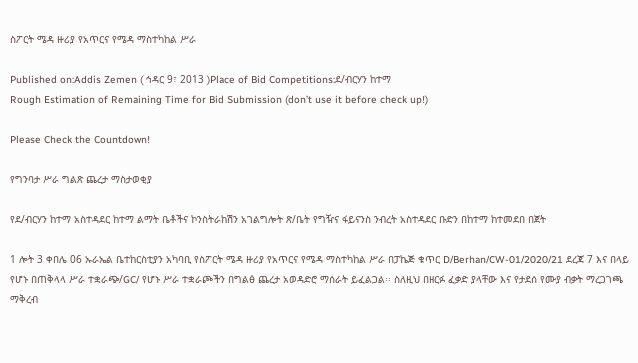ስፖርት ሜዳ ዙሪያ የአጥርና የሜዳ ማስተካከል ሥራ

Published on:Addis Zemen ( ኅዳር 9፣ 2013 )Place of Bid Competitions:ደ/ብርሃን ከተማ
Rough Estimation of Remaining Time for Bid Submission (don’t use it before check up!)

Please Check the Countdown!

የግንባታ ሥራ ግልጽ ጨረታ ማስታወቂያ

የደ/ብርሃን ከተማ አስተዳደር ከተማ ልማት ቤቶችና ኮንስትራከሽን አገልግሎት ጽ/ቤት የግዥና ፋይናንስ ንብረት አስተዳደር ቡድን በከተማ ከተመደበ በጀት

1 ሎት 3 ቀበሌ 06 ኡራኤል ቤተከርስቲያን አካባቢ የስፖርት ሜዳ ዙሪያ የአጥርና የሜዳ ማስተካከል ሥራ በፓኬጅ ቁጥር D/Berhan/CW-01/2020/21 ደረጃ 7 እና በላይ የሆኑ በጠቅላላ ሥራ ተቋራጭ/GC/ የሆኑ ሥራ ተቋራጮችን በግልፅ ጨረታ አወዳድሮ ማሰራት ይፈልጋል፡፡ ስለዚህ በዘርፉ ፈቃድ ያላቸው እና የታደሰ የሙያ ብቃት ማረጋገጫ ማቅረብ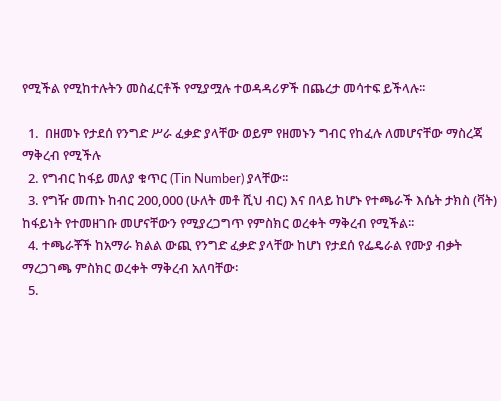የሚችል የሚከተሉትን መስፈርቶች የሚያሟሉ ተወዳዳሪዎች በጨረታ መሳተፍ ይችላሉ፡፡

  1.  በዘመኑ የታደሰ የንግድ ሥራ ፈቃድ ያላቸው ወይም የዘመኑን ግብር የከፈሉ ለመሆናቸው ማስረጃ ማቅረብ የሚችሉ
  2. የግብር ከፋይ መለያ ቁጥር (Tin Number) ያላቸው፡፡
  3. የግዥ መጠኑ ከብር 200,000 (ሁለት መቶ ሺህ ብር) እና በላይ ከሆኑ የተጫራች እሴት ታክስ (ቫት) ከፋይነት የተመዘገቡ መሆናቸውን የሚያረጋግጥ የምስክር ወረቀት ማቅረብ የሚችል፡፡
  4. ተጫራቾች ከአማራ ክልል ውጪ የንግድ ፈቃድ ያላቸው ከሆነ የታደሰ የፌዴራል የሙያ ብቃት ማረጋገጫ ምስክር ወረቀት ማቅረብ አለባቸው፡
  5.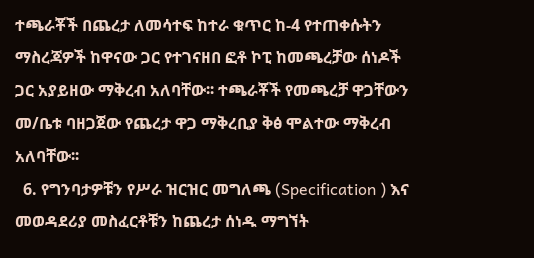ተጫራቾች በጨረታ ለመሳተፍ ከተራ ቁጥር ከ-4 የተጠቀሱትን ማስረጃዎች ከዋናው ጋር የተገናዘበ ፎቶ ኮፒ ከመጫረቻው ሰነዶች ጋር አያይዘው ማቅረብ አለባቸው፡፡ ተጫራቾች የመጫረቻ ዋጋቸውን መ/ቤቱ ባዘጋጀው የጨረታ ዋጋ ማቅረቢያ ቅፅ ሞልተው ማቅረብ አለባቸው፡፡
  6. የግንባታዎቹን የሥራ ዝርዝር መግለጫ (Specification ) እና መወዳደሪያ መስፈርቶቹን ከጨረታ ሰነዱ ማግኘት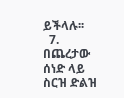ይችላሉ፡፡
  7. በጨረታው ሰነድ ላይ ስርዝ ድልዝ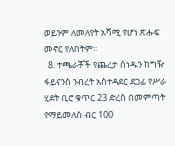ወይንም ለመለየት አሻሚ የሆነ ጽሑፍ መኖር የለበትም፡፡
  8. ተጫራቾች የጨረታ ሰነዱን ከግዥ ፋይናንስ ንብረት አስተዳደር ደጋፊ የሥራ ሂደት ቢሮ ቁጥር 23 ድረስ በመምጣት የማይመለስ ብር 100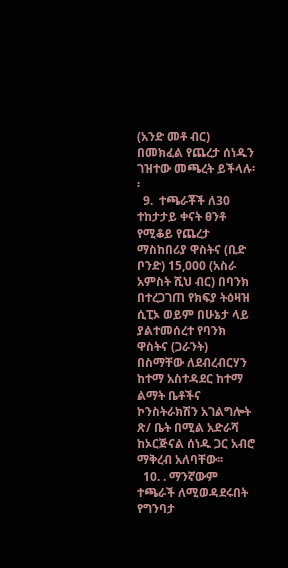(አንድ መቶ ብር) በመክፈል የጨረታ ሰነዱን ገዝተው መጫረት ይችላሉ፡፡
  9.  ተጫራቾች ለ30 ተከታታይ ቀናት ፀንቶ የሚቆይ የጨረታ ማስከበሪያ ዋስትና (ቢድ ቦንድ) 15,000 (አስራ አምስት ሺህ ብር) በባንክ በተረጋገጠ የክፍያ ትዕዛዝ ሲፒኦ ወይም በሁኔታ ላይ ያልተመሰረተ የባንክ ዋስትና (ጋራንት) በስማቸው ለደብረብርሃን ከተማ አስተዳደር ከተማ ልማት ቤቶችና ኮንስትራክሽን አገልግሎት ጽ/ ቤት በሚል አድራሻ ከኦርጅናል ሰነዱ ጋር አብሮ ማቅረብ አለባቸው፡፡
  10. . ማንኛውም ተጫራች ለሚወዳደሩበት የግንባታ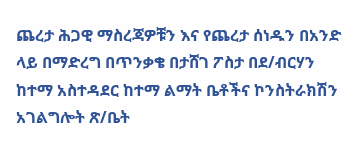ጨረታ ሕጋዊ ማስረጃዎቹን እና የጨረታ ሰነዱን በአንድ ላይ በማድረግ በጥንቃቄ በታሸገ ፖስታ በደ/ብርሃን ከተማ አስተዳደር ከተማ ልማት ቤቶችና ኮንስትራክሽን አገልግሎት ጽ/ቤት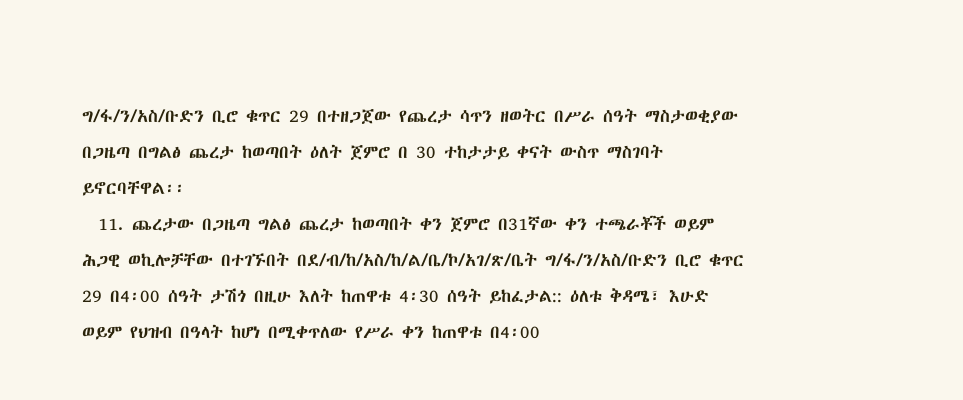ግ/ፋ/ን/አስ/ቡድን ቢሮ ቁጥር 29 በተዘጋጀው የጨረታ ሳጥን ዘወትር በሥራ ሰዓት ማስታወቂያው በጋዜጣ በግልፅ ጨረታ ከወጣበት ዕለት ጀምሮ በ 30 ተከታታይ ቀናት ውስጥ ማስገባት ይኖርባቸዋል፡፡
  11. ጨረታው በጋዜጣ ግልፅ ጨረታ ከወጣበት ቀን ጀምሮ በ31ኛው ቀን ተጫራቾች ወይም ሕጋዊ ወኪሎቻቸው በተገኙበት በደ/ብ/ከ/አስ/ከ/ል/ቤ/ኮ/አገ/ጽ/ቤት ግ/ፋ/ን/አስ/ቡድን ቢሮ ቁጥር 29 በ4፡00 ሰዓት ታሽጎ በዚሁ እለት ከጠዋቱ 4፡30 ሰዓት ይከፈታል:: ዕለቱ ቅዳሜ፣ እሁድ ወይም የህዝብ በዓላት ከሆነ በሚቀጥለው የሥራ ቀን ከጠዋቱ በ4፡00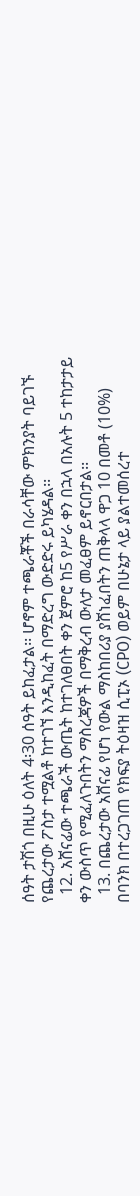ሰዓት ታሽጎ በዚሁ ዕለት 4፡30 ሰዓት ይከፈታል፡፡ ሆኖም ተጫራቾች በራሳቸው ምክንያት ባይገኙ የጨረታው ፖስታ ተሟልቶ ከተገኘ እንዲከፈት በማድረግ ውድድሩ ይካሄዳል፡፡
  12. አሸናፊው ተጫራች ውጤት ከተገለፀበት ቀን ጀምሮ ከ5 የሥራ ቀን በኋላ በአሉት 5 ተከታታይ ቀን ውስጥ የሚፈለጉበትን ማስረጃዎች በማቅረብ ውለታ መፈፀም ይኖርበታል፡፡
  13. በጨረታው አሸናፊ የሆነ የውል ማስከበሪያ ያሸነፈበትን ጠቅላላ ዋጋ 10 በመቶ (10%) በባንክ በተረጋገጠ የክፍያ ትዕዛዝ ሲፒኦ (CPO) ወይም በሁኔታ ላይ ያልተመሰረተ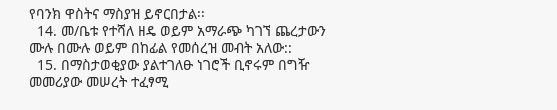የባንክ ዋስትና ማስያዝ ይኖርበታል፡፡
  14. መ/ቤቱ የተሻለ ዘዴ ወይም አማራጭ ካገኘ ጨረታውን ሙሉ በሙሉ ወይም በከፊል የመሰረዝ መብት አለው::
  15. በማስታወቂያው ያልተገለፁ ነገሮች ቢኖሩም በግዥ መመሪያው መሠረት ተፈፃሚ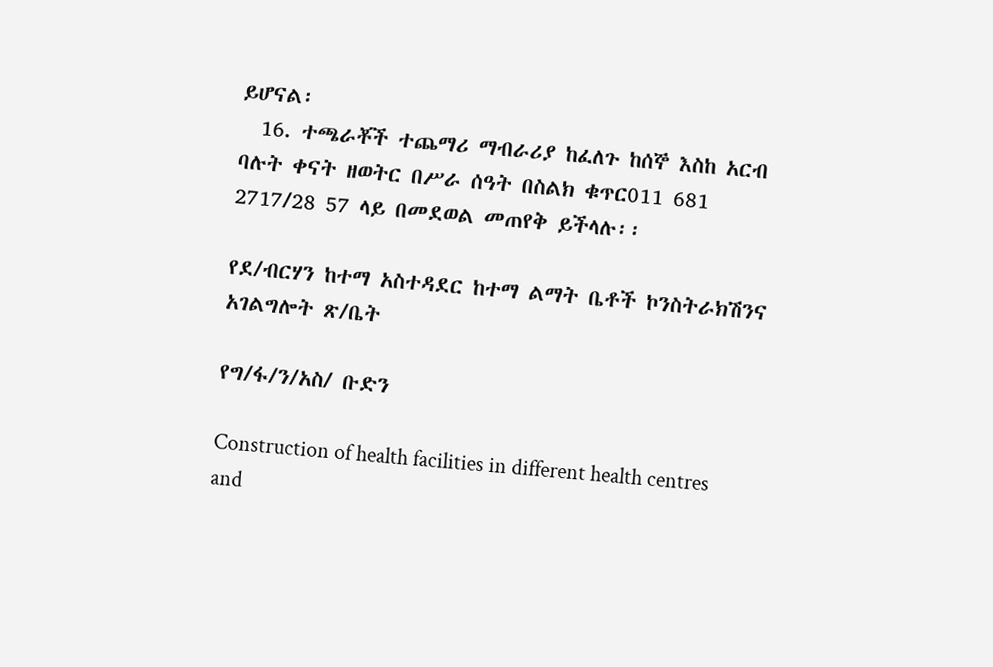ይሆናል፡
  16. ተጫራቾች ተጨማሪ ማብራሪያ ከፈለጉ ከሰኞ እስከ አርብ ባሉት ቀናት ዘወትር በሥራ ሰዓት በስልክ ቁጥር011 681 2717/28 57 ላይ በመደወል መጠየቅ ይችላሉ፡፡

የደ/ብርሃን ከተማ አስተዳደር ከተማ ልማት ቤቶች ኮንስትራክሽንና አገልግሎት ጽ/ቤት

የግ/ፋ/ን/አስ/ ቡድን

Construction of health facilities in different health centres and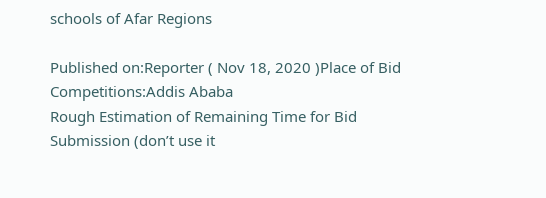schools of Afar Regions

Published on:Reporter ( Nov 18, 2020 )Place of Bid Competitions:Addis Ababa
Rough Estimation of Remaining Time for Bid Submission (don’t use it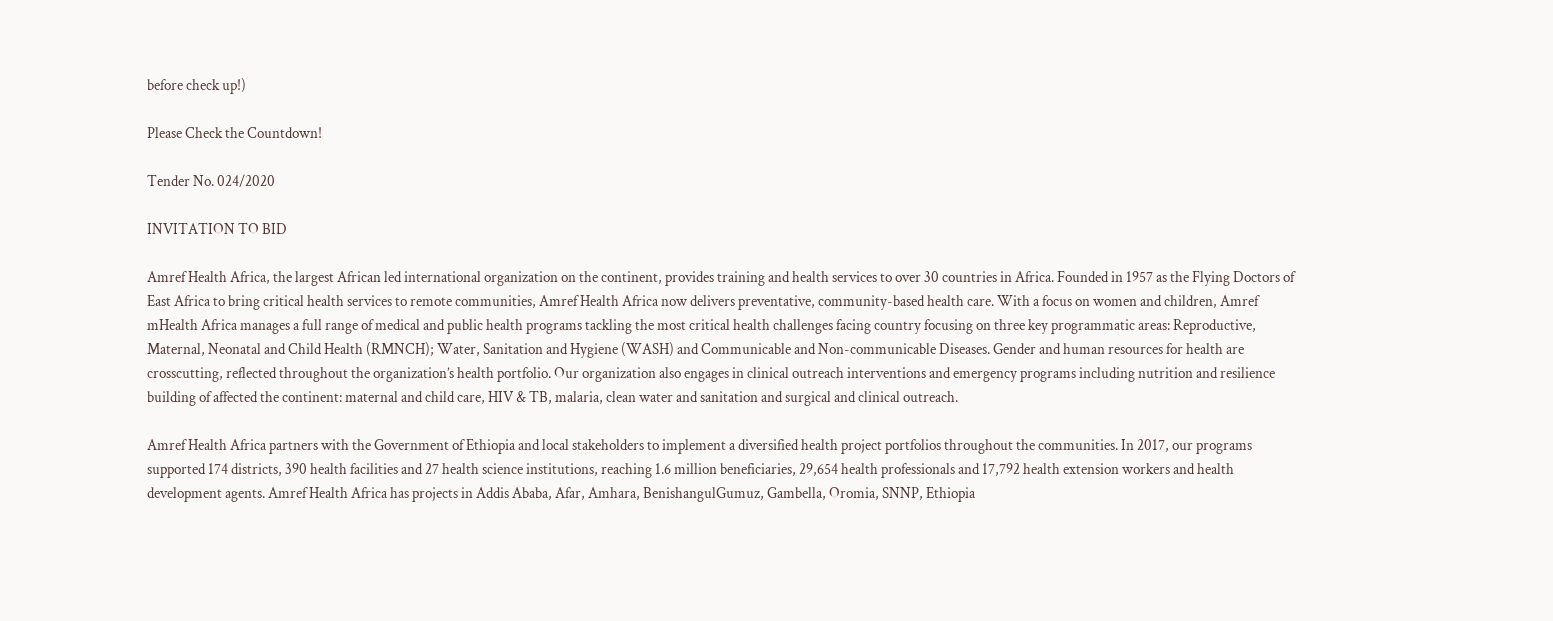before check up!)

Please Check the Countdown!

Tender No. 024/2020

INVITATION TO BID

Amref Health Africa, the largest African led international organization on the continent, provides training and health services to over 30 countries in Africa. Founded in 1957 as the Flying Doctors of East Africa to bring critical health services to remote communities, Amref Health Africa now delivers preventative, community-based health care. With a focus on women and children, Amref mHealth Africa manages a full range of medical and public health programs tackling the most critical health challenges facing country focusing on three key programmatic areas: Reproductive, Maternal, Neonatal and Child Health (RMNCH); Water, Sanitation and Hygiene (WASH) and Communicable and Non-communicable Diseases. Gender and human resources for health are crosscutting, reflected throughout the organization’s health portfolio. Our organization also engages in clinical outreach interventions and emergency programs including nutrition and resilience building of affected the continent: maternal and child care, HIV & TB, malaria, clean water and sanitation and surgical and clinical outreach.

Amref Health Africa partners with the Government of Ethiopia and local stakeholders to implement a diversified health project portfolios throughout the communities. In 2017, our programs supported 174 districts, 390 health facilities and 27 health science institutions, reaching 1.6 million beneficiaries, 29,654 health professionals and 17,792 health extension workers and health development agents. Amref Health Africa has projects in Addis Ababa, Afar, Amhara, BenishangulGumuz, Gambella, Oromia, SNNP, Ethiopia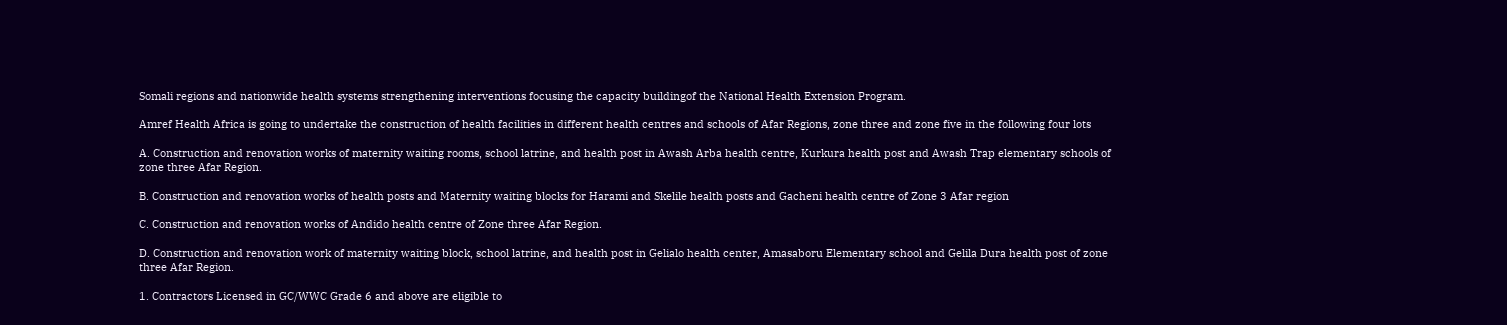Somali regions and nationwide health systems strengthening interventions focusing the capacity buildingof the National Health Extension Program.

Amref Health Africa is going to undertake the construction of health facilities in different health centres and schools of Afar Regions, zone three and zone five in the following four lots

A. Construction and renovation works of maternity waiting rooms, school latrine, and health post in Awash Arba health centre, Kurkura health post and Awash Trap elementary schools of zone three Afar Region.

B. Construction and renovation works of health posts and Maternity waiting blocks for Harami and Skelile health posts and Gacheni health centre of Zone 3 Afar region

C. Construction and renovation works of Andido health centre of Zone three Afar Region.

D. Construction and renovation work of maternity waiting block, school latrine, and health post in Gelialo health center, Amasaboru Elementary school and Gelila Dura health post of zone three Afar Region.

1. Contractors Licensed in GC/WWC Grade 6 and above are eligible to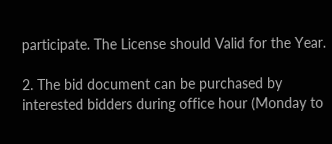participate. The License should Valid for the Year.

2. The bid document can be purchased by interested bidders during office hour (Monday to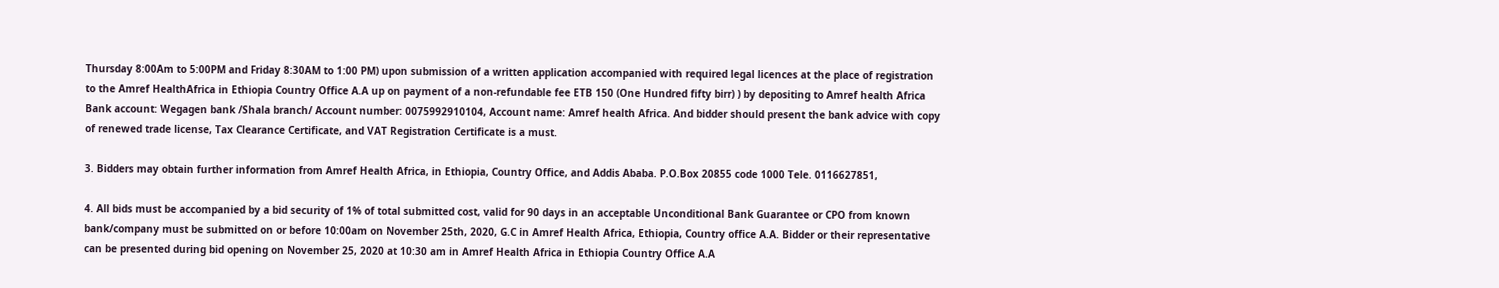Thursday 8:00Am to 5:00PM and Friday 8:30AM to 1:00 PM) upon submission of a written application accompanied with required legal licences at the place of registration to the Amref HealthAfrica in Ethiopia Country Office A.A up on payment of a non-refundable fee ETB 150 (One Hundred fifty birr) ) by depositing to Amref health Africa Bank account: Wegagen bank /Shala branch/ Account number: 0075992910104, Account name: Amref health Africa. And bidder should present the bank advice with copy of renewed trade license, Tax Clearance Certificate, and VAT Registration Certificate is a must.

3. Bidders may obtain further information from Amref Health Africa, in Ethiopia, Country Office, and Addis Ababa. P.O.Box 20855 code 1000 Tele. 0116627851,

4. All bids must be accompanied by a bid security of 1% of total submitted cost, valid for 90 days in an acceptable Unconditional Bank Guarantee or CPO from known bank/company must be submitted on or before 10:00am on November 25th, 2020, G.C in Amref Health Africa, Ethiopia, Country office A.A. Bidder or their representative can be presented during bid opening on November 25, 2020 at 10:30 am in Amref Health Africa in Ethiopia Country Office A.A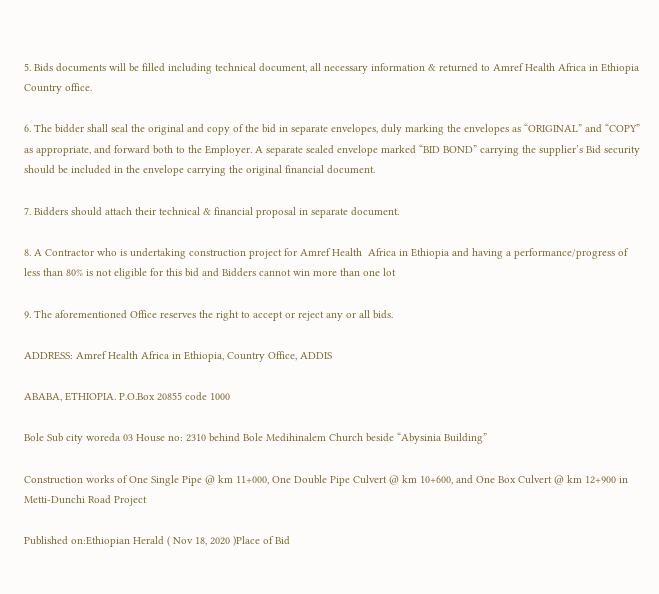5. Bids documents will be filled including technical document, all necessary information & returned to Amref Health Africa in Ethiopia Country office.

6. The bidder shall seal the original and copy of the bid in separate envelopes, duly marking the envelopes as “ORIGINAL” and “COPY” as appropriate, and forward both to the Employer. A separate sealed envelope marked “BID BOND” carrying the supplier’s Bid security should be included in the envelope carrying the original financial document.

7. Bidders should attach their technical & financial proposal in separate document.

8. A Contractor who is undertaking construction project for Amref Health  Africa in Ethiopia and having a performance/progress of less than 80% is not eligible for this bid and Bidders cannot win more than one lot

9. The aforementioned Office reserves the right to accept or reject any or all bids.

ADDRESS: Amref Health Africa in Ethiopia, Country Office, ADDIS

ABABA, ETHIOPIA. P.O.Box 20855 code 1000

Bole Sub city woreda 03 House no: 2310 behind Bole Medihinalem Church beside “Abysinia Building”

Construction works of One Single Pipe @ km 11+000, One Double Pipe Culvert @ km 10+600, and One Box Culvert @ km 12+900 in Metti-Dunchi Road Project

Published on:Ethiopian Herald ( Nov 18, 2020 )Place of Bid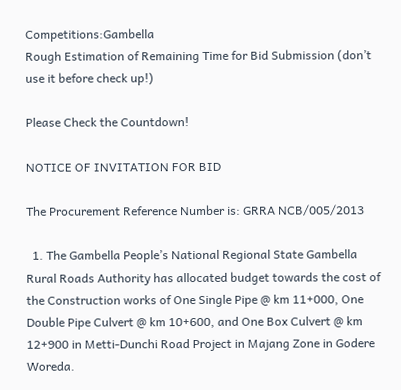Competitions:Gambella
Rough Estimation of Remaining Time for Bid Submission (don’t use it before check up!)

Please Check the Countdown!

NOTICE OF INVITATION FOR BID

The Procurement Reference Number is: GRRA NCB/005/2013

  1. The Gambella People’s National Regional State Gambella Rural Roads Authority has allocated budget towards the cost of the Construction works of One Single Pipe @ km 11+000, One Double Pipe Culvert @ km 10+600, and One Box Culvert @ km 12+900 in Metti-Dunchi Road Project in Majang Zone in Godere Woreda.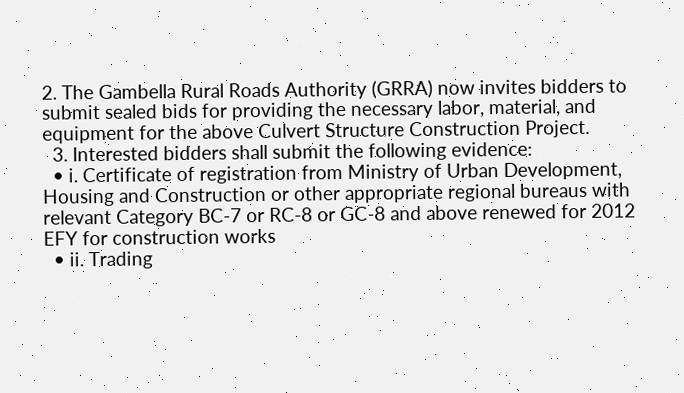2. The Gambella Rural Roads Authority (GRRA) now invites bidders to submit sealed bids for providing the necessary labor, material, and equipment for the above Culvert Structure Construction Project.
  3. Interested bidders shall submit the following evidence:
  • i. Certificate of registration from Ministry of Urban Development, Housing and Construction or other appropriate regional bureaus with relevant Category BC-7 or RC-8 or GC-8 and above renewed for 2012 EFY for construction works
  • ii. Trading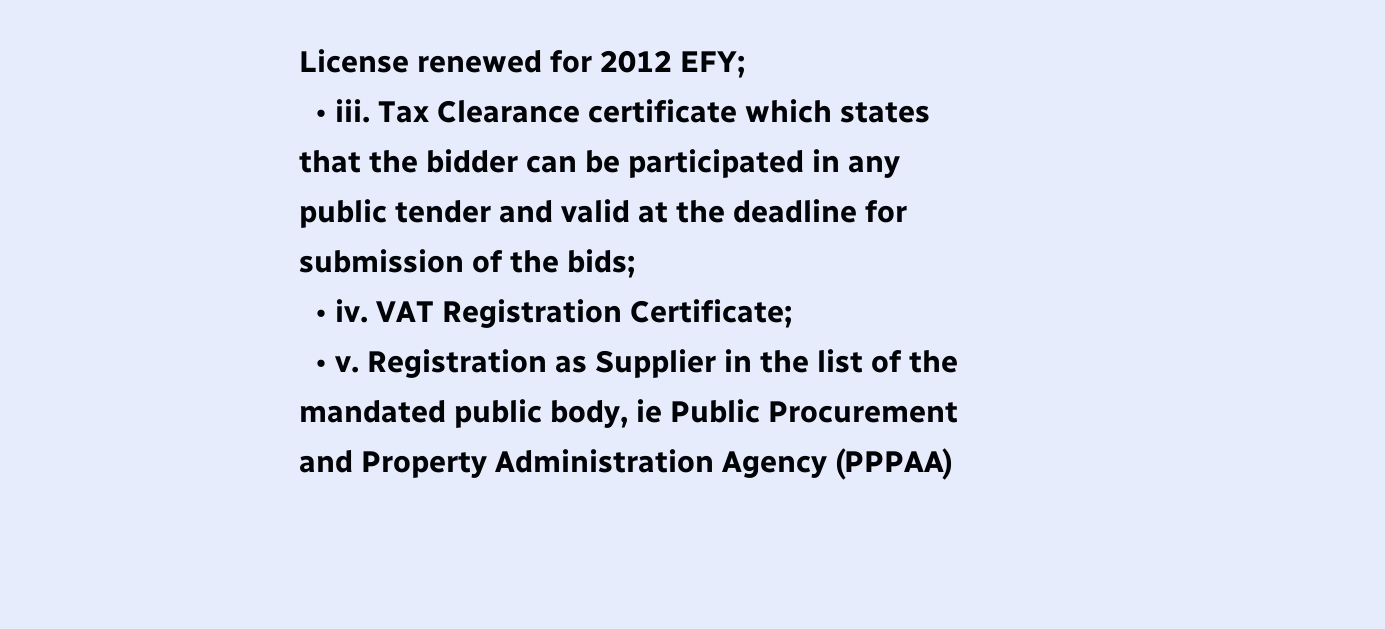License renewed for 2012 EFY;
  • iii. Tax Clearance certificate which states that the bidder can be participated in any public tender and valid at the deadline for submission of the bids;
  • iv. VAT Registration Certificate;
  • v. Registration as Supplier in the list of the mandated public body, ie Public Procurement and Property Administration Agency (PPPAA)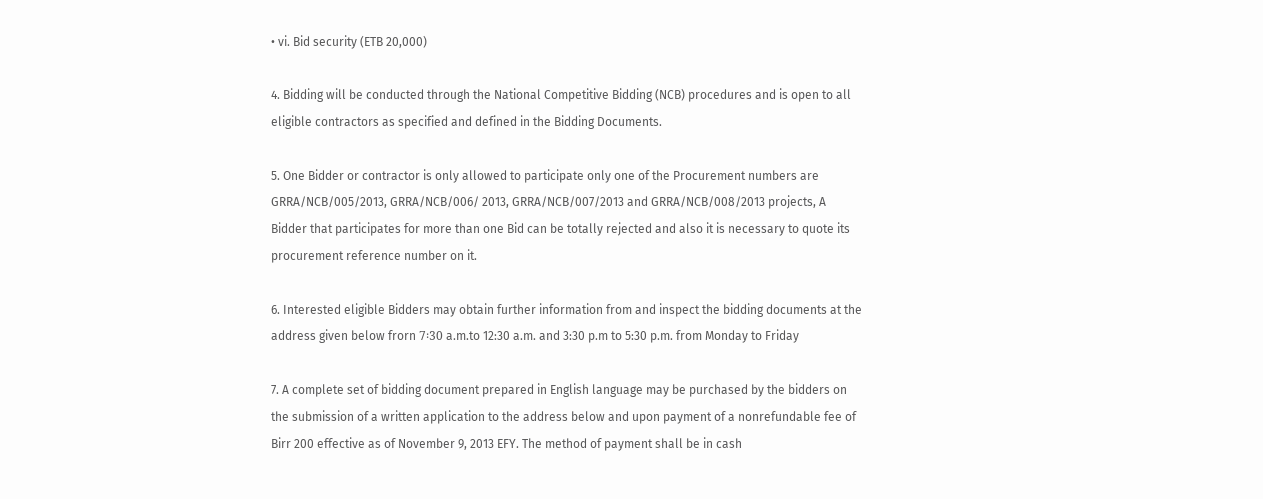• vi. Bid security (ETB 20,000)

4. Bidding will be conducted through the National Competitive Bidding (NCB) procedures and is open to all eligible contractors as specified and defined in the Bidding Documents.

5. One Bidder or contractor is only allowed to participate only one of the Procurement numbers are GRRA/NCB/005/2013, GRRA/NCB/006/ 2013, GRRA/NCB/007/2013 and GRRA/NCB/008/2013 projects, A Bidder that participates for more than one Bid can be totally rejected and also it is necessary to quote its procurement reference number on it.

6. Interested eligible Bidders may obtain further information from and inspect the bidding documents at the address given below frorn 7፡30 a.m.to 12:30 a.m. and 3:30 p.m to 5:30 p.m. from Monday to Friday

7. A complete set of bidding document prepared in English language may be purchased by the bidders on the submission of a written application to the address below and upon payment of a nonrefundable fee of Birr 200 effective as of November 9, 2013 EFY. The method of payment shall be in cash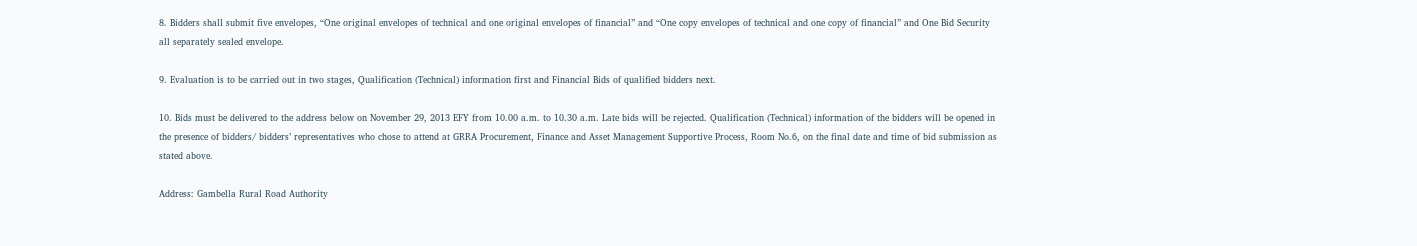8. Bidders shall submit five envelopes, “One original envelopes of technical and one original envelopes of financial” and “One copy envelopes of technical and one copy of financial” and One Bid Security all separately sealed envelope.

9. Evaluation is to be carried out in two stages, Qualification (Technical) information first and Financial Bids of qualified bidders next.

10. Bids must be delivered to the address below on November 29, 2013 EFY from 10.00 a.m. to 10.30 a.m. Late bids will be rejected. Qualification (Technical) information of the bidders will be opened in the presence of bidders/ bidders’ representatives who chose to attend at GRRA Procurement, Finance and Asset Management Supportive Process, Room No.6, on the final date and time of bid submission as stated above.

Address: Gambella Rural Road Authority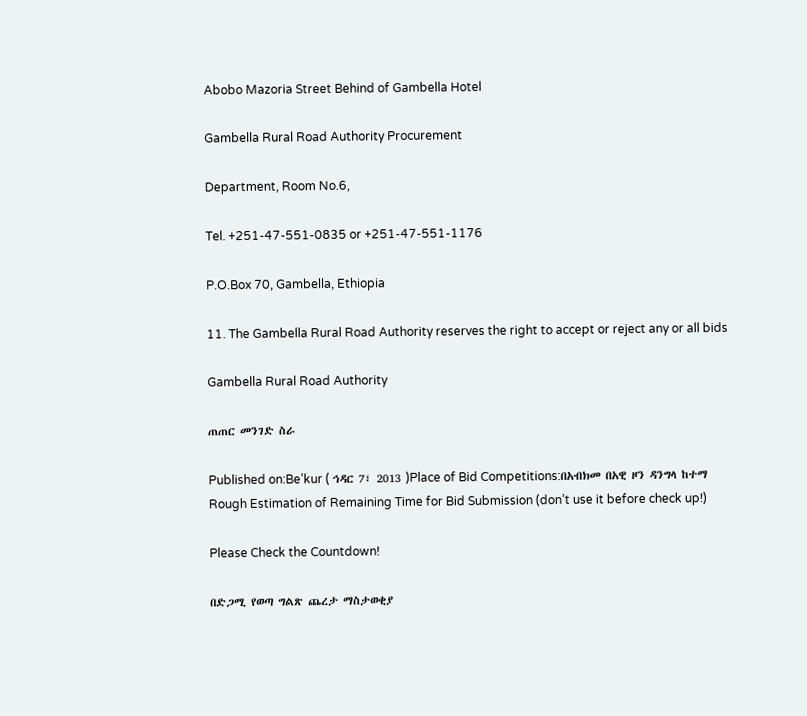Abobo Mazoria Street Behind of Gambella Hotel

Gambella Rural Road Authority Procurement

Department, Room No.6,

Tel. +251-47-551-0835 or +251-47-551-1176

P.O.Box 70, Gambella, Ethiopia

11. The Gambella Rural Road Authority reserves the right to accept or reject any or all bids

Gambella Rural Road Authority

ጠጠር መንገድ ስራ

Published on:Be’kur ( ኅዳር 7፣ 2013 )Place of Bid Competitions:በአብክመ በአዊ ዞን ዳንግላ ከተማ
Rough Estimation of Remaining Time for Bid Submission (don’t use it before check up!)

Please Check the Countdown!

በድጋሚ የወጣ ግልጽ ጨረታ ማስታወቂያ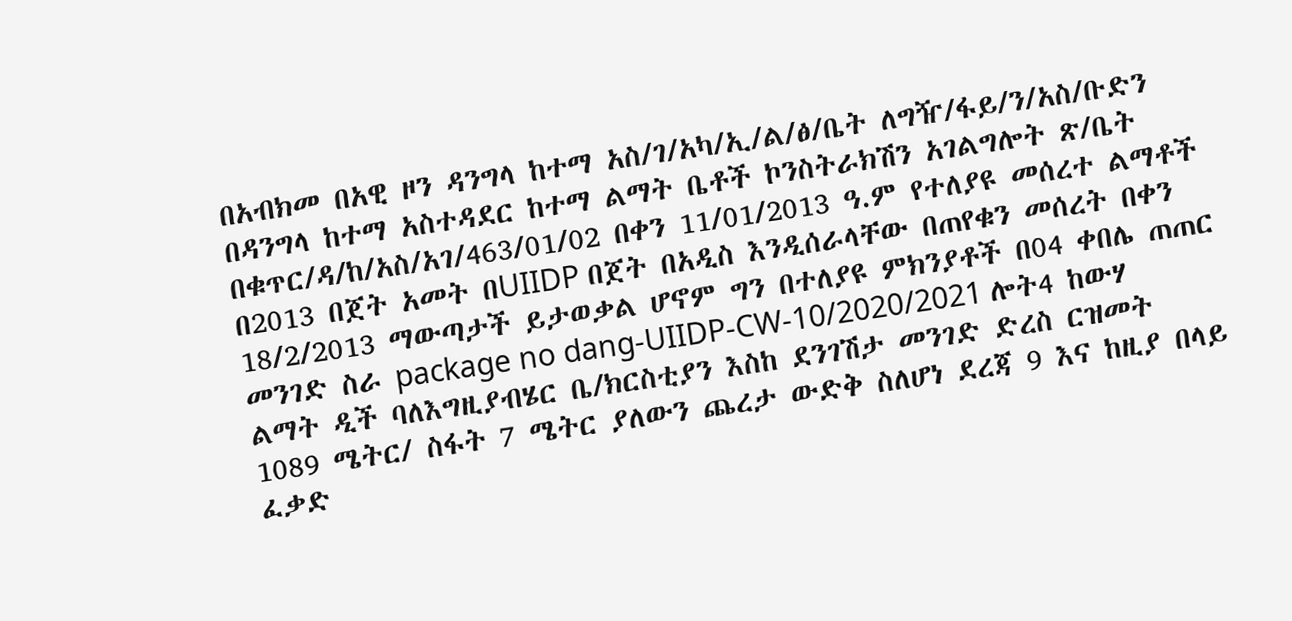በአብክመ በአዊ ዞን ዳንግላ ከተማ አስ/ገ/አካ/ኢ/ል/ፅ/ቤት ለግዥ/ፋይ/ን/አስ/ቡድን በዳንግላ ከተማ አስተዳደር ከተማ ልማት ቤቶች ኮንስትራክሽን አገልግሎት ጽ/ቤት በቁጥር/ዳ/ከ/አስ/አገ/463/01/02 በቀን 11/01/2013 ዓ.ም የተለያዩ መሰረተ ልማቶች በ2013 በጀት አመት በUIIDP በጀት በአዲስ እንዲሰራላቸው በጠየቁን መሰረት በቀን 18/2/2013 ማውጣታች ይታወቃል ሆኖም ግን በተለያዩ ምክንያቶች በ04 ቀበሌ ጠጠር መንገድ ስራ package no dang-UIIDP-CW-10/2020/2021 ሎት4 ከውሃ ልማት ዲች ባለእግዚያብሄር ቤ/ክርስቲያን እስከ ደንገሽታ መንገድ ድረስ ርዝመት 1089 ሜትር/ ስፋት 7 ሜትር ያለውን ጨረታ ውድቅ ስለሆነ ደረጃ 9 እና ከዚያ በላይ ፈቃድ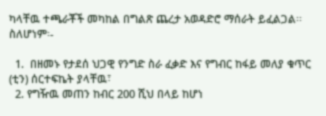ካላቸዉ ተጫራቾች መካከል በግልጽ ጨረታ አወዳድሮ ማሰራት ይፈልጋል፡፡ ስለሆነም፡-

  1.  በዘመኑ የታደሰ ህጋዊ የንግድ ስራ ፈቃድ እና የግብር ከፋይ መለያ ቁጥር (ቲን) ሰርተፍኬት ያላቸዉ፣
  2. የግዥዉ መጠን ከብር 200 ሺህ በላይ ከሆነ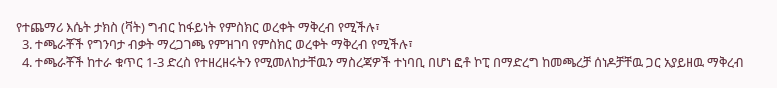የተጨማሪ እሴት ታክስ (ቫት) ግብር ከፋይነት የምስክር ወረቀት ማቅረብ የሚችሉ፣
  3. ተጫራቾች የግንባታ ብቃት ማረጋገጫ የምዝገባ የምስክር ወረቀት ማቅረብ የሚችሉ፣
  4. ተጫራቾች ከተራ ቁጥር 1-3 ድረስ የተዘረዘሩትን የሚመለከታቸዉን ማስረጃዎች ተነባቢ በሆነ ፎቶ ኮፒ በማድረግ ከመጫረቻ ሰነዶቻቸዉ ጋር አያይዘዉ ማቅረብ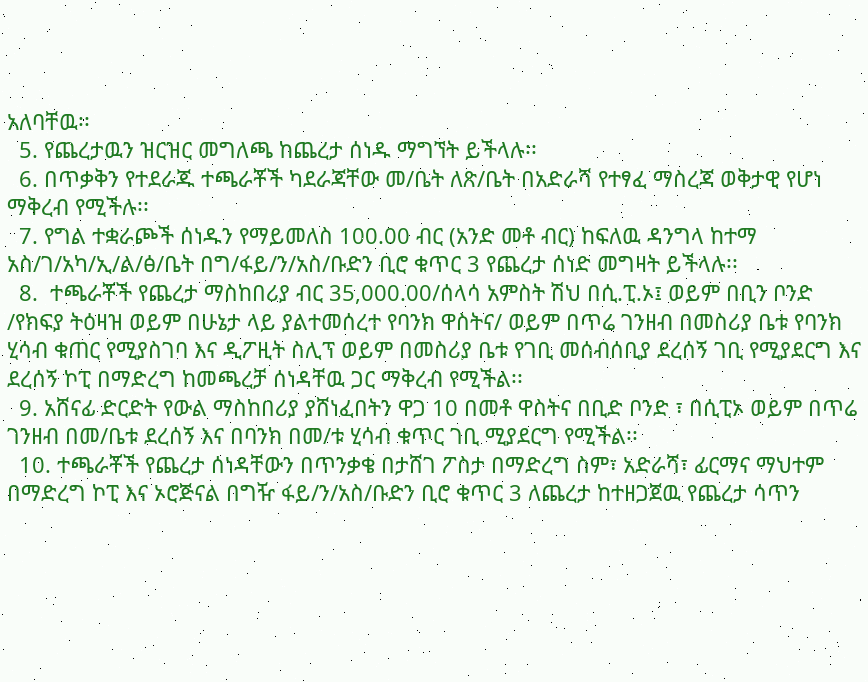አለባቸዉ፡፡
  5. የጨረታዉን ዝርዝር መግለጫ ከጨረታ ሰነዱ ማግኘት ይችላሉ፡፡
  6. በጥቃቅን የተደራጁ ተጫራቾች ካደራጃቸው መ/ቤት ለጽ/ቤት በአድራሻ የተፃፈ ማስረጃ ወቅታዊ የሆነ ማቅረብ የሚችሉ፡፡
  7. የግል ተቋራጮች ሰነዱን የማይመለስ 100.00 ብር (አንድ መቶ ብር) ከፍለዉ ዳንግላ ከተማ አስ/ገ/አካ/ኢ/ል/ፅ/ቤት በግ/ፋይ/ን/አስ/ቡድን ቢሮ ቁጥር 3 የጨረታ ሰነድ መግዛት ይችላሉ፡፡
  8.  ተጫራቾች የጨረታ ማስከበሪያ ብር 35,000.00/ሰላሳ አምስት ሽህ በሲ.ፒ.ኦ፤ ወይም በቢን ቦንድ /የክፍያ ትዕዛዝ ወይም በሁኔታ ላይ ያልተመሰረተ የባንክ ዋስትና/ ወይም በጥሬ ገንዘብ በመስሪያ ቤቱ የባንክ ሂሳብ ቁጠር የሚያስገባ እና ዲፖዚት ስሊፕ ወይም በመስሪያ ቤቱ የገቢ መሰብሰቢያ ደረሰኝ ገቢ የሚያደርግ እና ደረሰኝ ኮፒ በማድረግ ከመጫረቻ ሰነዳቸዉ ጋር ማቅረብ የሚችል፡፡
  9. አሸናፊ ድርድት የውል ማስከበሪያ ያሸነፈበትን ዋጋ 10 በመቶ ዋስትና በቢድ ቦንድ ፣ በሲፒኦ ወይም በጥሬ ገንዘብ በመ/ቤቱ ደረሰኝ እና በባንክ በመ/ቱ ሂሳብ ቁጥር ገቢ ሚያደርግ የሚችል፡፡
  10. ተጫራቾች የጨረታ ሰነዳቸውን በጥንቃቄ በታሸገ ፖስታ በማድረግ ስም፣ አድራሻ፣ ፊርማና ማህተም በማድረግ ኮፒ እና ኦሮጅናል በግዥ ፋይ/ን/አስ/ቡድን ቢሮ ቁጥር 3 ለጨረታ ከተዘጋጀዉ የጨረታ ሳጥን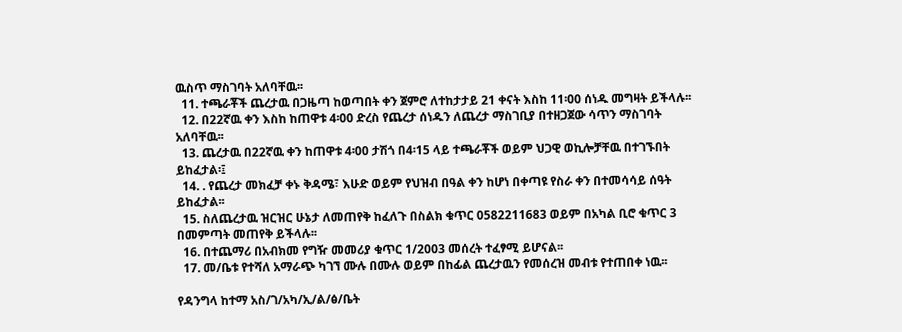ዉስጥ ማስገባት አለባቸዉ፡፡
  11. ተጫራቾች ጨረታዉ በጋዜጣ ከወጣበት ቀን ጀምሮ ለተከታታይ 21 ቀናት እስከ 11፡00 ሰነዱ መግዛት ይችላሉ፡፡
  12. በ22ኛዉ ቀን እስከ ከጠዋቱ 4፡00 ድረስ የጨረታ ሰነዱን ለጨረታ ማስገቢያ በተዘጋጀው ሳጥን ማስገባት አለባቸዉ፡፡
  13. ጨረታዉ በ22ኛዉ ቀን ከጠዋቱ 4፡00 ታሽጎ በ4፡15 ላይ ተጫራቾች ወይም ህጋዊ ወኪሎቻቸዉ በተገኙበት ይከፈታል፡፤
  14. . የጨረታ መክፈቻ ቀኑ ቅዳሜ፣ እሁድ ወይም የህዝብ በዓል ቀን ከሆነ በቀጣዩ የስራ ቀን በተመሳሳይ ሰዓት ይከፈታል፡፡
  15. ስለጨረታዉ ዝርዝር ሁኔታ ለመጠየቅ ከፈለጉ በስልክ ቁጥር 0582211683 ወይም በአካል ቢሮ ቁጥር 3 በመምጣት መጠየቅ ይችላሉ፡፡
  16. በተጨማሪ በአብክመ የግዥ መመሪያ ቁጥር 1/2003 መሰረት ተፈፃሚ ይሆናል፡፡
  17. መ/ቤቱ የተሻለ አማራጭ ካገኘ ሙሉ በሙሉ ወይም በከፊል ጨረታዉን የመሰረዝ መብቱ የተጠበቀ ነዉ፡፡

የዳንግላ ከተማ አስ/ገ/አካ/ኢ/ል/ፅ/ቤት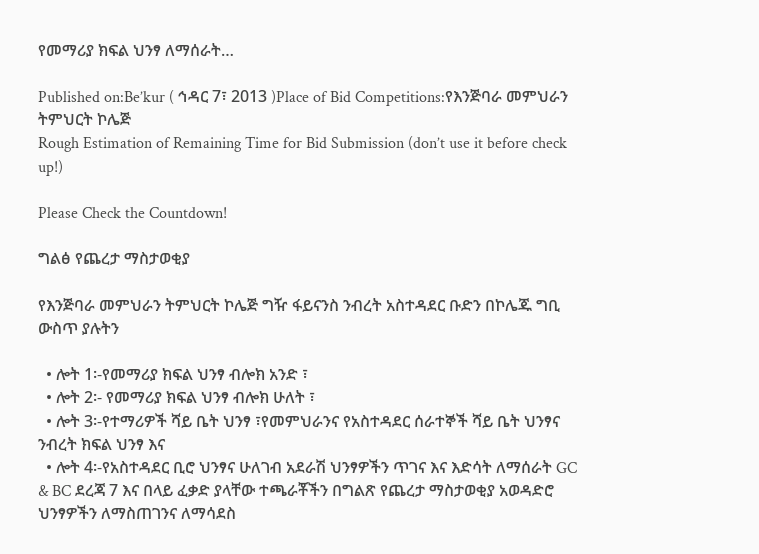የመማሪያ ክፍል ህንፃ ለማሰራት…

Published on:Be’kur ( ኅዳር 7፣ 2013 )Place of Bid Competitions:የእንጅባራ መምህራን ትምህርት ኮሌጅ
Rough Estimation of Remaining Time for Bid Submission (don’t use it before check up!)

Please Check the Countdown!

ግልፅ የጨረታ ማስታወቂያ

የእንጅባራ መምህራን ትምህርት ኮሌጅ ግዥ ፋይናንስ ንብረት አስተዳደር ቡድን በኮሌጁ ግቢ ውስጥ ያሉትን

  • ሎት 1፡-የመማሪያ ክፍል ህንፃ ብሎክ አንድ ፣
  • ሎት 2፡- የመማሪያ ክፍል ህንፃ ብሎክ ሁለት ፣
  • ሎት 3፡-የተማሪዎች ሻይ ቤት ህንፃ ፣የመምህራንና የአስተዳደር ሰራተኞች ሻይ ቤት ህንፃና ንብረት ክፍል ህንፃ እና
  • ሎት 4፡-የአስተዳደር ቢሮ ህንፃና ሁለገብ አደራሽ ህንፃዎችን ጥገና እና እድሳት ለማሰራት GC & BC ደረጃ 7 እና በላይ ፈቃድ ያላቸው ተጫራቾችን በግልጽ የጨረታ ማስታወቂያ አወዳድሮ ህንፃዎችን ለማስጠገንና ለማሳደስ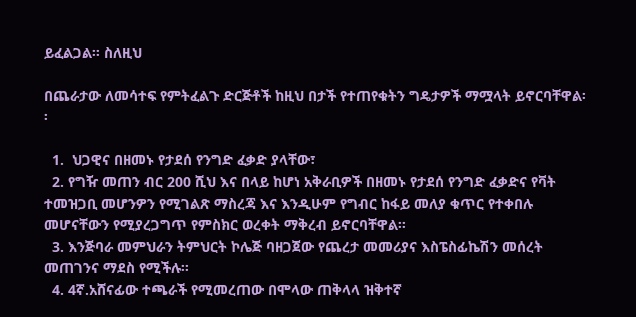ይፈልጋል፡፡ ስለዚህ

በጨራታው ለመሳተፍ የምትፈልጉ ድርጅቶች ከዚህ በታች የተጠየቁትን ግዴታዎች ማሟላት ይኖርባቸዋል፡፡

  1.  ህጋዊና በዘመኑ የታደሰ የንግድ ፈቃድ ያላቸው፣
  2. የግዥ መጠን ብር 200 ሺህ እና በላይ ከሆነ አቅራቢዎች በዘመኑ የታደሰ የንግድ ፈቃድና የቫት ተመዝጋቢ መሆንዎን የሚገልጽ ማስረጃ እና እንዲሁም የግብር ከፋይ መለያ ቁጥር የተቀበሉ መሆናቸውን የሚያረጋግጥ የምስክር ወረቀት ማቅረብ ይኖርባቸዋል፡፡
  3. እንጅባራ መምህራን ትምህርት ኮሌጅ ባዘጋጀው የጨረታ መመሪያና እስፔስፊኬሽን መሰረት መጠገንና ማደስ የሚችሉ፡፡
  4. 4ኛ.አሸናፊው ተጫራች የሚመረጠው በሞላው ጠቅላላ ዝቅተኛ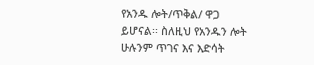የአንዱ ሎት/ጥቅል/ ዋጋ ይሆናል፡፡ ስለዚህ የአንዱን ሎት ሁሉንም ጥገና እና እድሳት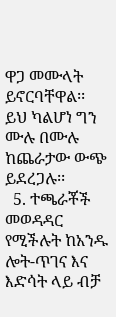ዋጋ መሙላት ይኖርባቸዋል፡፡ ይህ ካልሆነ ግን ሙሉ በሙሉ ከጨራታው ውጭ ይደረጋሉ፡፡
  5. ተጫራቾች መወዳዳር የሚችሉት ከአንዱ ሎት-ጥገና እና እድሳት ላይ ብቻ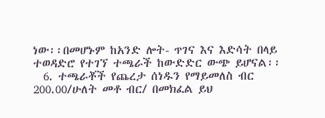ነው፡፡በመሆኑም ከአንድ ሎት- ጥገና እና እድሳት በላይ ተወዳድሮ የተገኘ ተጫራች ከውድድር ውጭ ይሆናል፡፡
  6. ተጫራቾች የጨረታ ሰነዱን የማይመለስ ብር 200.00/ሁለት መቶ ብር/ በመክፈል ይህ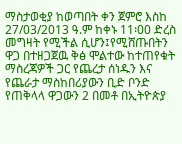ማስታወቂያ ከወጣበት ቀን ጀምሮ እስከ 27/03/2013 ዓ.ም ከቀኑ 11፡00 ድረስ መግዛት የሚችል ሲሆን፤የሚሸጡበትን ዋጋ በተዘጋጀዉ ቅፅ ሞልተው ከተጠየቁት ማስረጃዎች ጋር የጨረታ ሰነዱን እና የጨራታ ማስከበሪያውን ቢድ ቦንድ የጠቅላላ ዋጋውን 2 በመቶ በኢትዮጵያ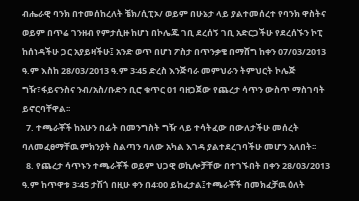ብሔራዊ ባንክ በተመሰከረለት ቼክ/ሲፒኦ/ ወይም በሁኔታ ላይ ያልተመሰረተ የባንክ ዋስትና ወይም በጥሬ ገንዘብ የምታሲዙ ከሆነ በኮሌጁ ገቢ ደረሰኝ ገቢ አድርጋችሁ የደረሰኙን ኮፒ ከሰነዳችሁ ጋር አያይዛችሁ፤ አንድ ወጥ በሆነ ፖስታ በጥንቃቄ በማሸግ ከቀን 07/03/2013 ዓ.ም እስከ 28/03/2013 ዓ.ም 3፡45 ድረስ እንጅባራ መምህራን ትምህርት ኮሌጅ ግዥ፣ፋይናንስና ንብ/አስ/ቡድን ቢሮ ቁጥር 01 ባዘጋጀው የጨረታ ሳጥን ውስጥ ማስገባት ይኖርባቸዋል፡፡
  7. ተጫራቾች ከአሁን በፊት በመንግስት ግዥ ላይ ተሳትፈው በውለታችሁ መሰረት ባለመፈፀማቸዉ ምክንያት ስልጣን ባለው አካል እገዳ ያልተደረገባችሁ መሆን አለበት፡፡
  8. የጨረታ ሳጥኑን ተጫራቾች ወይም ህጋዊ ወኪሎቻቸው በተገኙበት በቀን 28/03/2013 ዓ.ም ከጥዋቱ 3፡45 ታሽጎ በዚሁ ቀን በ4፡00 ይከፈታል፤ተጫራቾች በመክፈቻዉ ዕለት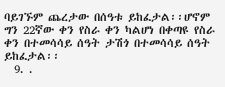ባይገኙም ጨረታው በሰዓቱ ይከፈታል፡፡ሆኖም ግን 22ኛው ቀን የስራ ቀን ካልሆነ በቀጣዩ የስራ ቀን በተመሳሳይ ሰዓት ታሽጎ በተመሳሳይ ሰዓት ይከፈታል፡፡
  9. .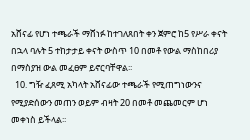አሸናፊ የሆነ ተጫራች ማሸነፉ ከተገለጸበት ቀን ጀምሮ ከ5 የሥራ ቀናት በኋላ ባሉት 5 ተከታታይ ቀናት ውስጥ 10 በመቶ የውል ማስከበሪያ በማስያዝ ውል መፈፀም ይኖርባቸዋል፡፡
  10. ግዥ ፈጸሚ አካላት አሸናፊው ተጫራች የሚጠግነውንና የሚያድሰውን መጠን ወይም ብዛት 20 በመቶ መጨመርም ሆነ መቀነስ ይችላል፡፡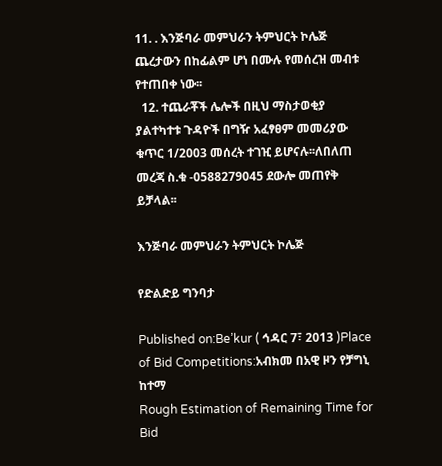11. . እንጅባራ መምህራን ትምህርት ኮሌጅ ጨረታውን በከፊልም ሆነ በሙሉ የመሰረዝ መብቱ የተጠበቀ ነው፡፡
  12. ተጨራቾች ሌሎች በዚህ ማስታወቂያ ያልተካተቱ ጉዳዮች በግዥ አፈፃፀም መመሪያው ቁጥር 1/2003 መሰረት ተገዢ ይሆናሉ፡፡ለበለጠ መረጃ ስ.ቁ -0588279045 ደውሎ መጠየቅ ይቻላል፡፡

እንጅባራ መምህራን ትምህርት ኮሌጅ

የድልድይ ግንባታ

Published on:Be’kur ( ኅዳር 7፣ 2013 )Place of Bid Competitions:አብክመ በአዊ ዞን የቻግኒ ከተማ
Rough Estimation of Remaining Time for Bid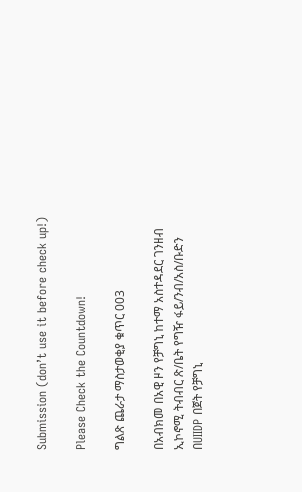Submission (don’t use it before check up!)

Please Check the Countdown!

ግልጽ ጨራታ ማስታወቂያ ቁጥር 003

በአብክመ በአዊ ዞን የቻግኒ ከተማ አስተዳደር ገንዘብ ኢኮኖሚ ትብብር ጽ/ቤት የግዥ ፋይ/ንብ/አስ/ቡድን በUIIDP በጀት የቻግኒ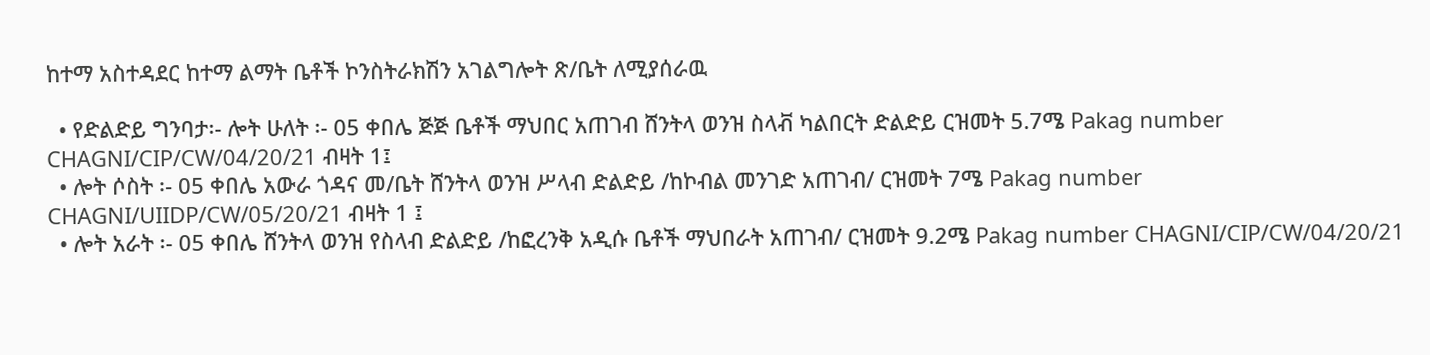ከተማ አስተዳደር ከተማ ልማት ቤቶች ኮንስትራክሽን አገልግሎት ጽ/ቤት ለሚያሰራዉ

  • የድልድይ ግንባታ፡- ሎት ሁለት ፡- 05 ቀበሌ ጅጅ ቤቶች ማህበር አጠገብ ሸንትላ ወንዝ ስላቭ ካልበርት ድልድይ ርዝመት 5.7ሜ Pakag number CHAGNI/CIP/CW/04/20/21 ብዛት 1፤
  • ሎት ሶስት ፡- 05 ቀበሌ አውራ ጎዳና መ/ቤት ሸንትላ ወንዝ ሥላብ ድልድይ /ከኮብል መንገድ አጠገብ/ ርዝመት 7ሜ Pakag number CHAGNI/UIIDP/CW/05/20/21 ብዛት 1 ፤
  • ሎት አራት ፡- 05 ቀበሌ ሸንትላ ወንዝ የስላብ ድልድይ /ከፎረንቅ አዲሱ ቤቶች ማህበራት አጠገብ/ ርዝመት 9.2ሜ Pakag number CHAGNI/CIP/CW/04/20/21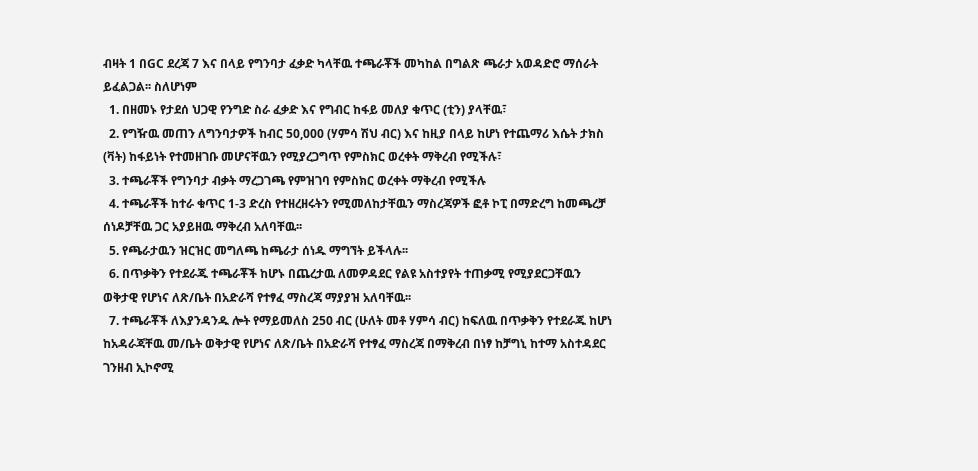ብዛት 1 በGC ደረጃ 7 እና በላይ የግንባታ ፈቃድ ካላቸዉ ተጫራቾች መካከል በግልጽ ጫራታ አወዳድሮ ማሰራት ይፈልጋል፡፡ ስለሆነም
  1. በዘመኑ የታደሰ ህጋዊ የንግድ ስራ ፈቃድ እና የግብር ከፋይ መለያ ቁጥር (ቲን) ያላቸዉ፣
  2. የግዥዉ መጠን ለግንባታዎች ከብር 50,000 (ሃምሳ ሽህ ብር) እና ከዚያ በላይ ከሆነ የተጨማሪ እሴት ታክስ (ቫት) ከፋይነት የተመዘገቡ መሆናቸዉን የሚያረጋግጥ የምስክር ወረቀት ማቅረብ የሚችሉ፣
  3. ተጫራቾች የግንባታ ብቃት ማረጋገጫ የምዝገባ የምስክር ወረቀት ማቅረብ የሚችሉ
  4. ተጫራቾች ከተራ ቁጥር 1-3 ድረስ የተዘረዘሩትን የሚመለከታቸዉን ማስረጃዎች ፎቶ ኮፒ በማድረግ ከመጫረቻ ሰነዶቻቸዉ ጋር አያይዘዉ ማቅረብ አለባቸዉ፡፡
  5. የጫራታዉን ዝርዝር መግለጫ ከጫራታ ሰነዱ ማግኘት ይችላሉ፡፡
  6. በጥቃቅን የተደራጁ ተጫራቾች ከሆኑ በጨረታዉ ለመዎዳደር የልዩ አስተያየት ተጠቃሚ የሚያደርጋቸዉን ወቅታዊ የሆነና ለጽ/ቤት በአድራሻ የተፃፈ ማስረጃ ማያያዝ አለባቸዉ፡፡
  7. ተጫራቾች ለእያንዳንዱ ሎት የማይመለስ 250 ብር (ሁለት መቶ ሃምሳ ብር) ከፍለዉ በጥቃቅን የተደራጁ ከሆነ ከአዳራጃቸዉ መ/ቤት ወቅታዊ የሆነና ለጽ/ቤት በአድራሻ የተፃፈ ማስረጃ በማቅረብ በነፃ ከቻግኒ ከተማ አስተዳደር ገንዘብ ኢኮኖሚ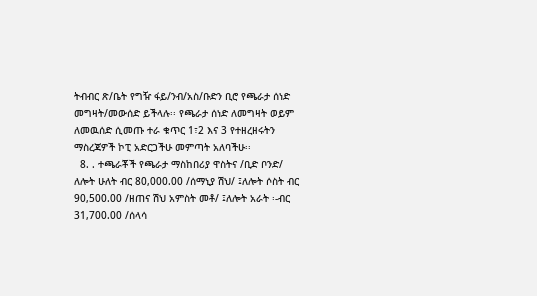ትብብር ጽ/ቤት የግዥ ፋይ/ንብ/አስ/ቡድን ቢሮ የጫራታ ሰነድ መግዛት/መውሰድ ይችላሉ፡፡ የጫራታ ሰነድ ለመግዛት ወይም ለመዉሰድ ሲመጡ ተራ ቁጥር 1፣2 እና 3 የተዘረዘሩትን ማስረጃዎች ኮፒ አድርጋችሁ መምጣት አለባችሁ፡፡
  8. . ተጫራቾች የጫራታ ማስከበሪያ ዋስትና /ቢድ ቦንድ/ ለሎት ሁለት ብር 80,000.00 /ሰማኒያ ሽህ/ ፤ለሎት ሶስት ብር 90,500.00 /ዘጠና ሽህ አምስት መቶ/ ፤ለሎት አራት ፡-ብር 31,700.00 /ሰላሳ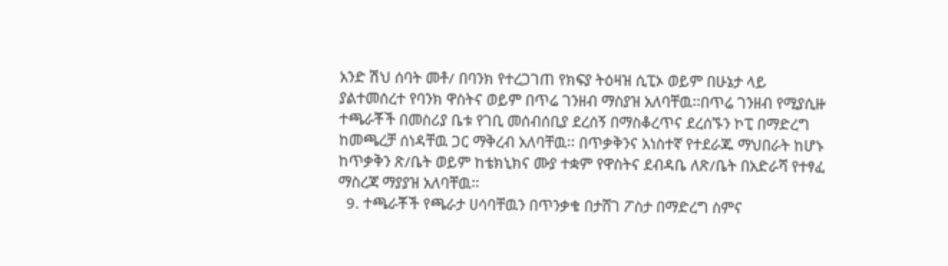አንድ ሽህ ሰባት መቶ/ በባንክ የተረጋገጠ የክፍያ ትዕዛዝ ሲፒኦ ወይም በሁኔታ ላይ ያልተመሰረተ የባንክ ዋስትና ወይም በጥሬ ገንዘብ ማስያዝ አለባቸዉ፡፡በጥሬ ገንዘብ የሚያሲዙ ተጫራቾች በመስሪያ ቤቱ የገቢ መሰብሰቢያ ደረሰኝ በማስቆረጥና ደረሰኙን ኮፒ በማድረግ ከመጫረቻ ሰነዳቸዉ ጋር ማቅረብ አለባቸዉ፡፡ በጥቃቅንና አነስተኛ የተደራጁ ማህበራት ከሆኑ ከጥቃቅን ጽ/ቤት ወይም ከቴክኒክና ሙያ ተቋም የዋስትና ደብዳቤ ለጽ/ቤት በአድራሻ የተፃፈ ማስረጃ ማያያዝ አለባቸዉ፡፡
  9. ተጫራቾች የጫራታ ሀሳባቸዉን በጥንቃቄ በታሸገ ፖስታ በማድረግ ስምና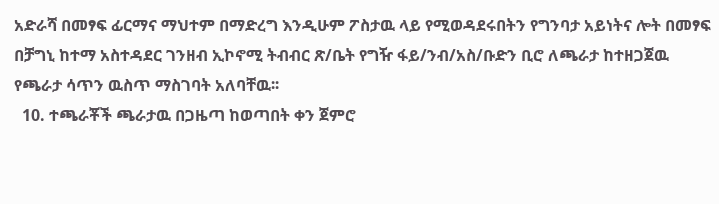አድራሻ በመፃፍ ፊርማና ማህተም በማድረግ እንዲሁም ፖስታዉ ላይ የሚወዳደሩበትን የግንባታ አይነትና ሎት በመፃፍ በቻግኒ ከተማ አስተዳደር ገንዘብ ኢኮኖሚ ትብብር ጽ/ቤት የግዥ ፋይ/ንብ/አስ/ቡድን ቢሮ ለጫራታ ከተዘጋጀዉ የጫራታ ሳጥን ዉስጥ ማስገባት አለባቸዉ፡፡
  10. ተጫራቾች ጫራታዉ በጋዜጣ ከወጣበት ቀን ጀምሮ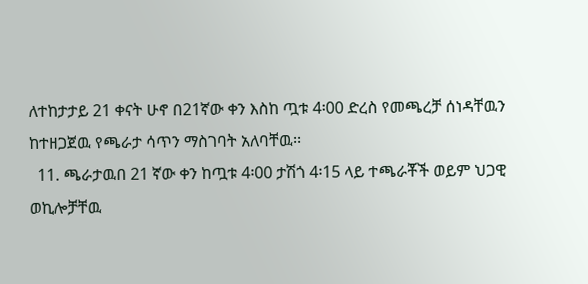ለተከታታይ 21 ቀናት ሁኖ በ21ኛው ቀን እስከ ጧቱ 4፡00 ድረስ የመጫረቻ ሰነዳቸዉን ከተዘጋጀዉ የጫራታ ሳጥን ማስገባት አለባቸዉ፡፡
  11. ጫራታዉበ 21 ኛው ቀን ከጧቱ 4፡00 ታሽጎ 4፡15 ላይ ተጫራቾች ወይም ህጋዊ ወኪሎቻቸዉ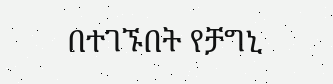በተገኙበት የቻግኒ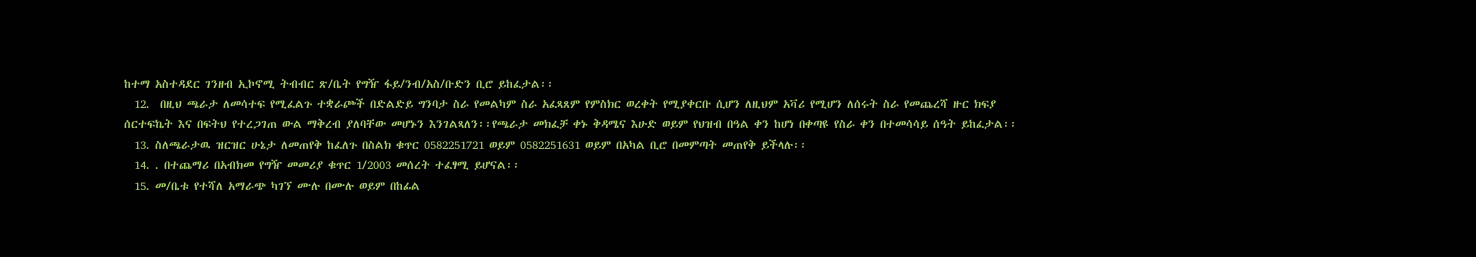ከተማ አስተዳደር ገንዘብ ኢኮኖሚ ትብብር ጽ/ቤት የግዥ ፋይ/ንብ/አስ/ቡድን ቢሮ ይከፈታል፡፡
  12.  በዚህ ጫራታ ለመሳተፍ የሚፈልጉ ተቋራጮች በድልድይ ግንባታ ስራ የመልካም ስራ አፈጻጸም የምስክር ወረቀት የሚያቀርቡ ሲሆን ለዚህም አቫሪ የሚሆን ለሰሩት ስራ የመጨረሻ ዙር ክፍያ ሰርተፍኬት እና በፍትህ የተረጋገጠ ውል ማቅረብ ያለባቸው መሆኑን እንገልጻለን፡፡የጫራታ መክፈቻ ቀኑ ቅዳሜና እሁድ ወይም የህዝብ በዓል ቀን ከሆነ በቀጣዩ የስራ ቀን በተመሳሳይ ሰዓት ይከፈታል፡፡
  13. ስለጫራታዉ ዝርዝር ሁኔታ ለመጠየቅ ከፈለጉ በስልክ ቁጥር 0582251721 ወይም 0582251631 ወይም በአካል ቢሮ በመምጣት መጠየቅ ይችላሉ፡፡
  14. . በተጨማሪ በአብክመ የግዥ መመሪያ ቁጥር 1/2003 መሰረት ተፈፃሚ ይሆናል፡፡
  15. መ/ቤቱ የተሻለ አማራጭ ካገኘ ሙሉ በሙሉ ወይም በከፊል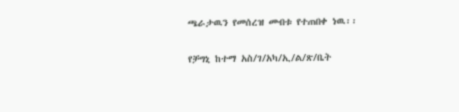ጫራታዉን የመሰረዝ መብቱ የተጠበቀ ነዉ፡፡

የቻግኒ ከተማ አስ/ገ/አካ/ኢ/ል/ጽ/ቤት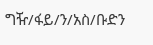ግዥ/ፋይ/ን/አስ/ቡድን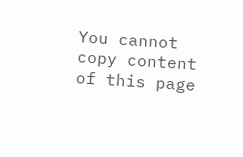You cannot copy content of this page